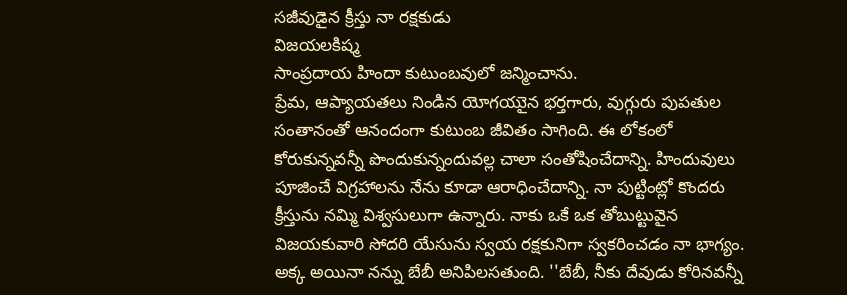సజీవుడైన క్రీస్తు నా రక్షకుడు
విజయలకిష్మ
సాంప్రదాయ హిందా కుటుంబవులో జన్మించాను.
ప్రేమ, ఆప్యాయతలు నిండిన యోగయుైన భర్తగారు, వుగ్గురు పుపతుల
సంతానంతో ఆనందంగా కుటుంబ జీవితం సాగింది. ఈ లోకంలో
కోరుకున్నవన్నీ పొందుకున్నందువల్ల చాలా సంతోషించేదాన్ని. హిందువులు
పూజించే విగ్రహాలను నేను కూడా ఆరాధించేదాన్ని. నా పుట్టింట్లో కొందరు
క్రీస్తును నమ్మి విశ్వసులుగా ఉన్నారు. నాకు ఒకే ఒక తోబుట్టువైన
విజయకువారి సోదరి యేసును స్వయ రక్షకునిగా స్వకరించడం నా భాగ్యం.
అక్క అయినా నన్ను బేబీ అనిపిలసతుంది. ''బేబీ, నీకు దేవుడు కోరినవన్నీ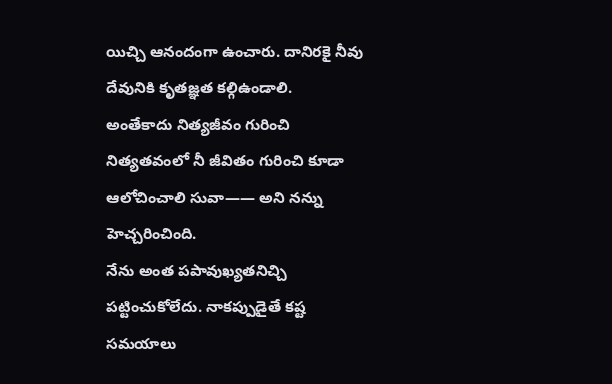యిచ్చి ఆనందంగా ఉంచారు. దానిరకై నీవు దేవునికి కృతజ్ఞత కల్గిఉండాలి.
అంతేకాదు నిత్యజీవం గురించి నిత్యతవంలో నీ జీవితం గురించి కూడా
ఆలోచించాలి సువా—— అని నన్ను హెచ్చరించింది.
నేను అంత పపావుఖ్యతనిచ్చి పట్టించుకోలేదు. నాకప్పుడైతే కష్ట
సమయాలు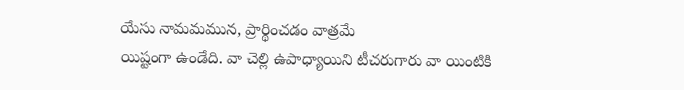యేసు నామమమున, ప్రార్థించడం వాత్రమే
యిష్టంగా ఉండేది. వా చెల్లి ఉపాధ్యాయిని టీచరుగారు వా యింటికి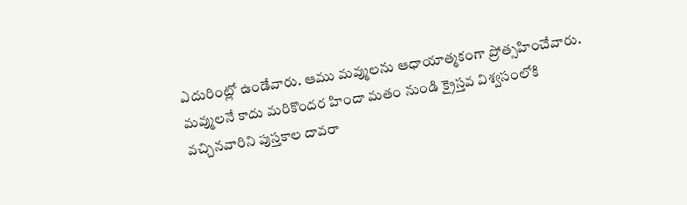ఎదురింట్లో ఉండేవారు. ఆము మవ్ములను ఆధాయాత్మకంగా ప్రోత్సహించేవారు.
మవ్ములనే కాదు మరికొందర హిందా మతం నుండి క్రైస్తవ విశ్వసంలోకి
వచ్చినవారిని పుస్తకాల దావరా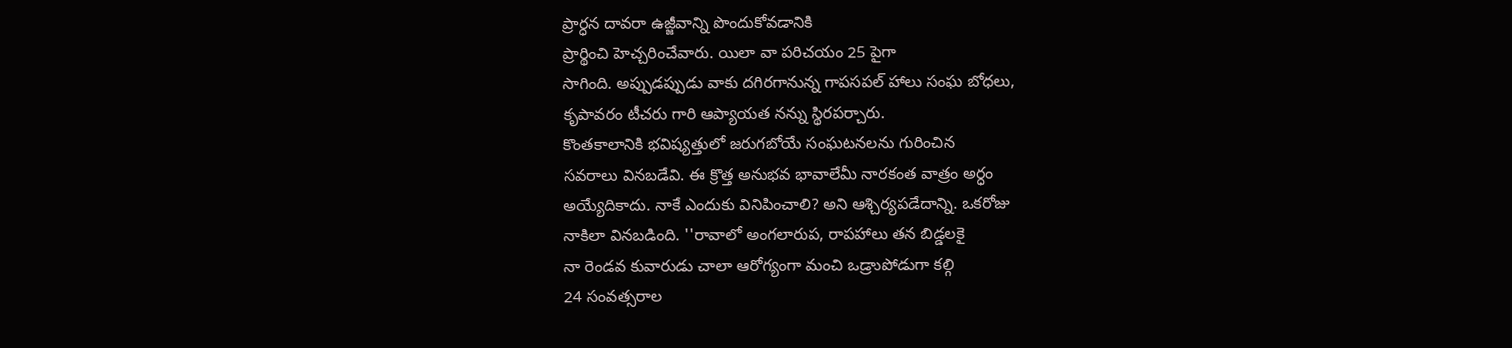ప్రార్ధన దావరా ఉజ్జీవాన్ని పొందుకోవడానికి
ప్రార్థించి హెచ్చరించేవారు. యిలా వా పరిచయం 25 పైగా
సాగింది. అప్పుడప్పుడు వాకు దగిరగానున్న గాపసపల్ హాలు సంఘ బోధలు,
కృపావరం టీచరు గారి ఆప్యాయత నన్ను స్థిరపర్చారు.
కొంతకాలానికి భవిష్యత్తులో జరుగబోయే సంఘటనలను గురించిన
సవరాలు వినబడేవి. ఈ క్రొత్త అనుభవ భావాలేమీ నారకంత వాత్రం అర్ధం
అయ్యేదికాదు. నాకే ఎందుకు వినిపించాలి? అని ఆశ్చిర్యపడేదాన్ని. ఒకరోజు
నాకిలా వినబడింది. ''రావాలో అంగలారుప, రాపహాలు తన బిడ్డలకై
నా రెండవ కువారుడు చాలా ఆరోగ్యంగా మంచి ఒడ్రాుపోడుగా కల్గి
24 సంవత్సరాల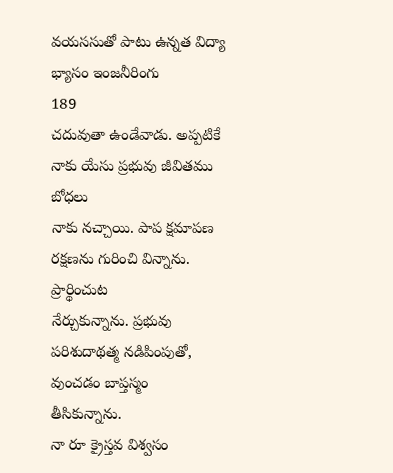వయససుతో పాటు ఉన్నత విద్యా భ్యాసం ఇంజనీరింగు
189
చదువుతా ఉండేవాడు. అప్పటికే నాకు యేసు ప్రభువు జీవితము బోధలు
నాకు నచ్చాయి. పాప క్షమాపణ రక్షణను గురించి విన్నాను. ప్రార్థించుట
నేర్చుకున్నాను. ప్రభువు పరిశుదాథత్మ నడిపింపుతో, వుంచడం బాప్తస్మం
తీసికున్నాను.
నా రూ క్రైస్తవ విశ్వసం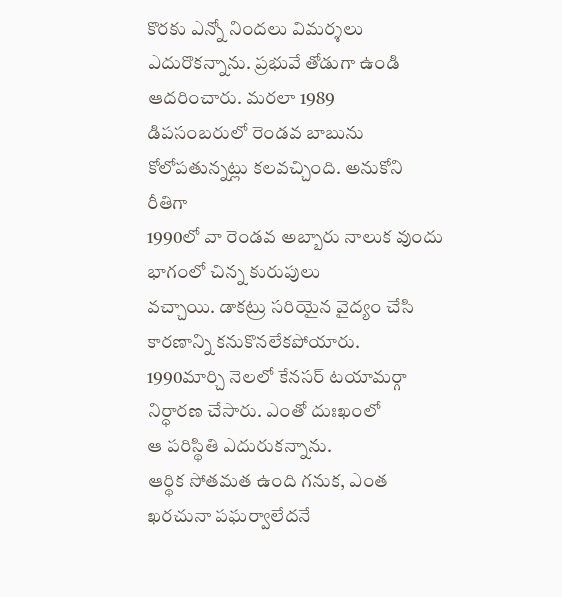కొరకు ఎన్నో నిందలు విమర్శలు
ఎదురొకన్నాను. ప్రభువే తోడుగా ఉండి ఆదరించారు. మరలా 1989
డిపసంబరులో రెండవ బాబును కోలోపతున్నట్లు కలవచ్చింది. అనుకోని రీతిగా
1990లో వా రెండవ అబ్బారు నాలుక వుందు భాగంలో చిన్న కురుపులు
వచ్చాయి. డాకట్రు సరియైన వైద్యం చేసి కారణాన్ని కనుకొనలేకపోయారు.
1990మార్చి నెలలో కేనసర్ టయామర్గా నిర్ధారణ చేసారు. ఎంతో దుఃఖంలో
ఆ పరిస్థితి ఎదురుకన్నాను.
ఆర్థిక సోతమత ఉంది గనుక, ఎంత ఖరచునా పఘర్వాలేదనే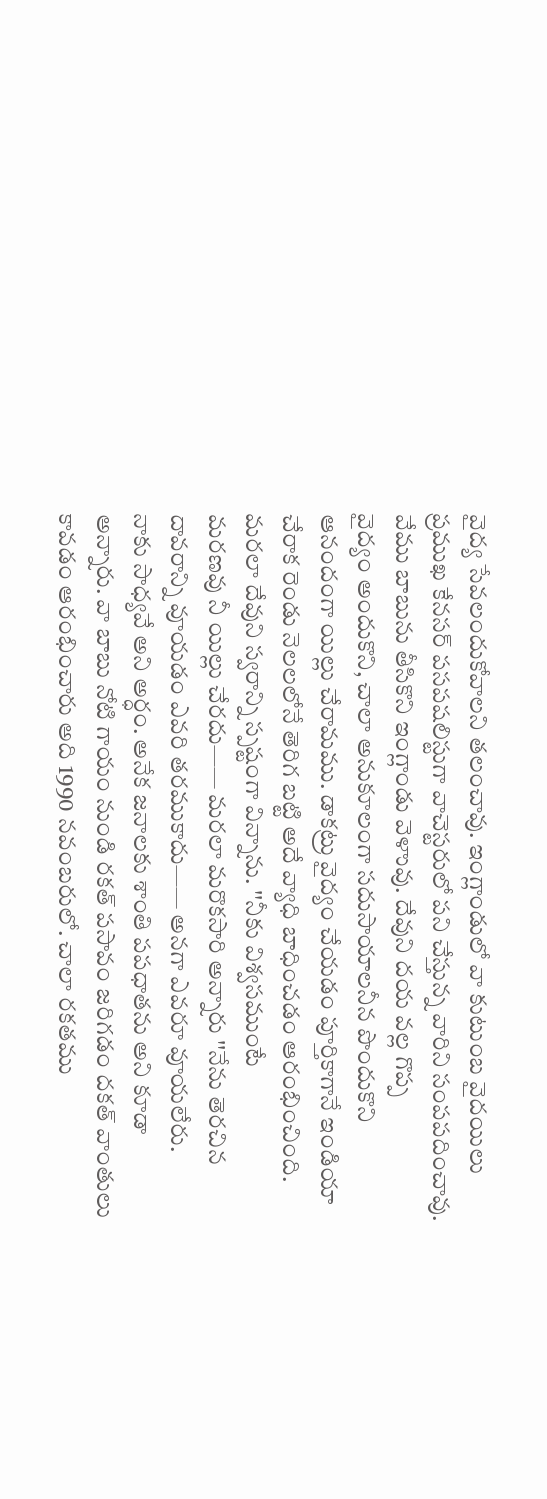వైద్య సేవలందుకోవాలని తలంచావు. ఇంగ్లాండులో వా కుటుంబ వైదయిలు
ప్రముఖ కేనసర్ పసపషలిస్టుగా వాచెస్టరులో పని చేస్తున్న వారిని సంపపదించావు.
వేము బాబును తీసికొని ఇంగ్లాండు వెళాువు. దేవుని దయ వల్ల గొప్ప
వైద్యం అందుకొని, చాలా అనుకూలంగా సదుసాయాలనీన పొందుకొని
ఆనందంగా యిల్లు చేరామము. డాకట్రు వైద్యం చేయడం పూర్తికాగానే ఇండియా
చేరాక రెండు నెలలలోనే తెరిగ బట్టి అదే వ్యాధి బాధించడం ఆరంభించింది.
మరలా దేవుని స్వరాన్ని స్పష్టంగా విన్నాను. ''నీకు విశ్వసముంటే
మరణవు నీ యిల్లు చేరదు—— మరలా మరొకసారి అన్నారు ''నేను తెరచిన
దావరాన్ని వూయడం ఎవరి తరముకాదు—— అనగా ఎవరూ వూయలేరు.
నాకు సాధ్యవే అని అర్ధం. అనేక జనాలకు శాంతి పపధాతను అని కూడా
అన్నారు. వా బాబు నోటి గాయం నుండి రకత్ పసావం జరిగడం దకత్ వాంతులు
కావడం ఆరంభించారు అది 1990 నవంబరులో. చాలా రకతము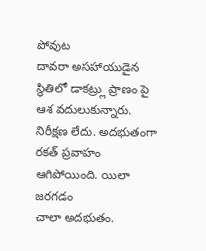పోవుట
దావరా అసహాయుడైన స్థితిలో డాకట్ర్లు ప్రాణం పై ఆశ వదులుకున్నారు.
నిరీక్షణ లేదు. అదభుతంగా రకత్ ప్రవాహం ఆగిపోయింది. యిలా జరగడం
చాలా అదభుతం.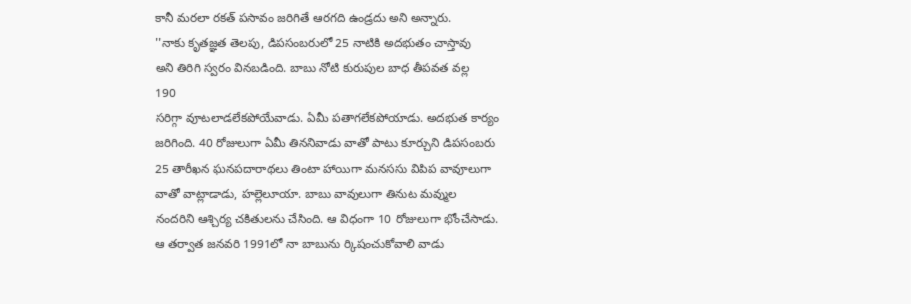కానీ మరలా రకత్ పసావం జరిగితే ఆరగది ఉండ్రదు అని అన్నారు.
''నాకు కృతజ్ఞత తెలపు, డిపసంబరులో 25 నాటికి అదభుతం చాస్తావు
అని తిరిగి స్వరం వినబడింది. బాబు నోటి కురుపుల బాధ తీపవత వల్ల
190
సరిగ్గా వూటలాడలేకపోయేవాడు. ఏమీ పతాగలేకపోయాడు. అదభుత కార్యం
జరిగింది. 40 రోజులుగా ఏమీ తిననివాడు వాతో పాటు కూర్చుని డిపసంబరు
25 తారీఖన ఘనపదారాథలు తింటా హాయిగా మనససు విపిప వావూలుగా
వాతో వాట్లాడాడు, హల్లెలూయా. బాబు వావులుగా తినుట మవ్ముల
నందరిని ఆశ్చిర్య చకితులను చేసింది. ఆ విధంగా 10 రోజులుగా భోంచేసాడు.
ఆ తర్వాత జనవరి 1991లో నా బాబును ర్కిషంచుకోవాలి వాడు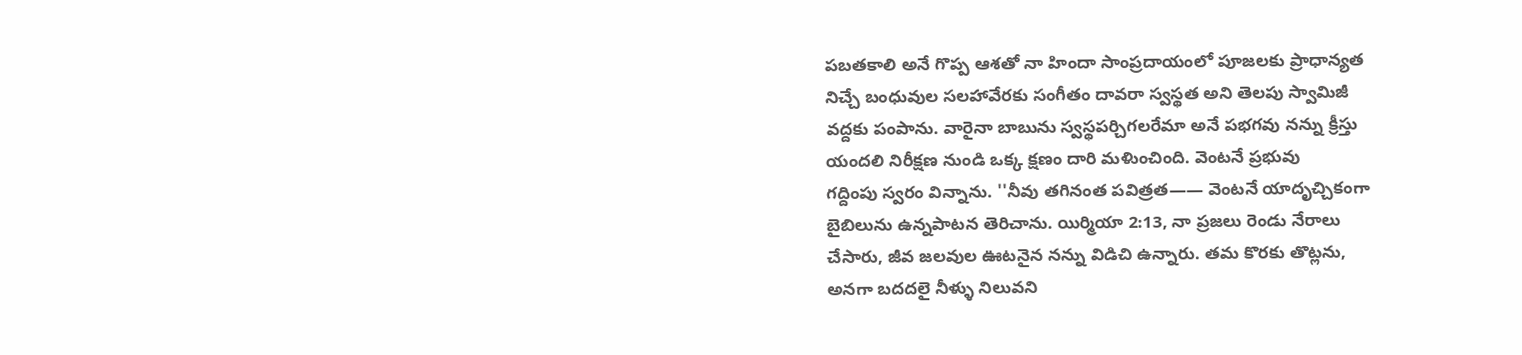పబతకాలి అనే గొప్ప ఆశతో నా హిందా సాంప్రదాయంలో పూజలకు ప్రాధాన్యత
నిచ్చే బంధువుల సలహావేరకు సంగీతం దావరా స్వస్థత అని తెలపు స్వామిజీ
వద్దకు పంపాను. వారైనా బాబును స్వస్థపర్చిగలరేమా అనే పభగవు నన్ను క్రీస్తు
యందలి నిరీక్షణ నుండి ఒక్క క్షణం దారి మళిుంచింది. వెంటనే ప్రభువు
గద్దింపు స్వరం విన్నాను. ''నీవు తగినంత పవిత్రత—— వెంటనే యాదృచ్చికంగా
బైబిలును ఉన్నపాటన తెరిచాను. యిర్మియా 2:13, నా ప్రజలు రెండు నేరాలు
చేసారు, జీవ జలవుల ఊటనైన నన్ను విడిచి ఉన్నారు. తమ కొరకు తొట్లను,
అనగా బదదలై నీళ్ళు నిలువని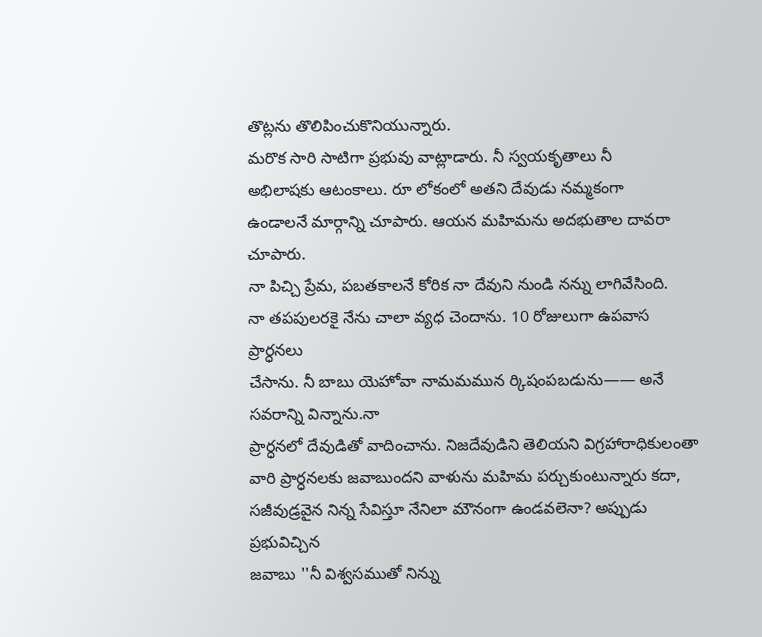తొట్లను తొలిపించుకొనియున్నారు.
మరొక సారి సాటిగా ప్రభువు వాట్లాడారు. నీ స్వయకృతాలు నీ
అభిలాషకు ఆటంకాలు. రూ లోకంలో అతని దేవుడు నమ్మకంగా
ఉండాలనే మార్గాన్ని చూపారు. ఆయన మహిమను అదభుతాల దావరా చూపారు.
నా పిచ్చి ప్రేమ, పబతకాలనే కోరిక నా దేవుని నుండి నన్ను లాగివేసింది.
నా తపపులరకై నేను చాలా వ్యధ చెందాను. 10 రోజులుగా ఉపవాస ప్రార్ధనలు
చేసాను. నీ బాబు యెహోవా నామమమున ర్కిషంపబడును—— అనే సవరాన్ని విన్నాను.నా
ప్రార్ధనలో దేవుడితో వాదించాను. నిజదేవుడిని తెలియని విగ్రహారాధికులంతా
వారి ప్రార్ధనలకు జవాబుందని వాళును మహిమ పర్చుకుంటున్నారు కదా,
సజీవుడ్రవైన నిన్న సేవిస్తూ నేనిలా మౌనంగా ఉండవలెనా? అప్పుడు ప్రభువిచ్చిన
జవాబు ''నీ విశ్వసముతో నిన్ను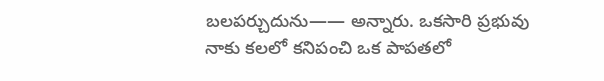బలపర్చుదును—— అన్నారు. ఒకసారి ప్రభువు
నాకు కలలో కనిపంచి ఒక పాపతలో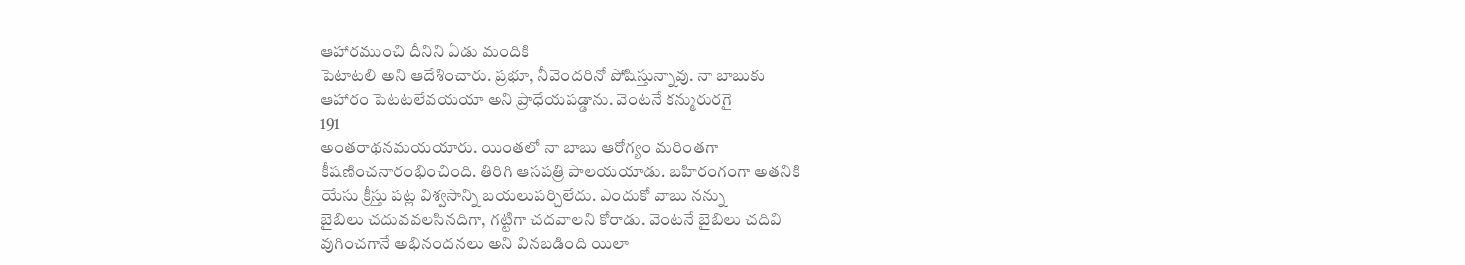ఆహారముంచి దీనిని ఏడు మందికి
పెటాటలి అని ఆదేశించారు. ప్రభూ, నీవెందరినో పోషిస్తున్నావు. నా బాబుకు
ఆహారం పెటటలేవయయా అని ప్రాధేయపడ్డాను. వెంటనే కన్మురురగై
191
అంతరాథనమయయారు. యింతలో నా బాబు ఆరోగ్యం మరింతగా
కీషణించనారంభించింది. తిరిగి ఆసపత్రి పాలయయాడు. బహిరంగంగా అతనికి
యేసు క్రీస్తు పట్ల విశ్వసాన్ని బయలుపర్చిలేదు. ఎందుకో వాబు నన్ను
బైబిలు చదువవలసినదిగా, గట్టిగా చదవాలని కోరాడు. వెంటనే బైబిలు చదివి
వుగించగానే అభినందనలు అని వినబడింది యిలా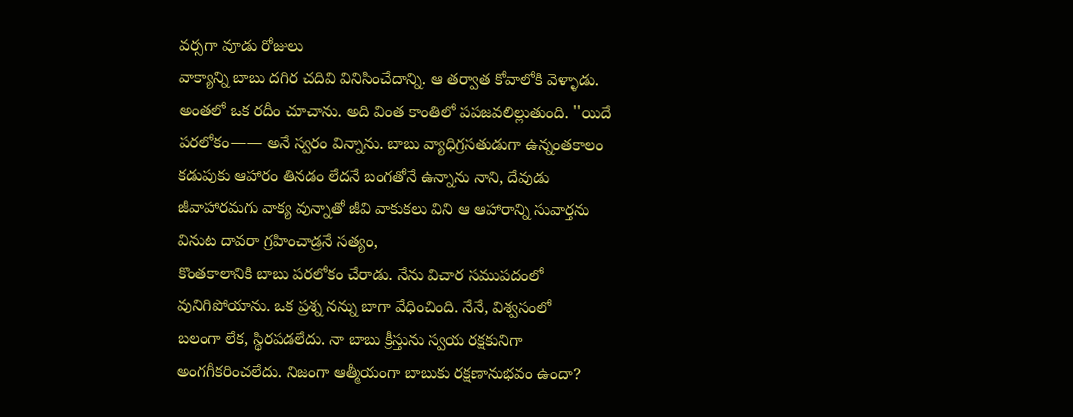వర్సగా వూడు రోజులు
వాక్యాన్ని బాబు దగిర చదివి వినిసించేదాన్ని. ఆ తర్వాత కోవాలోకి వెళ్ళాడు.
అంతలో ఒక రదీం చూచాను. అది వింత కాంతిలో పపజవలిల్లుతుంది. ''యిదే
పరలోకం—— అనే స్వరం విన్నాను. బాబు వ్యాధిగ్రసతుడుగా ఉన్నంతకాలం
కడుపుకు ఆహారం తినడం లేదనే బంగతోనే ఉన్నాను నాని, దేవుడు
జీవాహారమగు వాక్య వున్నాతో జీవి వాకుకలు విని ఆ ఆహారాన్ని సువార్తను
వినుట దావరా గ్రహించాడ్రనే సత్యం,
కొంతకాలానికి బాబు పరలోకం చేరాడు. నేను విచార సముపదంలో
వునిగిపోయాను. ఒక ప్రశ్న నన్ను బాగా వేధించింది. నేనే, విశ్వసంలో
బలంగా లేక, స్థిరపడలేదు. నా బాబు క్రీస్తును స్వయ రక్షకునిగా
అంగగీకరించలేదు. నిజంగా ఆత్మీయంగా బాబుకు రక్షణానుభవం ఉందా?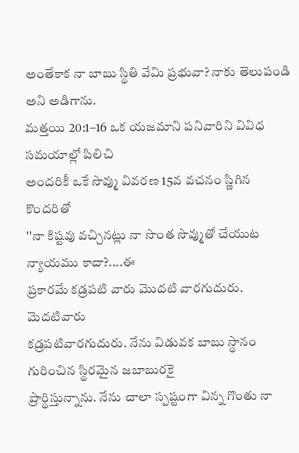అంతేకాక నా బాబు స్థితి వేమి ప్రభువా? నాకు తెలుపండి అని అడిగాను.
మత్తయి 20:1–16 ఒక యజమాని పనివారిని వివిధ సమయాల్లో పిలిచి
అందరికీ ఒకే సొవ్ము వివరణ 15వ వచనం స్ణిగిన కొందరితో
''నా కిష్టవు వచ్చినట్లు నా సొంత సొవ్ముతో చేయుట న్యాయము కాదా?....ఈ
ప్రకారమే కడ్రపటి వారు మొదటి వారగుదురు. వెుదటివారు
కడ్రపటివారగుదురు. నేను విడువక బాబు స్థానం గురించిన స్థిరమైన జబాబురకై
ప్రార్థిస్తున్నాను. నేను చాలా స్పష్టంగా విన్న గొంతు నా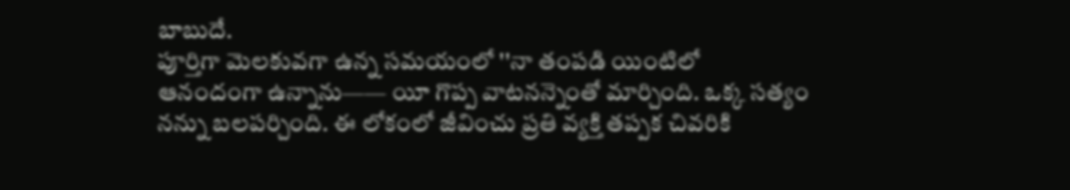బాబుదే.
పూర్తిగా మెలకువగా ఉన్న సమయంలో ''నా తంపడి యింటిలో
ఆనందంగా ఉన్నాను—— యీ గొప్ప వాటనన్నెంతో మార్చింది. ఒక్క సత్యం
నన్ను బలపర్చింది. ఈ లోకంలో జీవించు ప్రతి వ్యక్తి తప్పక చివరికి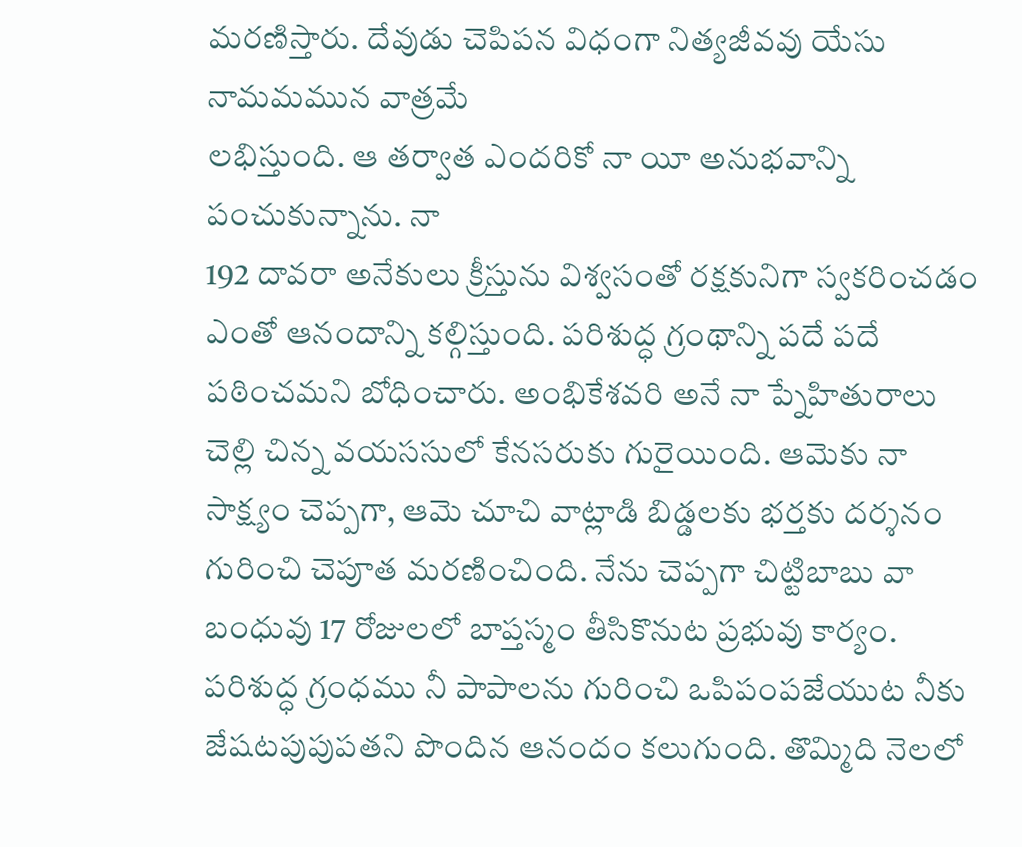మరణిస్తారు. దేవుడు చెపిపన విధంగా నిత్యజీవవు యేసు నామమమున వాత్రమే
లభిస్తుంది. ఆ తర్వాత ఎందరికో నా యీ అనుభవాన్ని పంచుకున్నాను. నా
192 దావరా అనేకులు క్రీస్తును విశ్వసంతో రక్షకునిగా స్వకరించడం ఎంతో ఆనందాన్ని కల్గిస్తుంది. పరిశుద్ధ గ్రంథాన్ని పదే పదే పఠించమని బోధించారు. అంభికేశవరి అనే నా ప్నేహితురాలు చెల్లి చిన్న వయససులో కేనసరుకు గురైయింది. ఆమెకు నా సాక్ష్యం చెప్పగా, ఆమె చూచి వాట్లాడి బిడ్డలకు భర్తకు దర్శనం గురించి చెపూత మరణించింది. నేను చెప్పగా చిట్టిబాబు వా బంధువు 17 రోజులలో బాప్తస్మం తీసికొనుట ప్రభువు కార్యం. పరిశుద్ధ గ్రంధము నీ పాపాలను గురించి ఒపిపంపజేయుట నీకు జేషటపుపుపతని పొందిన ఆనందం కలుగుంది. తొమ్మిది నెలలో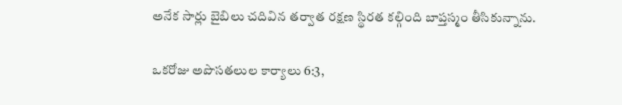అనేక సార్లు బైబిలు చదివిన తర్వాత రక్షణ స్థిరత కల్గింది బాప్తస్మం తీసికున్నాను.

ఒకరోజు అపొసతలుల కార్యాలు 6:3,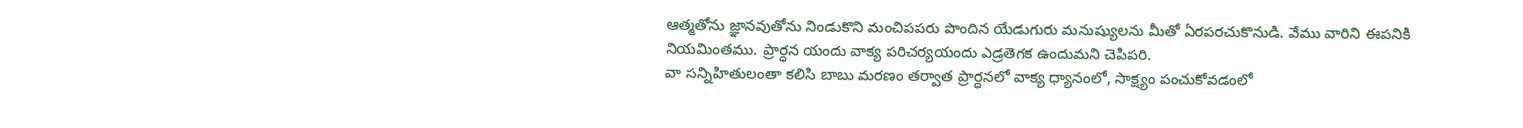ఆత్మతోను జ్ఞానవుతోను నిండుకొని మంచిపపరు పొందిన యేడుగురు మనుష్యులను మీతో ఏరపరచుకొనుడి. వేము వారిని ఈపనికి నియమింతము. ప్రార్ధన యందు వాక్య పరిచర్యయందు ఎడ్రతెగక ఉందుమని చెపిపరి.
వా సన్నిహితులంతా కలిసి బాబు మరణం తర్వాత ప్రార్ధనలో వాక్య ధ్యానంలో, సాక్ష్యం పంచుకోవడంలో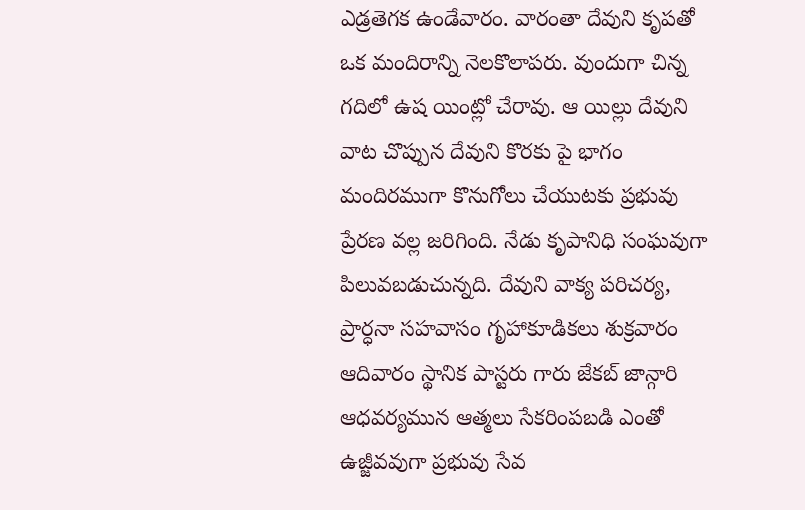ఎడ్రతెగక ఉండేవారం. వారంతా దేవుని కృపతో ఒక మందిరాన్ని నెలకొలాపరు. వుందుగా చిన్న గదిలో ఉష యింట్లో చేరావు. ఆ యిల్లు దేవుని వాట చొప్పున దేవుని కొరకు పై భాగం మందిరముగా కొనుగోలు చేయుటకు ప్రభువు ప్రేరణ వల్ల జరిగింది. నేడు కృపానిధి సంఘవుగా పిలువబడుచున్నది. దేవుని వాక్య పరిచర్య, ప్రార్ధనా సహవాసం గృహాకూడికలు శుక్రవారం ఆదివారం స్థానిక పాస్టరు గారు జేకబ్ జాన్గారి ఆధవర్యమున ఆత్మలు సేకరింపబడి ఎంతో ఉజ్జీవవుగా ప్రభువు సేవ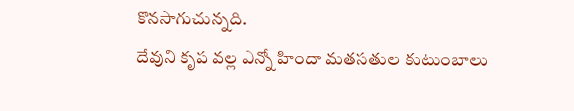కొనసాగుచున్నది.
దేవుని కృప వల్ల ఎన్నో హిందా మతసతుల కుటుంబాలు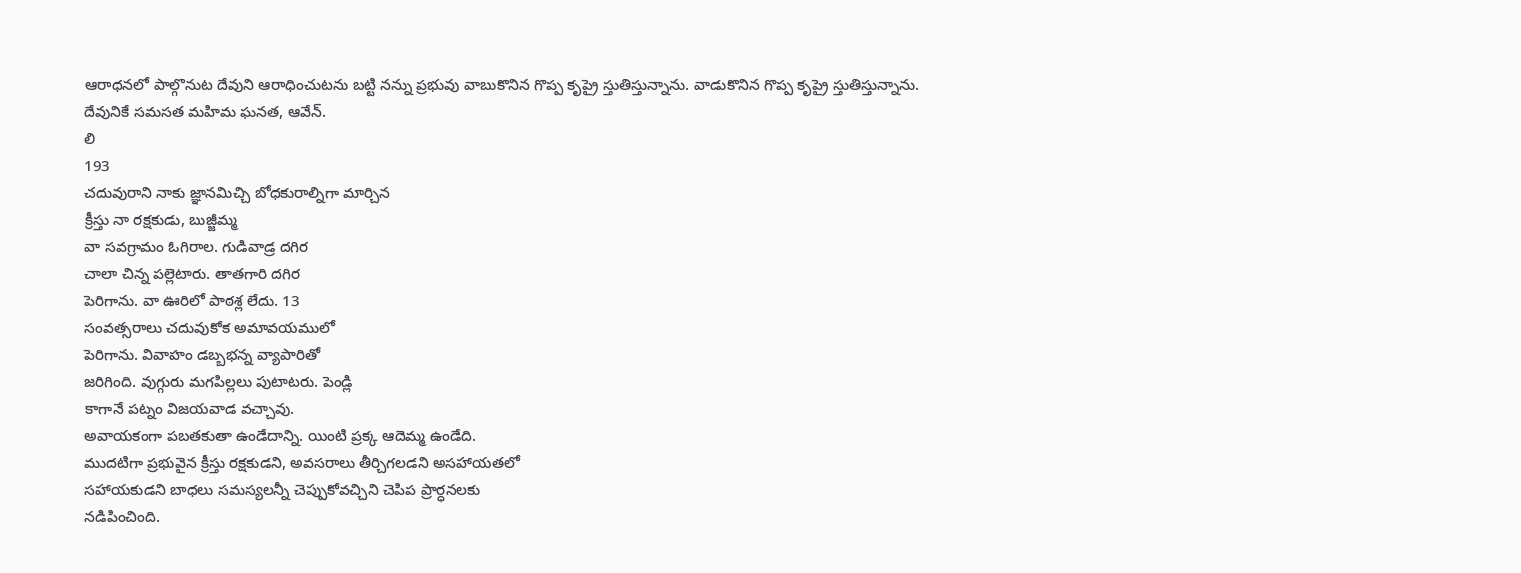ఆరాధనలో పాల్గొనుట దేవుని ఆరాధించుటను బట్టి నన్ను ప్రభువు వాబుకొనిన గొప్ప కృప్రై స్తుతిస్తున్నాను. వాడుకొనిన గొప్ప కృప్రై స్తుతిస్తున్నాను.
దేవునికే సమసత మహిమ ఘనత, ఆవేన్.
లి
193
చదువురాని నాకు జ్ఞానమిచ్చి బోధకురాల్నిగా మార్చిన
క్రీస్తు నా రక్షకుడు, బుజ్జీమ్మ
వా సవగ్రామం ఓగిరాల. గుడివాడ్ర దగిర
చాలా చిన్న పల్లెటారు. తాతగారి దగిర
పెరిగాను. వా ఊరిలో పాఠశ్ల లేదు. 13
సంవత్సరాలు చదువుకోక అమావయములో
పెరిగాను. వివాహం డబ్బభన్న వ్యాపారితో
జరిగింది. వుగ్గురు మగపిల్లలు పుటాటరు. పెండ్లి
కాగానే పట్నం విజయవాడ వచ్చావు.
అవాయకంగా పబతకుతా ఉండేదాన్ని. యింటి ప్రక్క ఆదెమ్మ ఉండేది.
ముదటిగా ప్రభువైన క్రీస్తు రక్షకుడని, అవసరాలు తీర్చిగలడని అసహాయతలో
సహాయకుడని బాధలు సమస్యలన్నీ చెప్పుకోవచ్చిని చెపిప ప్రార్ధనలకు
నడిపించింది.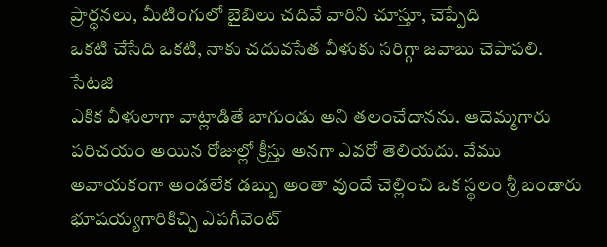ప్రార్ధనలు, మీటింగులో బైబిలు చదివే వారిని చూస్తూ, చెప్పేది
ఒకటి చేసేది ఒకటి, నాకు చదువసేత వీళుకు సరిగ్గా జవాబు చెపాపలి. సేటజి
ఎకిక వీళులాగా వాట్లాడితే బాగుండు అని తలంచేదానను. ఆదెమ్మగారు
పరిచయం అయిన రోజుల్లో క్రీస్తు అనగా ఎవరో తెలియదు. వేము
అవాయకంగా అండలేక డబ్బు అంతా వుందే చెల్లించి ఒక స్థలం శ్రీ బండారు
భూషయ్యగారికిచ్చి ఎపగీవెంట్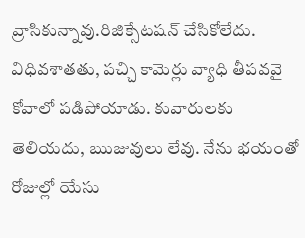వ్రాసికున్నావు.రిజిక్సేటషన్ చేసికోలేదు.
విధివశాతతు, పచ్చి కామెర్లు వ్యాధి తీపవవై కోవాలో పడిపోయాడు. కువారులకు
తెలియదు, ఋజువులు లేవు. నేను భయంతో రోజుల్లో యేసు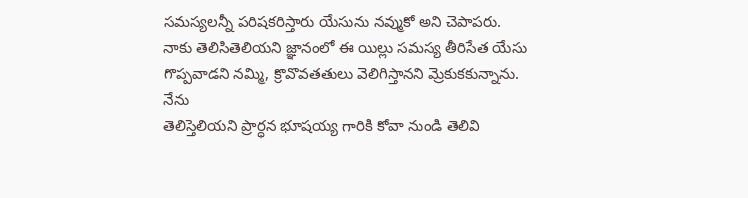సమస్యలన్నీ పరిషకరిస్తారు యేసును నవ్ముకో అని చెపాపరు.
నాకు తెలిసితెలియని జ్ఞానంలో ఈ యిల్లు సమస్య తీరిసేత యేసు
గొప్పవాడని నమ్మి, క్రొవొవతతులు వెలిగిస్తానని వ్రెుకుకకున్నాను. నేను
తెలిస్తెలియని ప్రార్ధన భూషయ్య గారికి కోవా నుండి తెలివి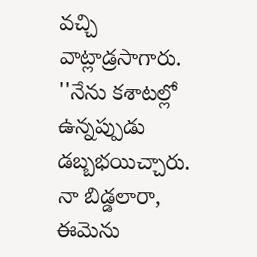వచ్చి
వాట్లాడ్రసాగారు. ''నేను కశాటల్లో ఉన్నప్పుడు డబ్బభయిచ్చారు. నా బిడ్డలారా,
ఈమెను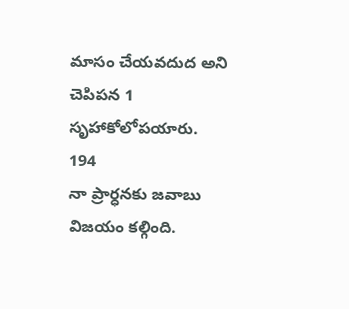మాసం చేయవదుద అని చెపిపన 1 సృహాకోలోపయారు.
194
నా ప్రార్ధనకు జవాబు విజయం కల్గింది.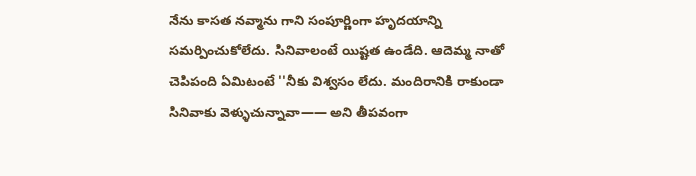నేను కాసత నవ్మాను గాని సంపూర్ణింగా హృదయాన్ని సమర్పించుకోలేదు. సినివాలంటే యిష్టత ఉండేది. ఆదెమ్మ నాతో చెపిపంది ఏమిటంటే ''నీకు విశ్వసం లేదు. మందిరానికి రాకుండా సినివాకు వెళ్ళుచున్నావా—— అని తీపవంగా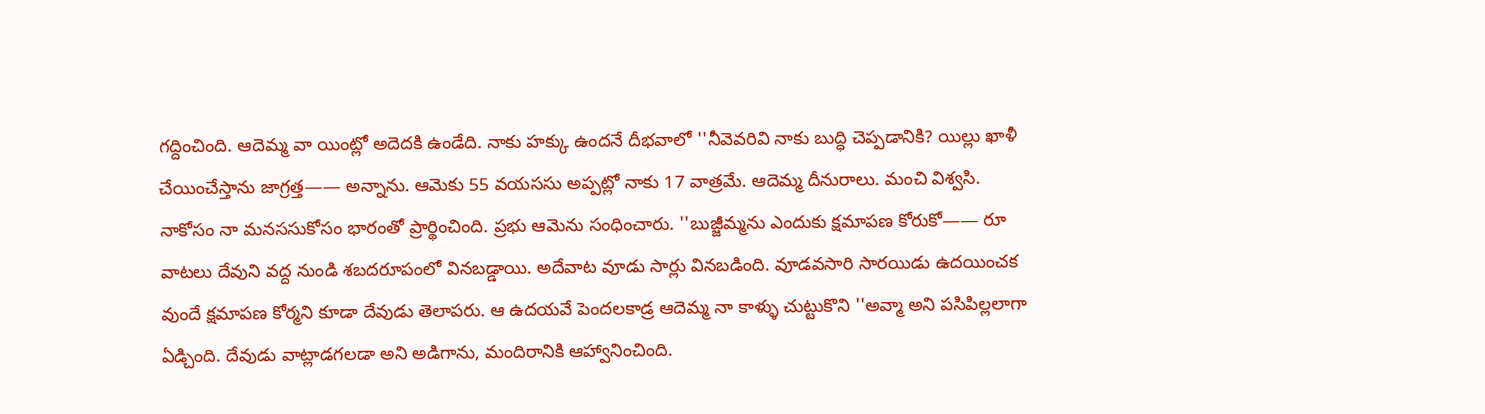గద్దించింది. ఆదెమ్మ వా యింట్లో అదెదకి ఉండేది. నాకు హక్కు ఉందనే దీభవాలో ''నీవెవరివి నాకు బుద్ధి చెప్పడానికి? యిల్లు ఖాళీ చేయించేస్తాను జాగ్రత్త—— అన్నాను. ఆమెకు 55 వయససు అప్పట్లో నాకు 17 వాత్రమే. ఆదెమ్మ దీనురాలు. మంచి విశ్వసి. నాకోసం నా మనససుకోసం భారంతో ప్రార్థించింది. ప్రభు ఆమెను సంధించారు. ''బుజ్జీమ్మను ఎందుకు క్షమాపణ కోరుకో—— రూ వాటలు దేవుని వద్ద నుండి శబదరూపంలో వినబడ్డాయి. అదేవాట వూడు సార్లు వినబడింది. వూడవసారి సారయిడు ఉదయించక వుందే క్షమాపణ కోర్మని కూడా దేవుడు తెలాపరు. ఆ ఉదయవే పెందలకాడ్ర ఆదెమ్మ నా కాళ్ళు చుట్టుకొని ''అవ్మా అని పసిపిల్లలాగా ఏడ్చింది. దేవుడు వాట్లాడగలడా అని అడిగాను, మందిరానికి ఆహ్వానించింది.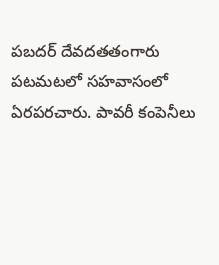పబదర్ దేవదతతంగారు పటమటలో సహవాసంలో ఏరపరచారు. పావరీ కంపెనీలు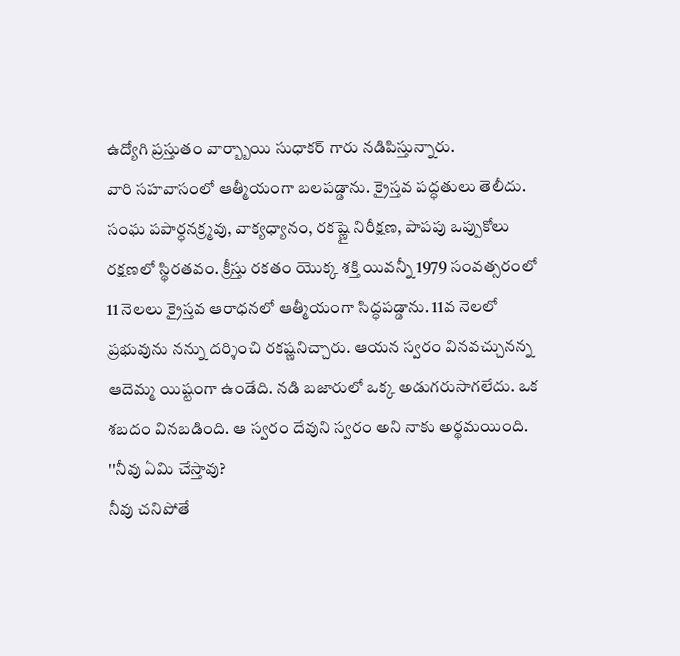ఉద్యోగి ప్రస్తుతం వార్బ్బాయి సుధాకర్ గారు నడిపిస్తున్నారు.
వారి సహవాసంలో ఆత్మీయంగా బలపడ్డాను. క్రైస్తవ పద్ధతులు తెలీదు. సంఘ పపార్ధనక్ర్మవు, వాక్యధ్యానం, రకష్ణై నిరీక్షణ, పాపపు ఒప్పుకోలు రక్షణలో స్థిరతవం. క్రీస్తు రకతం యొక్క శక్తి యివన్నీ 1979 సంవత్సరంలో 11 నెలలు క్రైస్తవ ఆరాధనలో ఆత్మీయంగా సిద్ధపడ్డాను. 11వ నెలలో ప్రభువును నన్ను దర్శించి రకష్ణనిచ్చారు. ఆయన స్వరం వినవచ్చునన్న ఆదెమ్మ యిష్టంగా ఉండేది. నడి బజారులో ఒక్క అడుగరుసాగలేదు. ఒక శబదం వినబడింది. ఆ స్వరం దేవుని స్వరం అని నాకు అర్థమయింది.
''నీవు ఏమి చేస్తావు?
నీవు చనిపోతే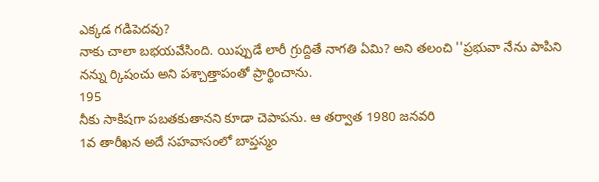ఎక్కడ గడిపెదవు?
నాకు చాలా బభయవేసింది. యిప్పుడే లారీ గ్రుద్దితే నాగతి ఏమి? అని తలంచి ''ప్రభువా నేను పాపిని నన్ను ర్కిషంచు అని పశ్చాత్తాపంతో ప్రార్థించాను.
195
నీకు సాకిషగా పబతకుతానని కూడా చెపాపను. ఆ తర్వాత 1980 జనవరి
1వ తారీఖన అదే సహవాసంలో బాప్తస్మం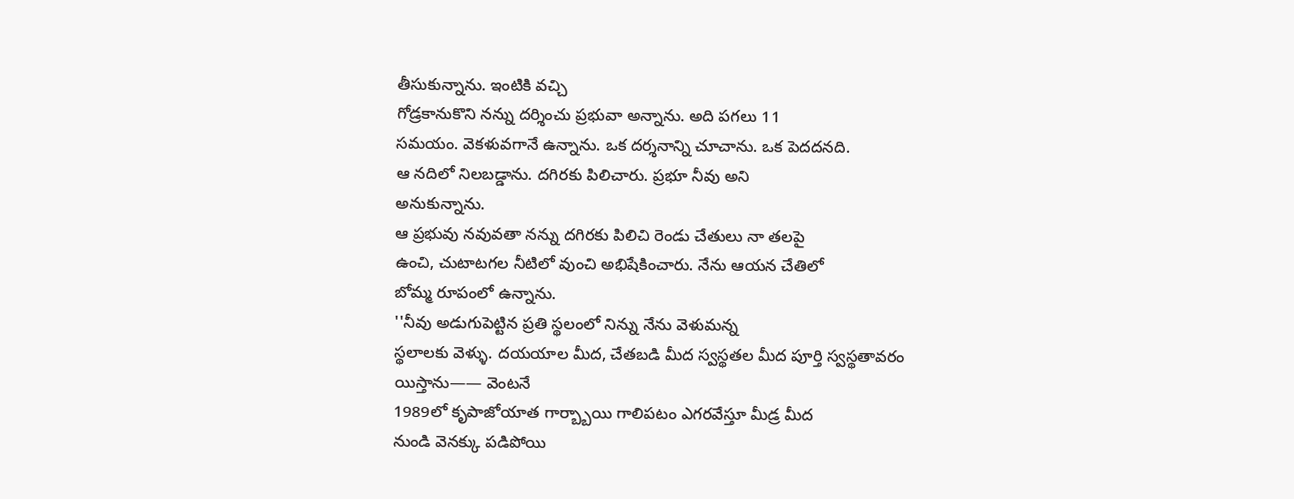తీసుకున్నాను. ఇంటికి వచ్చి
గోడ్రకానుకొని నన్ను దర్శించు ప్రభువా అన్నాను. అది పగలు 11
సమయం. వెకళువగానే ఉన్నాను. ఒక దర్శనాన్ని చూచాను. ఒక పెదదనది.
ఆ నదిలో నిలబడ్డాను. దగిరకు పిలిచారు. ప్రభూ నీవు అని
అనుకున్నాను.
ఆ ప్రభువు నవువతా నన్ను దగిరకు పిలిచి రెండు చేతులు నా తలపై
ఉంచి, చుటాటగల నీటిలో వుంచి అభిషేకించారు. నేను ఆయన చేతిలో
బోమ్మ రూపంలో ఉన్నాను.
''నీవు అడుగుపెట్టిన ప్రతి స్థలంలో నిన్ను నేను వెళుమన్న
స్థలాలకు వెళ్ళు. దయయాల మీద, చేతబడి మీద స్వస్థతల మీద పూర్తి స్వస్థతావరం
యిస్తాను—— వెంటనే
1989లో కృపాజోయాత గార్బ్బాయి గాలిపటం ఎగరవేస్తూ మీడ్ర మీద
నుండి వెనక్కు పడిపోయి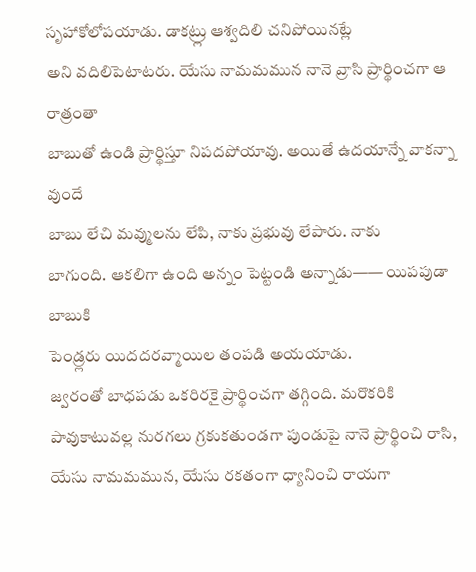సృహాకోలోపయాడు. డాకట్ర్లు ఆశ్వదిలి చనిపోయినట్లే
అని వదిలిపెటాటరు. యేసు నామమమున నానె వ్రాసి ప్రార్థించగా ఆ రాత్రంతా
బాబుతో ఉండి ప్రార్థిస్తూ నిపదపోయావు. అయితే ఉదయాన్నే వాకన్నా వుందే
బాబు లేచి మవ్ములను లేపి, నాకు ప్రభువు లేపారు. నాకు
బాగుంది. ఆకలిగా ఉంది అన్నం పెట్టండి అన్నాడు—— యిపపుడా బాబుకి
పెండ్ర్లరు యిదదరవ్మాయిల తంపడి అయయాడు.
జ్వరంతో బాధపడు ఒకరిరకై ప్రార్థించగా తగ్గింది. మరొకరికి
పావుకాటువల్ల నురగలు గ్రకుకతుండగా పుండుపై నానె ప్రార్థించి రాసి,
యేసు నామమమున, యేసు రకతంగా ధ్యానించి రాయగా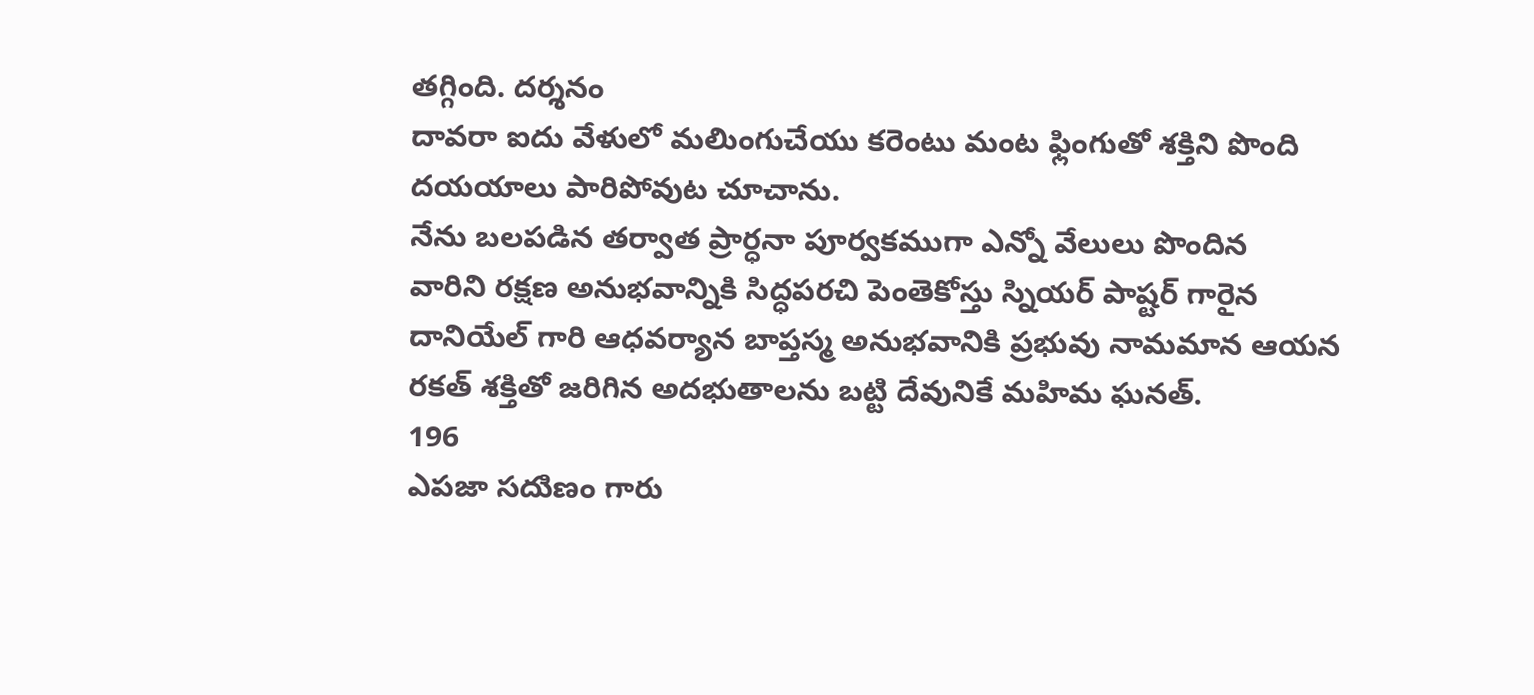తగ్గింది. దర్శనం
దావరా ఐదు వేళులో మలిుంగుచేయు కరెంటు మంట ఫ్లింగుతో శక్తిని పొంది
దయయాలు పారిపోవుట చూచాను.
నేను బలపడిన తర్వాత ప్రార్ధనా పూర్వకముగా ఎన్నో వేలులు పొందిన
వారిని రక్షణ అనుభవాన్నికి సిద్ధపరచి పెంతెకోస్తు స్నియర్ పాష్టర్ గారైన
దానియేల్ గారి ఆధవర్యాన బాప్తస్మ అనుభవానికి ప్రభువు నామమాన ఆయన
రకత్ శక్తితో జరిగిన అదభుతాలను బట్టి దేవునికే మహిమ ఘనత్.
196
ఎపజా సదుిణం గారు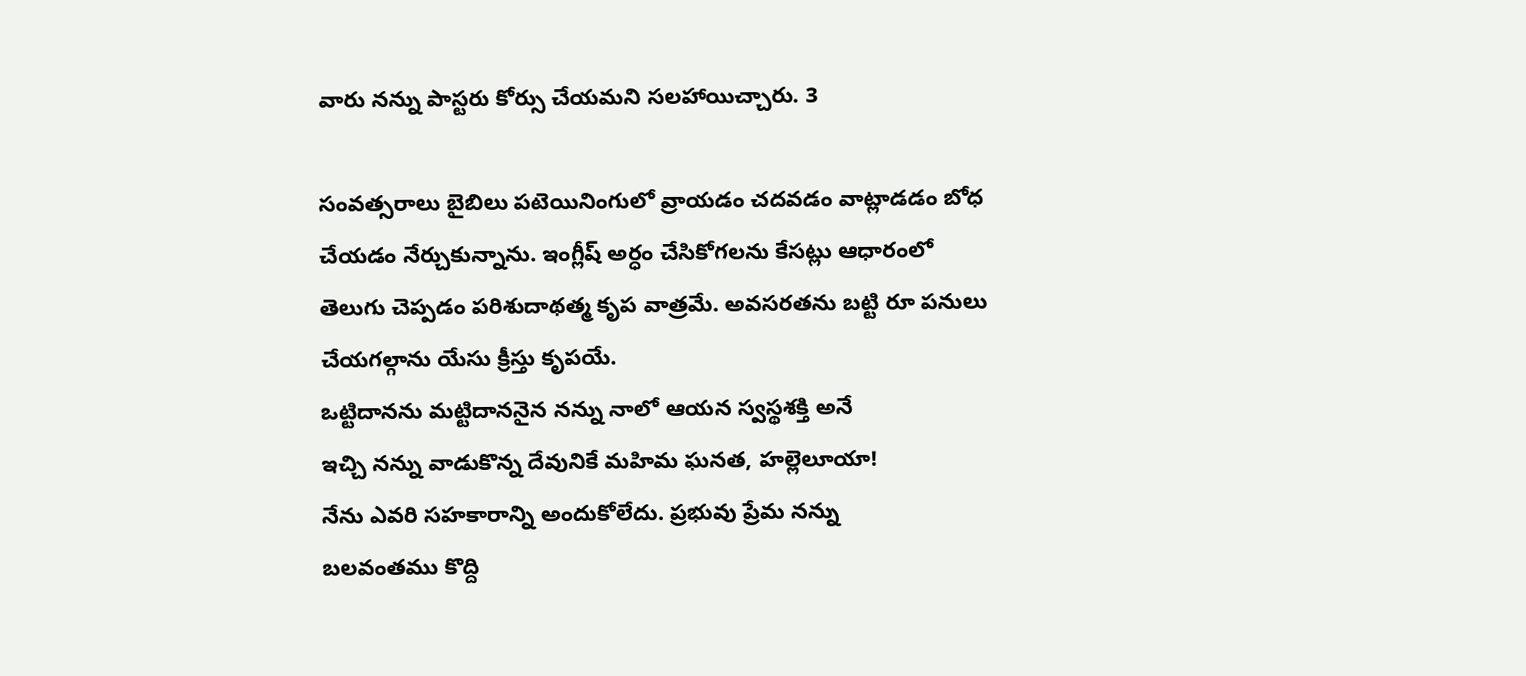వారు నన్ను పాస్టరు కోర్సు చేయమని సలహాయిచ్చారు. 3

సంవత్సరాలు బైబిలు పటెయినింగులో వ్రాయడం చదవడం వాట్లాడడం బోధ
చేయడం నేర్చుకున్నాను. ఇంగ్లీష్ అర్ధం చేసికోగలను కేసట్లు ఆధారంలో
తెలుగు చెప్పడం పరిశుదాథత్మ కృప వాత్రమే. అవసరతను బట్టి రూ పనులు
చేయగల్గాను యేసు క్రీస్తు కృపయే.
ఒట్టిదానను మట్టిదాననైన నన్ను నాలో ఆయన స్వస్థశక్తి అనే
ఇచ్చి నన్ను వాడుకొన్న దేవునికే మహిమ ఘనత, హల్లెలూయా!
నేను ఎవరి సహకారాన్ని అందుకోలేదు. ప్రభువు ప్రేమ నన్ను
బలవంతము కొద్ది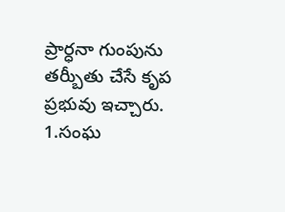ప్రార్ధనా గుంపును తర్బీుతు చేసే కృప ప్రభువు ఇచ్చారు.
1.సంఘ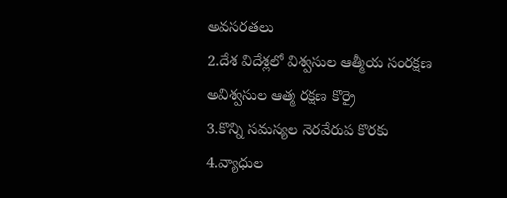అవసరతలు
2.దేశ విదేశ్లలో విశ్వసుల ఆత్మీయ సంరక్షణ
అవిశ్వసుల ఆత్మ రక్షణ కొర్రై
3.కొన్ని సమస్యల నెరవేరుప కొరకు
4.వ్యాధుల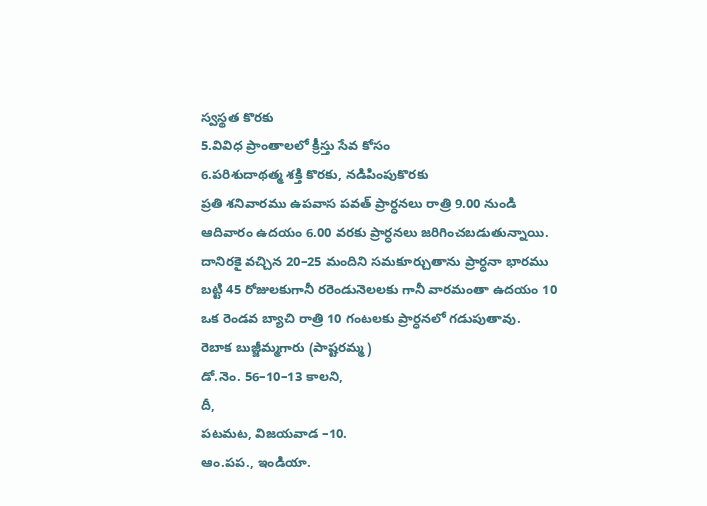స్వస్థత కొరకు
5.వివిధ ప్రాంతాలలో క్రీస్తు సేవ కోసం
6.పరిశుదాథత్మ శక్తి కొరకు, నడిపింపుకొరకు
ప్రతి శనివారము ఉపవాస పవత్ ప్రార్ధనలు రాత్రి 9.00 నుండి
ఆదివారం ఉదయం 6.00 వరకు ప్రార్ధనలు జరిగించబడుతున్నాయి.
దానిరకై వచ్చిన 20–25 మందిని సమకూర్చుతాను ప్రార్ధనా భారము
బట్టి 45 రోజులకుగానీ రరెండునెలలకు గానీ వారమంతా ఉదయం 10
ఒక రెండవ బ్యాచి రాత్రి 10 గంటలకు ప్రార్ధనలో గడుపుతావు.
రెబాక బుజ్జీమ్మగారు (పాష్టరమ్మ)
డో.నెం. 56–10–13 కాలని,
దీ,
పటమట, విజయవాడ –10.
ఆం.పప., ఇండియా.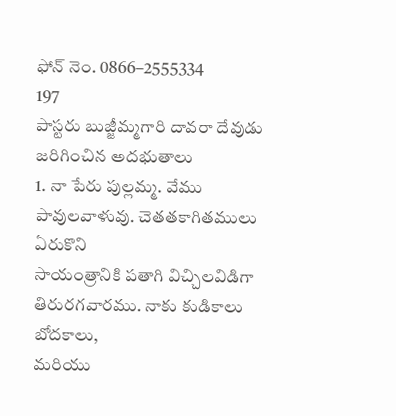ఫోన్ నెం. 0866–2555334
197
పాస్టరు బుజ్జీమ్మగారి దావరా దేవుడు జరిగించిన అదభుతాలు
1. నా పేరు పుల్లమ్మ. వేము పావులవాళువు. చెతతకాగితములు ఏరుకొని
సాయంత్రానికి పతాగి విచ్చిలవిడిగా తిరురగవారము. నాకు కుడికాలు బోదకాలు,
మరియు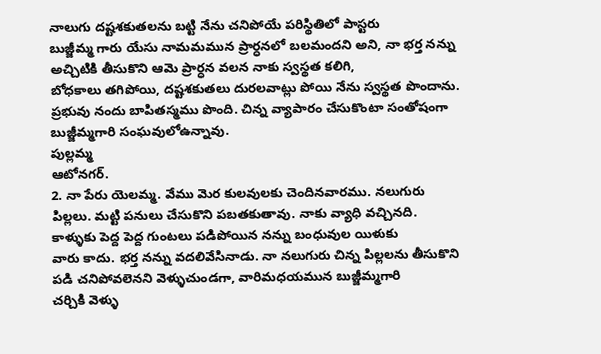నాలుగు దష్టశకుతలను బట్టి నేను చనిపోయే పరిస్థితిలో పాస్టరు
బుజ్జీమ్మ గారు యేసు నామమమున ప్రార్ధనలో బలమందని అని, నా భర్త నన్ను
అచ్చిటికి తీసుకొని ఆమె ప్రార్ధన వలన నాకు స్వస్థత కలిగి,
బోధకాలు తగిపోయి, దష్టశకుతలు దురలవాట్లు పోయి నేను స్వస్థత పొందాను.
ప్రభువు నందు బాపితస్మము పొంది. చిన్న వ్యాపారం చేసుకొంటా సంతోషంగా
బుజ్జీమ్మగారి సంఘవులోఉన్నావు.
పుల్లమ్మ
ఆటోనగర్.
2. నా పేరు యెలమ్మ. వేము వెుర కులవులకు చెందినవారము. నలుగురు
పిల్లలు. మట్టి పనులు చేసుకొని పబతకుతావు. నాకు వ్యాధి వచ్చినది.
కాళ్ళుకు పెద్ద పెద్ద గుంటలు పడిపోయిన నన్ను బంధువుల యిళుకు
వారు కాదు. భర్త నన్ను వదలివేసినాడు. నా నలుగురు చిన్న పిల్లలను తీసుకొని
పడి చనిపోవలెనని వెళ్ళుచుండగా, వారిమధయమున బుజ్జీమ్మగారి
చర్చికి వెళ్ళు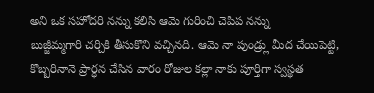అని ఒక సహోదరి నన్ను కలిసి ఆమె గురించి చెపిప నన్ను
బుజ్జీమ్మగారి చర్చికి తీసుకొని వచ్చినది. ఆమె నా పుండ్ర్లు మీద చేయిపెట్టి,
కొబ్బరినానె ప్రార్ధన చేసిన వారం రోజుల కల్లా నాకు పూర్తిగా స్వస్థత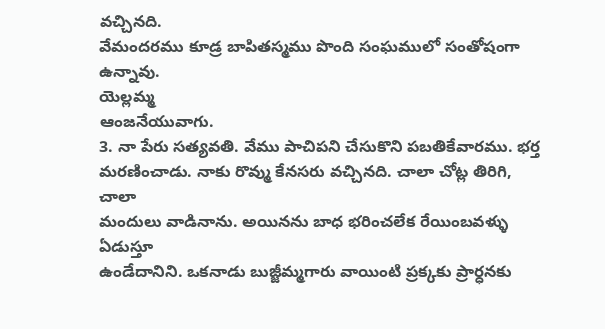వచ్చినది.
వేమందరము కూడ్ర బాపితస్మము పొంది సంఘములో సంతోషంగా ఉన్నావు.
యెల్లమ్మ
ఆంజనేయువాగు.
3. నా పేరు సత్యవతి. వేము పాచిపని చేసుకొని పబతికేవారము. భర్త
మరణించాడు. నాకు రొవ్ము కేనసరు వచ్చినది. చాలా చోట్ల తిరిగి, చాలా
మందులు వాడినాను. అయినను బాధ భరించలేక రేయింబవళ్ళు ఏడుస్తూ
ఉండేదానిని. ఒకనాడు బుజ్జీమ్మగారు వాయింటి ప్రక్కకు ప్రార్ధనకు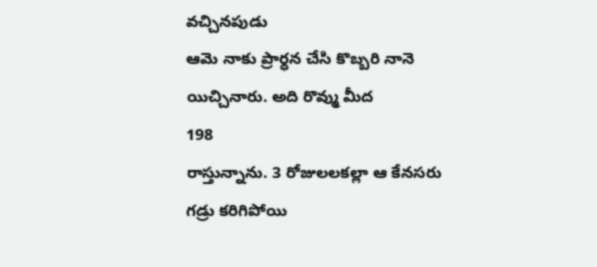వచ్చినపుడు
ఆమె నాకు ప్రార్ధన చేసి కొబ్బరి నానె యిచ్చినారు. అది రొవ్ము మీద
198
రాస్తున్నాను. 3 రోజులలకల్లా ఆ కేనసరు గడ్రు కరిగిపోయి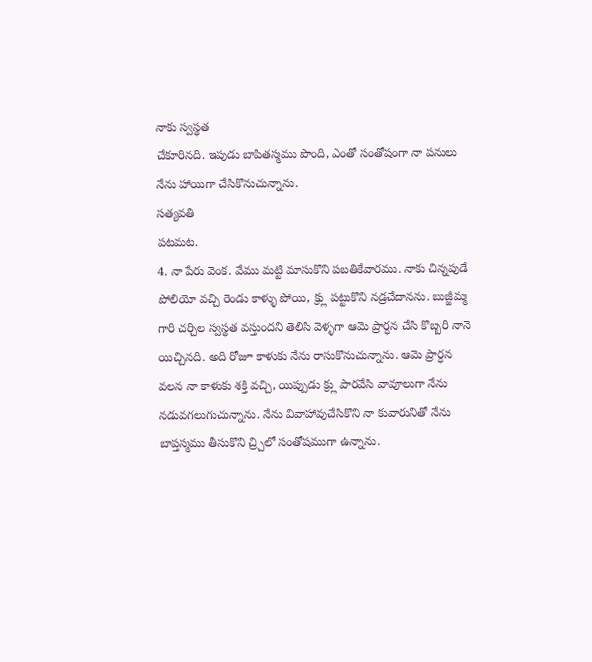నాకు స్వస్థత
చేకూరినది. ఇపుడు బాపితస్మము పొంది, ఎంతో సంతోషంగా నా పనులు
నేను హాయిగా చేసికొనుచున్నాను.
సత్యవతి
పటమట.
4. నా పేరు వెంక. వేము మట్టి మాసుకొని పబతికేవారము. నాకు చిన్నపుడే
పోలియో వచ్చి రెండు కాళ్ళు పోయి, క్ర్లు పట్టుకొని నడ్రచేదానను. బుజ్జీమ్మ
గారి చర్చిల స్వస్థత వస్తుందని తెలిసి వెళ్ళగా ఆమె ప్రార్ధన చేసి కొబ్బరి నానె
యిచ్చినది. అది రోజూ కాళుకు నేను రాసుకొనుచున్నాను. ఆమె ప్రార్ధన
వలన నా కాళుకు శక్తి వచ్చి, యిప్పుడు క్ర్లు పారవేసి వావూలుగా నేను
నడువగలుగుచున్నాను. నేను వివాహావుచేసికొని నా కువారునితో నేను
బాప్తస్మము తీసుకొని చ్ర్చిలో సంతోషముగా ఉన్నాను.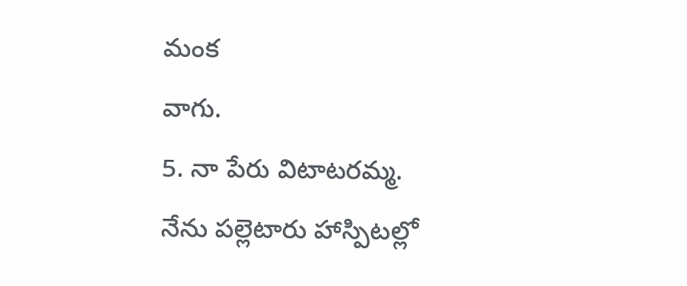మంక
వాగు.
5. నా పేరు విటాటరమ్మ. నేను పల్లెటారు హాస్పిటల్లో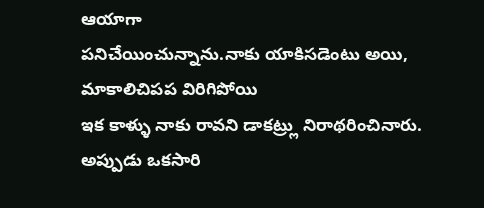ఆయాగా
పనిచేయించున్నాను.నాకు యాకిసడెంటు అయి, మాకాలిచిపప విరిగిపోయి
ఇక కాళ్ళు నాకు రావని డాకట్ర్లు నిరాథరించినారు. అప్పుడు ఒకసారి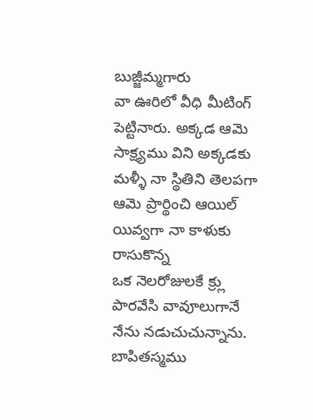బుజ్జీమ్మగారు
వా ఊరిలో వీధి మీటింగ్ పెట్టినారు. అక్కడ ఆమె సాక్ష్యము విని అక్కడకు
మళ్ళీ నా స్థితిని తెలపగా ఆమె ప్రార్థించి ఆయిల్ యివ్వగా నా కాళుకు రాసుకొన్న
ఒక నెలరోజులకే క్ర్లు పారవేసి వావూలుగానే నేను నడుచుచున్నాను.
బాపితస్మము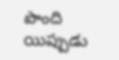పొంది యిప్పుడు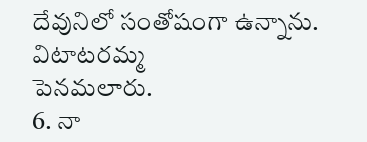దేవునిలో సంతోషంగా ఉన్నాను.
విటాటరమ్మ
పెనమలారు.
6. నా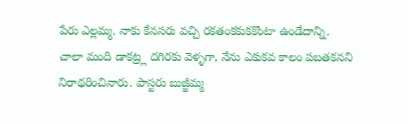పేరు ఎల్లమ్మ. నాకు కేనసరు వచ్చి రకతంకకుకకొంటా ఉండేదాన్ని.
చాలా మంది డాకట్ర్ల దగిరకు వెళ్ళగా, నేను ఎకుకవ కాలం పబతకనని
నిరాథరించినారు. పాస్టరు బుజ్జీమ్మ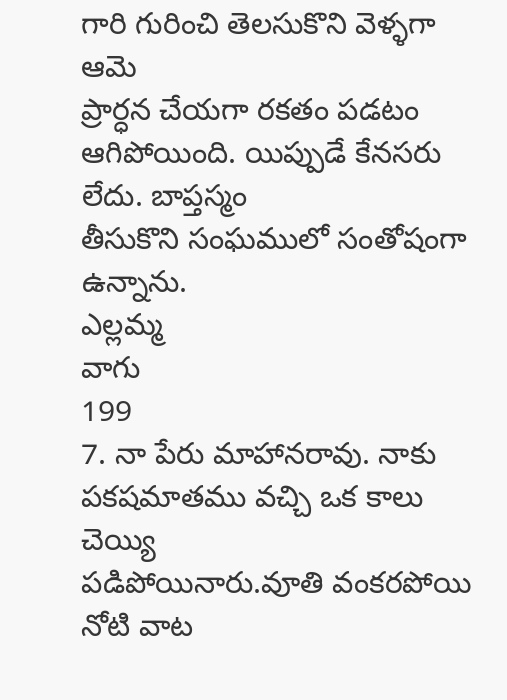గారి గురించి తెలసుకొని వెళ్ళగా ఆమె
ప్రార్ధన చేయగా రకతం పడటం ఆగిపోయింది. యిప్పుడే కేనసరు లేదు. బాప్తస్మం
తీసుకొని సంఘములో సంతోషంగా ఉన్నాను.
ఎల్లమ్మ
వాగు
199
7. నా పేరు మాహానరావు. నాకు పకషమాతము వచ్చి ఒక కాలు చెయ్యి
పడిపోయినారు.వూతి వంకరపోయి నోటి వాట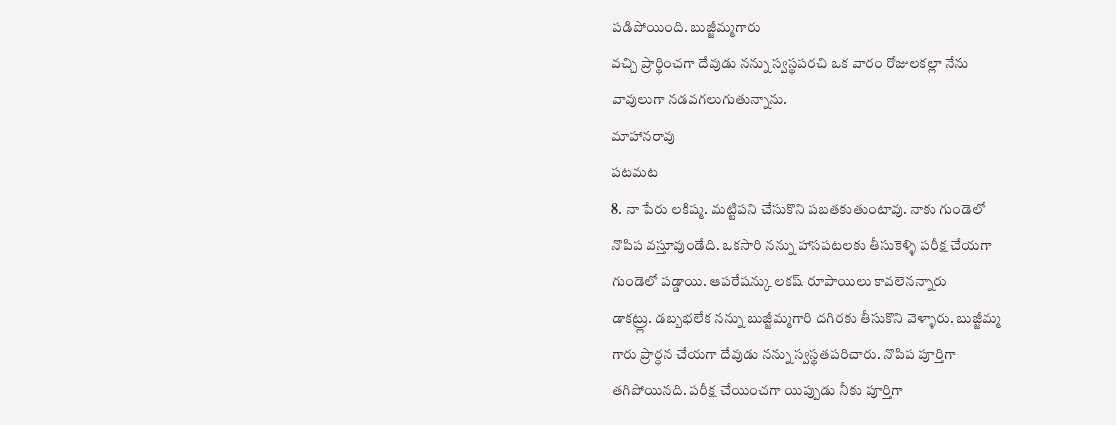పడిపోయింది. బుజ్జీమ్మగారు
వచ్చి ప్రార్థించగా దేవుడు నన్ను స్వస్థపరచి ఒక వారం రోజులకల్లా నేను
వావులుగా నడవగలుగుతున్నాను.
మాహానరావు
పటమట
8. నా పేరు లకిష్మ. మట్టిపని చేసుకొని పబతకుతుంటావు. నాకు గుండెలో
నొపిప వస్తూవుండేది. ఒకసారి నన్ను హాసపటలకు తీసుకెళ్ళి పరీక్ష చేయగా
గుండెలో పడ్డాయి. ఆపరేషన్కు లకష్ రూపాయిలు కావలెనన్నారు
డాకట్ర్లు. డబ్బభలేక నన్ను బుజ్జీమ్మగారి దగిరకు తీసుకొని వెళ్ళారు. బుజ్జీమ్మ
గారు ప్రార్ధన చేయగా దేవుడు నన్ను స్వస్థతపరిచారు. నొపిప పూర్తిగా
తగిపోయినది. పరీక్ష చేయించగా యిప్పుడు నీకు పూర్తిగా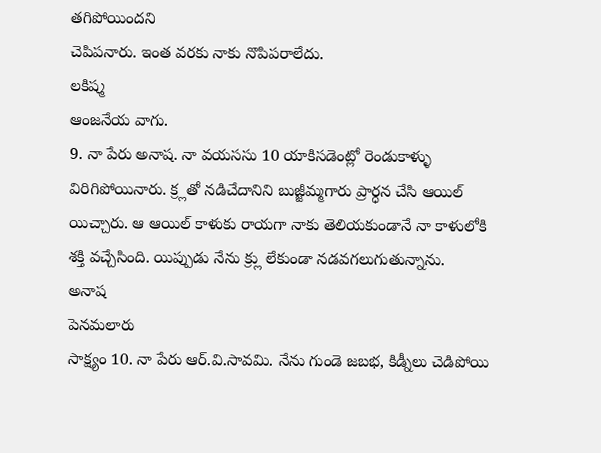తగిపోయిందని
చెపిపనారు. ఇంత వరకు నాకు నొపిపరాలేదు.
లకిష్మ
ఆంజనేయ వాగు.
9. నా పేరు అనాష. నా వయససు 10 యాకిసడెంట్లో రెండుకాళ్ళు
విరిగిపోయినారు. క్ర్లతో నడిచేదానిని బుజ్జీమ్మగారు ప్రార్ధన చేసి ఆయిల్
యిచ్చారు. ఆ ఆయిల్ కాళుకు రాయగా నాకు తెలియకుండానే నా కాళులోకి
శక్తి వచ్చేసింది. యిప్పుడు నేను క్ర్లు లేకుండా నడవగలుగుతున్నాను.
అనాష
పెనమలారు
సాక్ష్యం 10. నా పేరు ఆర్.వి.సావమి. నేను గుండె జబభ, కిడ్నీలు చెడిపోయి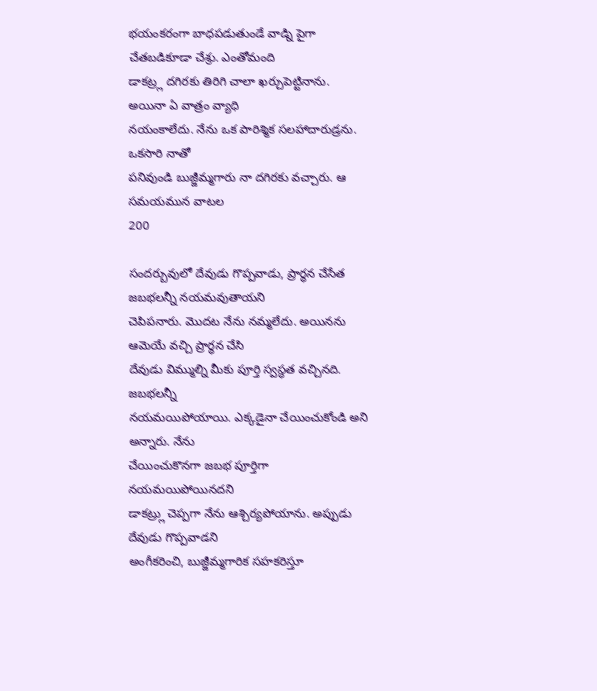భయంకరంగా బాధపడుతుండే వాడ్ని పైగా చేతబడికూడా చేశ్రు. ఎంతోమంది
డాకట్ర్ల దగిరకు తిరిగి చాలా ఖర్చుపెట్టినాను. అయినా ఏ వాత్రం వ్యాధి
నయంకాలేదు. నేను ఒక పారిశ్మిక సలహాదారుడ్రను. ఒకసారి నాతో
పనివుండి బుజ్జీమ్మగారు నా దగిరకు వచ్చారు. ఆ సమయమున వాటల
200

సందర్బువులో దేవుడు గొప్పవాడు, ప్రార్ధన చేసేత జబభలన్నీ నయమవుతాయని
చెపిపనారు. మొదట నేను నమ్మలేదు. అయినను ఆవెుయే వచ్చి ప్రార్ధన చేసి
దేవుడు విమ్ముల్ని మీకు పూర్తి స్వస్థత వచ్చినది. జబభలన్నీ
నయమయిపోయాయి. ఎక్కడైనా చేయించుకోండి అని అన్నారు. నేను
చేయించుకొనగా జబభ పూర్తిగా నయమయిపోయినదని
డాకట్ర్లు చెప్పగా నేను ఆశ్చిర్యపోయాను. అప్పుడు దేవుడు గొప్పవాడని
అంగీకరించి, బుజ్జీమ్మగారిక సహకరిస్తూ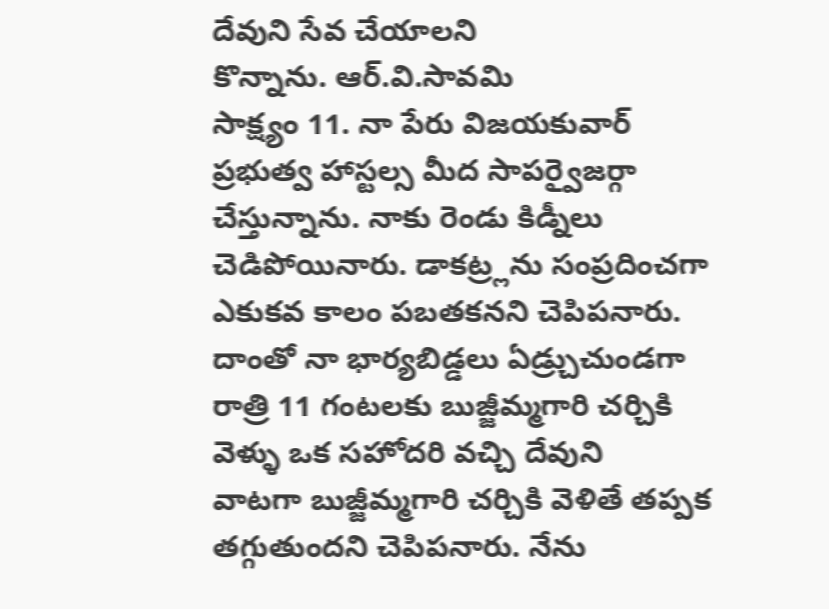దేవుని సేవ చేయాలని
కొన్నాను. ఆర్.వి.సావమి
సాక్ష్యం 11. నా పేరు విజయకువార్ ప్రభుత్వ హాస్టల్స మీద సాపర్వైజర్గా
చేస్తున్నాను. నాకు రెండు కిడ్నీలు చెడిపోయినారు. డాకట్ర్లను సంప్రదించగా
ఎకుకవ కాలం పబతకనని చెపిపనారు. దాంతో నా భార్యబిడ్డలు ఏడ్ర్చుచుండగా
రాత్రి 11 గంటలకు బుజ్జీమ్మగారి చర్చికి వెళ్ళు ఒక సహోదరి వచ్చి దేవుని
వాటగా బుజ్జీమ్మగారి చర్చికి వెళితే తప్పక తగ్గుతుందని చెపిపనారు. నేను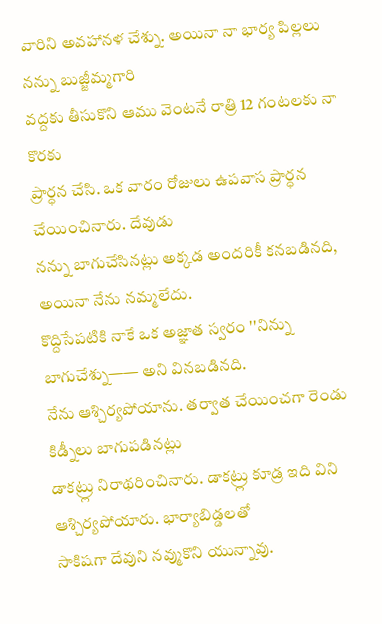వారిని అవహానళ చేశ్ను. అయినా నా భార్య పిల్లలు నన్ను బుజ్జీమ్మగారి
వద్దకు తీసుకొని ఆము వెంటనే రాత్రి 12 గంటలకు నా కొరకు
ప్రార్ధన చేసి. ఒక వారం రోజులు ఉపవాస ప్రార్ధన చేయించినారు. దేవుడు
నన్ను బాగుచేసినట్లు అక్కడ అందరికీ కనబడినది, అయినా నేను నమ్మలేదు.
కొద్దిసేపటికి నాకే ఒక అజ్ఞాత స్వరం ''నిన్ను బాగుచేశ్ను—— అని వినబడినది.
నేను ఆశ్చిర్యపోయాను. తర్వాత చేయించగా రెండు కిడ్నీలు బాగుపడినట్లు
డాకట్ర్లు నిరాథరించినారు. డాకట్ర్లు కూడ్ర ఇది విని ఆశ్చిర్యపోయారు. భార్యాబిడ్డలతో
సాకిషగా దేవుని నవ్ముకొని యున్నావు.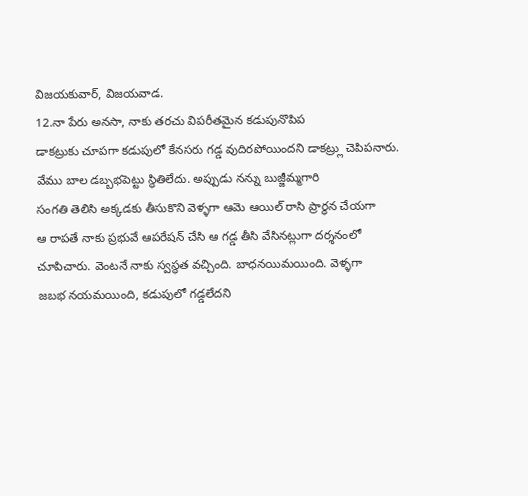విజయకువార్, విజయవాడ.
12.నా పేరు అనసా, నాకు తరచు విపరీతమైన కడుపునొపిప
డాకట్రుకు చూపగా కడుపులో కేనసరు గడ్డ వుదిరపోయిందని డాకట్ర్లు చెపిపనారు.
వేము బాల డబ్బభపెట్టు స్థితిలేదు. అప్పుడు నన్ను బుజ్జీమ్మగారి
సంగతి తెలిసి అక్కడకు తీసుకొని వెళ్ళగా ఆమె ఆయిల్ రాసి ప్రార్ధన చేయగా
ఆ రాపతే నాకు ప్రభువే ఆపరేషన్ చేసి ఆ గడ్డ తీసి వేసినట్లుగా దర్శనంలో
చూపిచారు. వెంటనే నాకు స్వస్థత వచ్చింది. బాధనయిమయింది. వెళ్ళగా
జబభ నయమయింది, కడుపులో గడ్డలేదని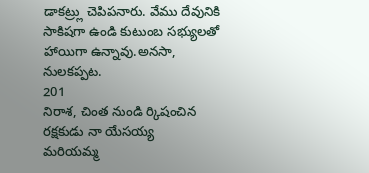డాకట్ర్లు చెపిపనారు. వేము దేవునికి
సాకిషగా ఉండి కుటుంబ సభ్యులతో హాయిగా ఉన్నావు.అనసా, నులకప్పట.
201
నిరాశ, చింత నుండి ర్కిషంచిన రక్షకుడు నా యేసయ్య
మరియమ్మ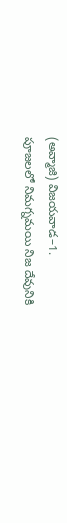(అవ్మాజి) విజయవాడ–1.
పూజలలో నిమగ్నమయి నిజ దేవునికి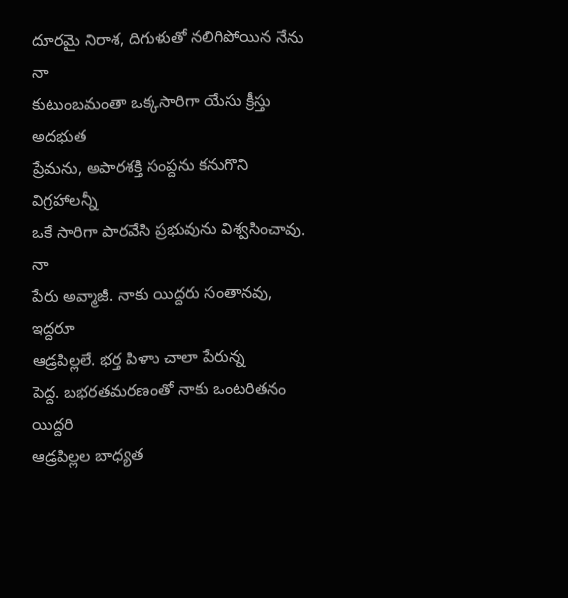దూరమై నిరాశ, దిగుళుతో నలిగిపోయిన నేను నా
కుటుంబమంతా ఒక్కసారిగా యేసు క్రీస్తు అదభుత
ప్రేమను, అపారశక్తి సంప్దను కనుగొని విగ్రహాలన్నీ
ఒకే సారిగా పారవేసి ప్రభువును విశ్వసించావు. నా
పేరు అవ్మాజీ. నాకు యిద్దరు సంతానవు, ఇద్దరూ
ఆడ్రపిల్లలే. భర్త పిళాు చాలా పేరున్న
పెద్ద. బభరతమరణంతో నాకు ఒంటరితనం యిద్దరి
ఆడ్రపిల్లల బాధ్యత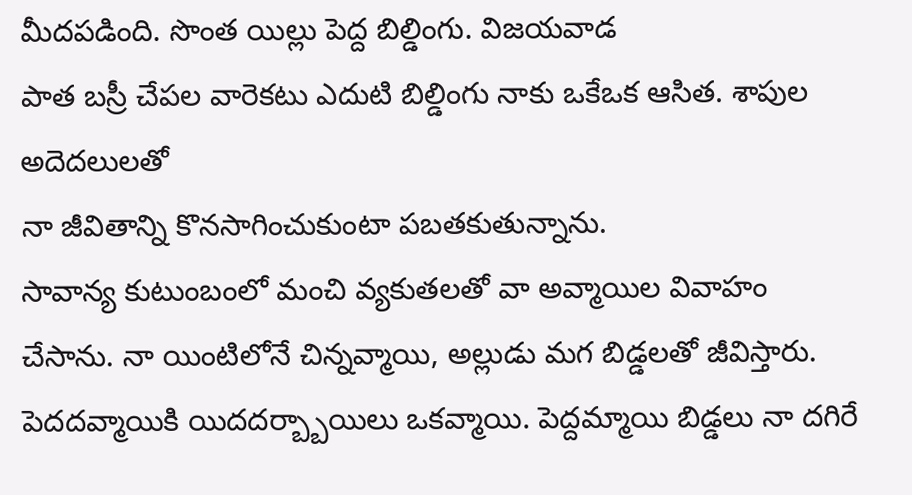మీదపడింది. సొంత యిల్లు పెద్ద బిల్డింగు. విజయవాడ
పాత బస్రీ చేపల వారెకటు ఎదుటి బిల్డింగు నాకు ఒకేఒక ఆసిత. శాపుల అదెదలులతో
నా జీవితాన్ని కొనసాగించుకుంటా పబతకుతున్నాను.
సావాన్య కుటుంబంలో మంచి వ్యకుతలతో వా అవ్మాయిల వివాహం
చేసాను. నా యింటిలోనే చిన్నవ్మాయి, అల్లుడు మగ బిడ్డలతో జీవిస్తారు.
పెదదవ్మాయికి యిదదర్బ్బాయిలు ఒకవ్మాయి. పెద్దమ్మాయి బిడ్డలు నా దగిరే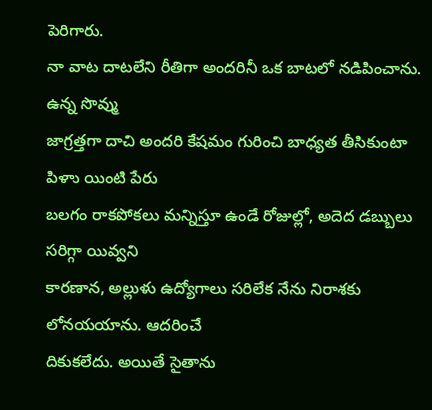పెరిగారు.
నా వాట దాటలేని రీతిగా అందరినీ ఒక బాటలో నడిపించాను. ఉన్న సొవ్ము
జాగ్రత్తగా దాచి అందరి కేషమం గురించి బాధ్యత తీసికుంటా పిళాు యింటి పేరు
బలగం రాకపోకలు మన్నిస్తూ ఉండే రోజుల్లో, అదెద డబ్బులు సరిగ్గా యివ్వని
కారణాన, అల్లుళు ఉద్యోగాలు సరిలేక నేను నిరాశకు లోనయయాను. ఆదరించే
దికుకలేదు. అయితే సైతాను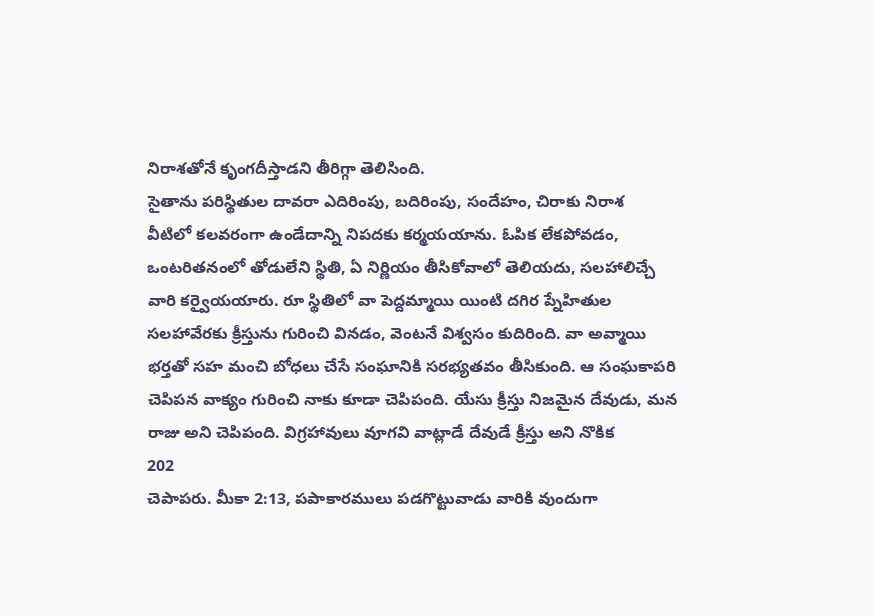నిరాశతోనే కృంగదీస్తాడని తీరిగ్గా తెలిసింది.
సైతాను పరిస్థితుల దావరా ఎదిరింపు, బదిరింపు, సందేహం, చిరాకు నిరాశ
వీటిలో కలవరంగా ఉండేదాన్ని నిపదకు కర్మయయాను. ఓపిక లేకపోవడం,
ఒంటరితనంలో తోడులేని స్థితి, ఏ నిర్ణియం తీసికోవాలో తెలియదు, సలహాలిచ్చే
వారి కర్వైయయారు. రూ స్థితిలో వా పెద్దమ్మాయి యింటి దగిర ప్నేహితుల
సలహావేరకు క్రీస్తును గురించి వినడం, వెంటనే విశ్వసం కుదిరింది. వా అవ్మాయి
భర్తతో సహ మంచి బోధలు చేసే సంఘానికి సరభ్యతవం తీసికుంది. ఆ సంఘకాపరి
చెపిపన వాక్యం గురించి నాకు కూడా చెపిపంది. యేసు క్రీస్తు నిజమైన దేవుడు, మన
రాజు అని చెపిపంది. విగ్రహావులు వూగవి వాట్లాడే దేవుడే క్రీస్తు అని నొకిక
202
చెపాపరు. మీకా 2:13, పపాకారములు పడగొట్టువాడు వారికి వుందుగా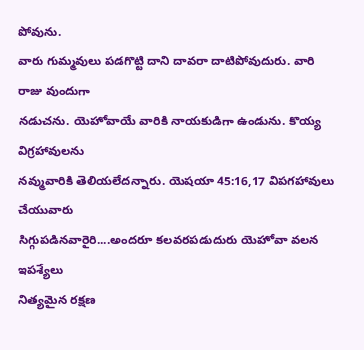పోవును.
వారు గుమ్మవులు పడగొట్టి దాని దావరా దాటిపోవుదురు. వారి రాజు వుందుగా
నడుచను. యెహోవాయే వారికి నాయకుడిగా ఉండును. కొయ్య విగ్రహావులను
నవ్మువారికి తెలియలేదన్నారు. యెషయా 45:16,17 విపగహావులు చేయువారు
సిగ్గుపడినవారైరి....అందరూ కలవరపడుదురు యెహోవా వలన ఇపశ్యేలు
నిత్యమైన రక్షణ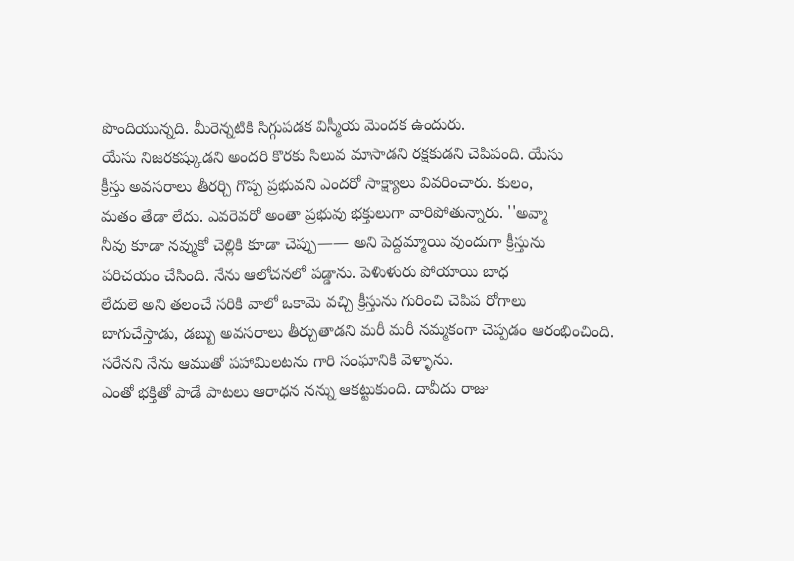పొందియున్నది. మీరెన్నటికి సిగ్గుపడక విస్మీయ వెుందక ఉందురు.
యేసు నిజరకష్కుడని అందరి కొరకు సిలువ మాసాడని రక్షకుడని చెపిపంది. యేసు
క్రీస్తు అవసరాలు తీరర్చి గొప్ప ప్రభువని ఎందరో సాక్ష్యాలు వివరించారు. కులం,
మతం తేడా లేదు. ఎవరెవరో అంతా ప్రభువు భక్తులుగా వారిపోతున్నారు. ''అవ్మా
నీవు కూడా నవ్ముకో చెల్లికి కూడా చెప్పు—— అని పెద్దమ్మాయి వుందుగా క్రీస్తును
పరిచయం చేసింది. నేను ఆలోచనలో పడ్డాను. పెళిుళురు పోయాయి బాధ
లేదులె అని తలంచే సరికి వాలో ఒకామె వచ్చి క్రీస్తును గురించి చెపిప రోగాలు
బాగుచేస్తాడు, డబ్బు అవసరాలు తీర్చుతాడని మరీ మరీ నమ్మకంగా చెప్పడం ఆరంభించింది.
సరేనని నేను ఆముతో పహామిలటను గారి సంఘానికి వెళ్ళాను.
ఎంతో భక్తితో పాడే పాటలు ఆరాధన నన్ను ఆకట్టుకుంది. దావీదు రాజు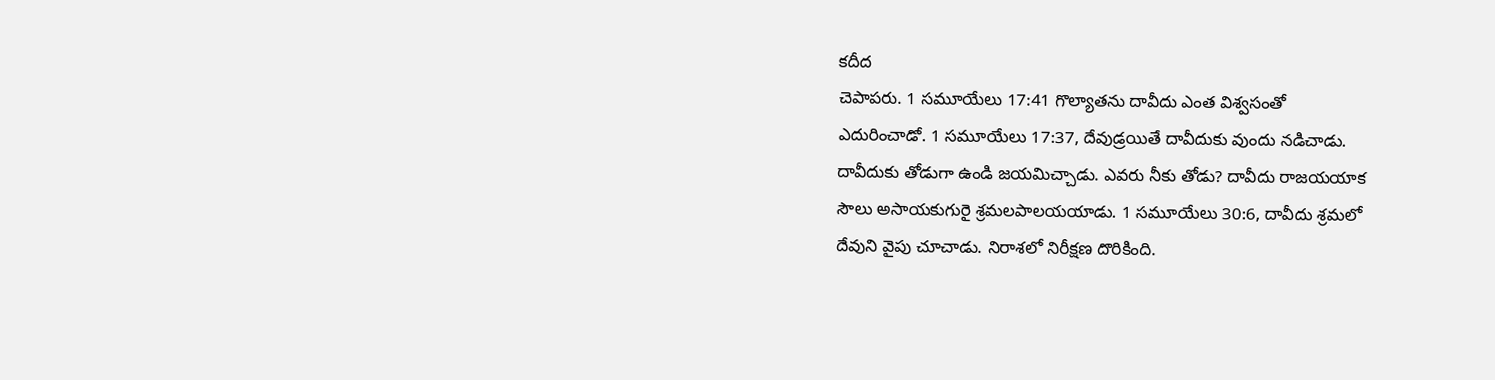కదీద
చెపాపరు. 1 సమూయేలు 17:41 గొల్యాతను దావీదు ఎంత విశ్వసంతో
ఎదురించాడో. 1 సమూయేలు 17:37, దేవుడ్రయితే దావీదుకు వుందు నడిచాడు.
దావీదుకు తోడుగా ఉండి జయమిచ్చాడు. ఎవరు నీకు తోడు? దావీదు రాజయయాక
సౌలు అసాయకుగురై శ్రమలపాలయయాడు. 1 సమూయేలు 30:6, దావీదు శ్రమలో
దేవుని వైపు చూచాడు. నిరాశలో నిరీక్షణ దొరికింది.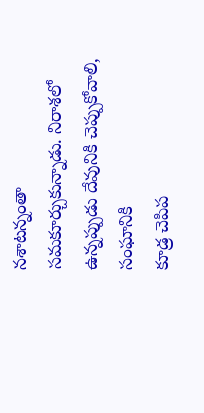నశాటన్నంతా
సమకూర్చుకున్నాడు. నిరాశలో ఉన్నప్పుడు దేవునికి చెప్పుకోవాలి, సంఘానికి
కూడ్ర చెపిప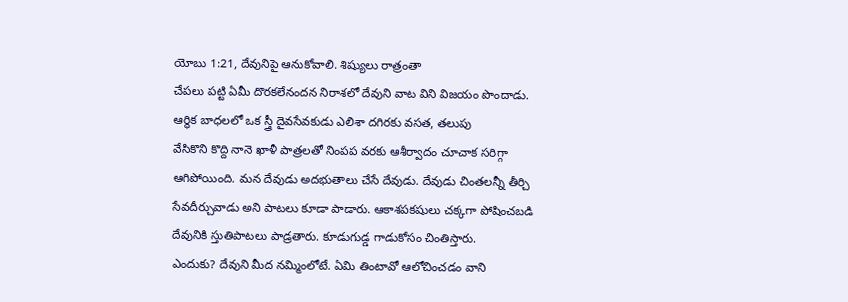యోబు 1:21, దేవునిపై ఆనుకోవాలి. శిష్యులు రాత్రంతా
చేపలు పట్టి ఏమీ దొరకలేనందన నిరాశలో దేవుని వాట విని విజయం పొందాడు.
ఆర్థిక బాధలలో ఒక స్త్రీ దైవసేవకుడు ఎలిశా దగిరకు వసత, తలుపు
వేసికొని కొద్ది నానె ఖాళీ పాత్రలతో నింపప వరకు ఆశీర్వాదం చూచాక సరిగ్గా
ఆగిపోయింది. మన దేవుడు అదభుతాలు చేసే దేవుడు. దేవుడు చింతలన్నీ తీర్చి
సేవదీర్చువాడు అని పాటలు కూడా పాడారు. ఆకాశపకషులు చక్కగా పోషించబడి
దేవునికి స్తుతిపాటలు పాడ్రతారు. కూడుగుడ్డ గాడుకోసం చింతిస్తారు.
ఎందుకు? దేవుని మీద నమ్మింలోటే. ఏమి తింటావో ఆలోచించడం వాని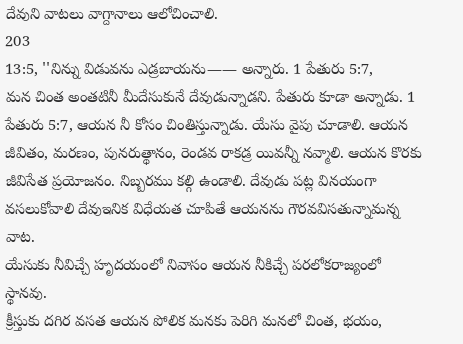దేవుని వాటలు వాగ్దానాలు ఆలోచించాలి.
203
13:5, ''నిన్ను విడువను ఎడ్రబాయను—— అన్నారు. 1 పేతురు 5:7,
మన చింత అంతటినీ మీదేసుకునే దేవుడున్నాడని. పేతురు కూడా అన్నాడు. 1
పేతురు 5:7, ఆయన నీ కోసం చింతిస్తున్నాడు. యేసు వైపు చూడాలి. ఆయన
జీవితం, మరణం, పునరుత్థానం, రెండవ రాకడ్ర యివన్నీ నవ్మాలి. ఆయన కొరకు
జీవిసేత ప్రయోజనం. నిబ్బరము కల్గి ఉండాలి. దేవుడు పట్ల వినయంగా
వసలుకోవాలి దేవుఇనిక విధేయత చూపితే ఆయనను గౌరవవిసతున్నామన్న వాట.
యేసుకు నీవిచ్చే హృదయంలో నివాసం ఆయన నీకిచ్చే పరలోకరాజ్యంలో స్థానవు.
క్రీస్తుకు దగిర వసత ఆయన పోలిక మనకు పెరిగి మనలో చింత, భయం,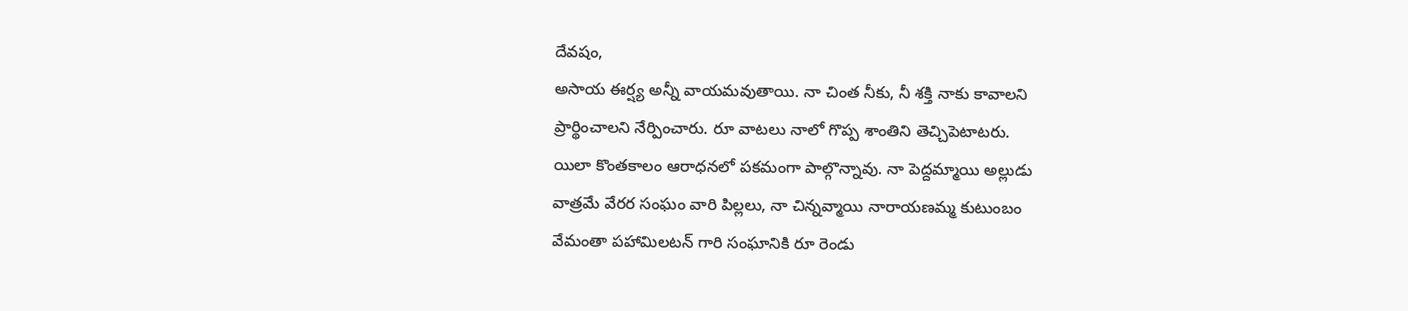దేవషం,
అసాయ ఈర్ష్య అన్నీ వాయమవుతాయి. నా చింత నీకు, నీ శక్తి నాకు కావాలని
ప్రార్థించాలని నేర్పించారు. రూ వాటలు నాలో గొప్ప శాంతిని తెచ్చిపెటాటరు.
యిలా కొంతకాలం ఆరాధనలో పకమంగా పాల్గొన్నావు. నా పెద్దమ్మాయి అల్లుడు
వాత్రమే వేరర సంఘం వారి పిల్లలు, నా చిన్నవ్మాయి నారాయణమ్మ కుటుంబం
వేమంతా పహామిలటన్ గారి సంఘానికి రూ రెండు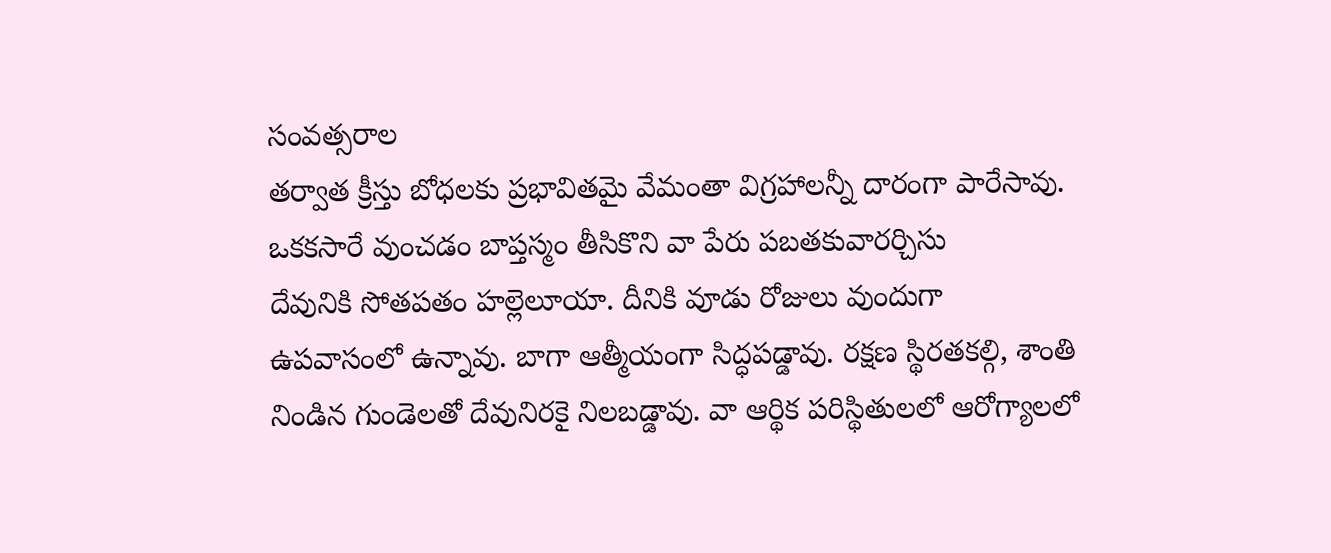సంవత్సరాల
తర్వాత క్రీస్తు బోధలకు ప్రభావితమై వేమంతా విగ్రహాలన్నీ దారంగా పారేసావు.
ఒకకసారే వుంచడం బాప్తస్మం తీసికొని వా పేరు పబతకువారర్చిసు
దేవునికి సోతపతం హల్లెలూయా. దీనికి వూడు రోజులు వుందుగా
ఉపవాసంలో ఉన్నావు. బాగా ఆత్మీయంగా సిద్ధపడ్డావు. రక్షణ స్థిరతకల్గి, శాంతి
నిండిన గుండెలతో దేవునిరకై నిలబడ్డావు. వా ఆర్థిక పరిస్థితులలో ఆరోగ్యాలలో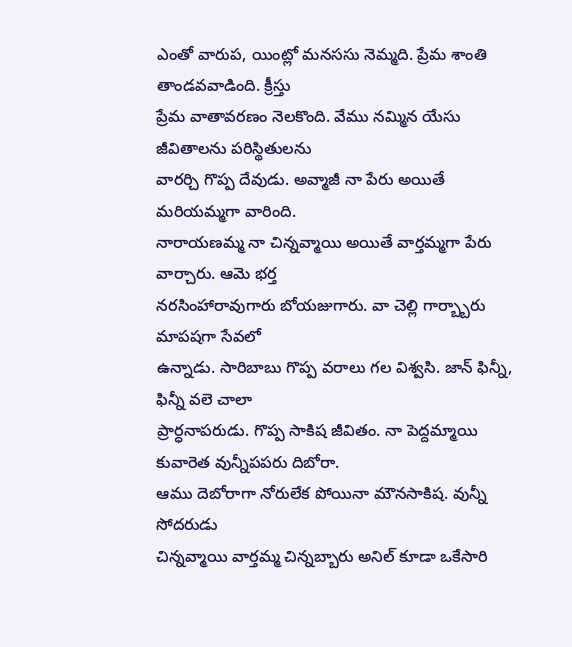ఎంతో వారుప, యింట్లో మనససు నెమ్మది. ప్రేమ శాంతి తాండవవాడింది. క్రీస్తు
ప్రేమ వాతావరణం నెలకొంది. వేము నమ్మిన యేసు జీవితాలను పరిస్థితులను
వారర్చి గొప్ప దేవుడు. అవ్మాజీ నా పేరు అయితే మరియమ్మగా వారింది.
నారాయణమ్మ నా చిన్నవ్మాయి అయితే వార్తమ్మగా పేరు వార్చారు. ఆమె భర్త
నరసింహారావుగారు బోయజుగారు. వా చెల్లి గార్బ్బారు మాపషగా సేవలో
ఉన్నాడు. సారిబాబు గొప్ప వరాలు గల విశ్వసి. జాన్ ఫిన్నీ, ఫిన్నీ వలె చాలా
ప్రార్ధనాపరుడు. గొప్ప సాకిష జీవితం. నా పెద్దమ్మాయి కువారెత వున్నీపపరు దిబోరా.
ఆము దెబోరాగా నోరులేక పోయినా మౌనసాకిష. వున్నీ సోదరుడు
చిన్నవ్మాయి వార్తమ్మ చిన్నబ్బారు అనిల్ కూడా ఒకేసారి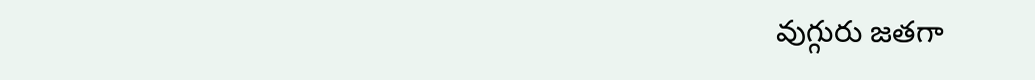వుగ్గురు జతగా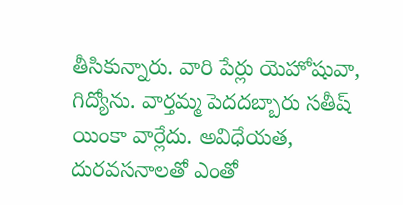తీసికున్నారు. వారి పేర్లు యెహోషువా, గిద్యోను. వార్తమ్మ పెదదబ్బారు సతీష్
యింకా వార్లేదు. అవిధేయత, దురవసనాలతో ఎంతో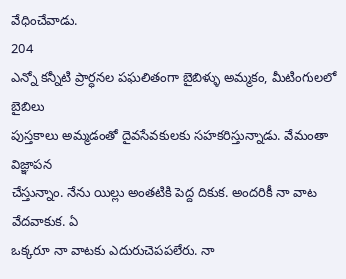వేధించేవాడు.
204
ఎన్నో కన్నీటి ప్రార్ధనల పఘలితంగా బైబిళ్ళు అమ్మకం, మీటింగులలో బైబిలు
పుస్తకాలు అమ్మడంతో దైవసేవకులకు సహకరిస్తున్నాడు. వేమంతా విజ్ఞాపన
చేస్తున్నాం. నేను యిల్లు అంతటికి పెద్ద దికుక. అందరికీ నా వాట వేదవాకుక. ఏ
ఒక్కరూ నా వాటకు ఎదురుచెపపలేరు. నా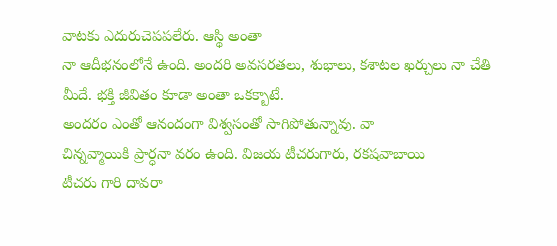వాటకు ఎదురుచెపపలేరు. ఆస్థి అంతా
నా ఆదీభనంలోనే ఉంది. అందరి అవసరతలు, శుభాలు, కశాటల ఖర్చులు నా చేతి
మీదే. భక్తి జీవితం కూడా అంతా ఒకక్బాటే.
అందరం ఎంతో ఆనందంగా విశ్వసంతో సాగిపోతున్నావు. వా
చిన్నవ్మాయికి ప్రార్ధనా వరం ఉంది. విజయ టీచరుగారు, రకషవాబాయి
టీచరు గారి దావరా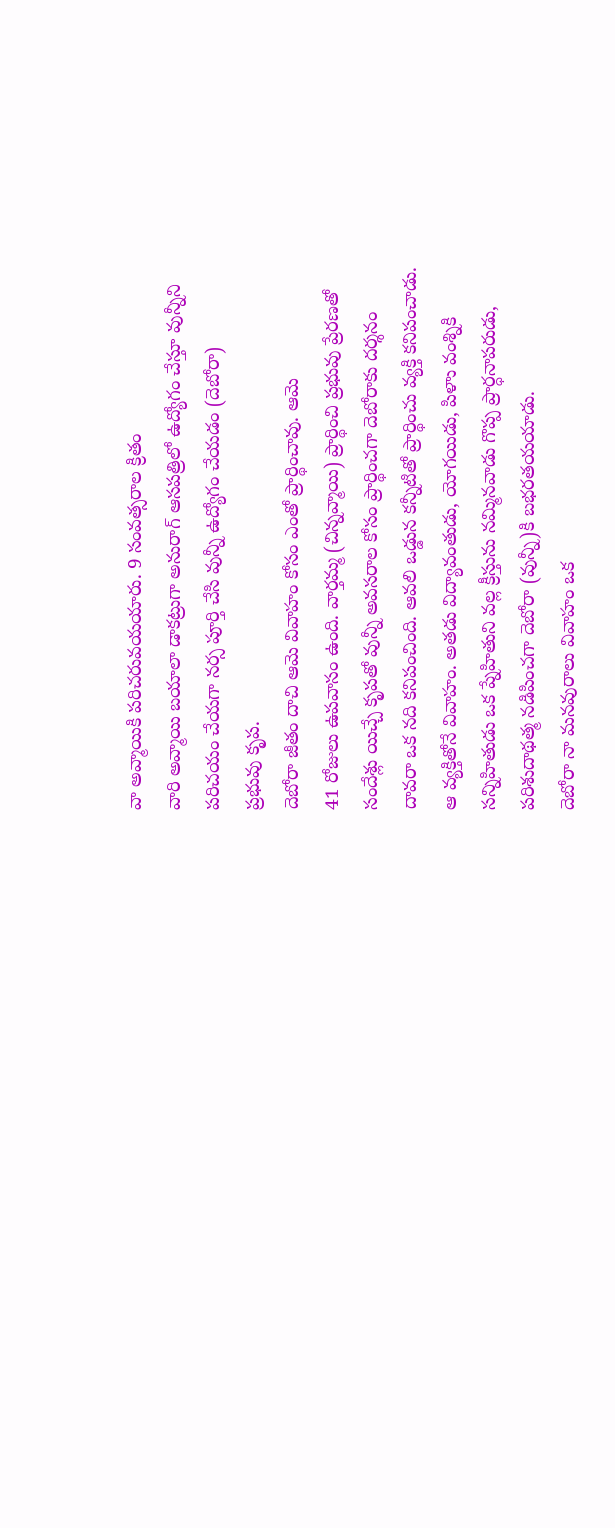వా అవ్మాయికి పరిచరువయయారు. 9 సంవత్సరాల క్రితం
వారి అవ్మాయి బయాలా డాకట్రుగా అనురాగ్ ఆసపత్రిలో ఉద్యోగం చేస్తూ వున్నీని
పరిచయం చేయగా నర్స పూర్తి చేసి వున్నీ ఉద్యోగం చేయడం (దెబోరా)
ప్రభువు కృప.
దెబోరా జీతం దాచి ఆమె వివాహం కోసం ఎంతో ప్రార్థించావు. ఆమె
41 రోజులు ఉపవాసం ఉంది. వార్తమ్మ (చిన్నవ్మాయి) ప్రార్థించి ప్రభువు ప్రేరణతో
సందేశ్లు యిచ్చే కృపతో వున్నీ అవసరాల కోసం ప్రార్థించగా దెబోరాకు దర్శనం
దావరా ఒక నది కనిపంచింది. ఆవలి ఒడ్డున కన్నీటితో ప్రార్థించు వ్యక్తి కనిపంచాడు.
ఆ వ్యక్తితోనే వివాహం. అతడు విద్యావంతుడు, యోగయిడు, పిళాు వంశ్నికి
సన్నిహితుడు ఒక ప్నేహితుని వల్ల క్రీస్తును నమ్మినవాడు గొప్ప ప్రార్ధనాపరుడు,
పరిశుదాథత్మ నడిపించగా దెబోరా (వున్నీ)కి బభరతయయాడు.
దెబోరా నా మనవురాలు వివాహం ఒక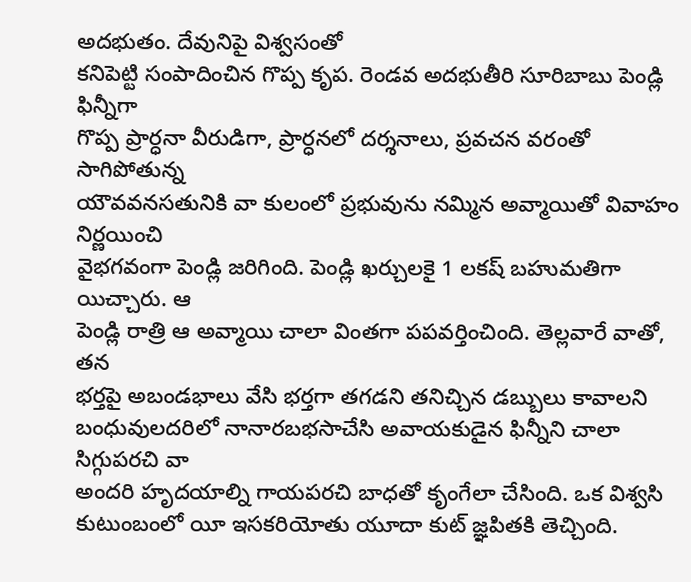అదభుతం. దేవునిపై విశ్వసంతో
కనిపెట్టి సంపాదించిన గొప్ప కృప. రెండవ అదభుతీరి సూరిబాబు పెండ్లి ఫిన్నీగా
గొప్ప ప్రార్ధనా వీరుడిగా, ప్రార్ధనలో దర్శనాలు, ప్రవచన వరంతో సాగిపోతున్న
యౌవవనసతునికి వా కులంలో ప్రభువును నమ్మిన అవ్మాయితో వివాహం నిర్ణయించి
వైభగవంగా పెండ్లి జరిగింది. పెండ్లి ఖర్చులకై 1 లకష్ బహుమతిగా యిచ్చారు. ఆ
పెండ్లి రాత్రి ఆ అవ్మాయి చాలా వింతగా పపవర్తించింది. తెల్లవారే వాతో, తన
భర్తపై అబండభాలు వేసి భర్తగా తగడని తనిచ్చిన డబ్బులు కావాలని
బంధువులదరిలో నానారబభసాచేసి అవాయకుడైన ఫిన్నీని చాలా సిగ్గుపరచి వా
అందరి హృదయాల్ని గాయపరచి బాధతో కృంగేలా చేసింది. ఒక విశ్వసి
కుటుంబంలో యీ ఇసకరియోతు యూదా కుట్ జ్ఞపితకి తెచ్చింది.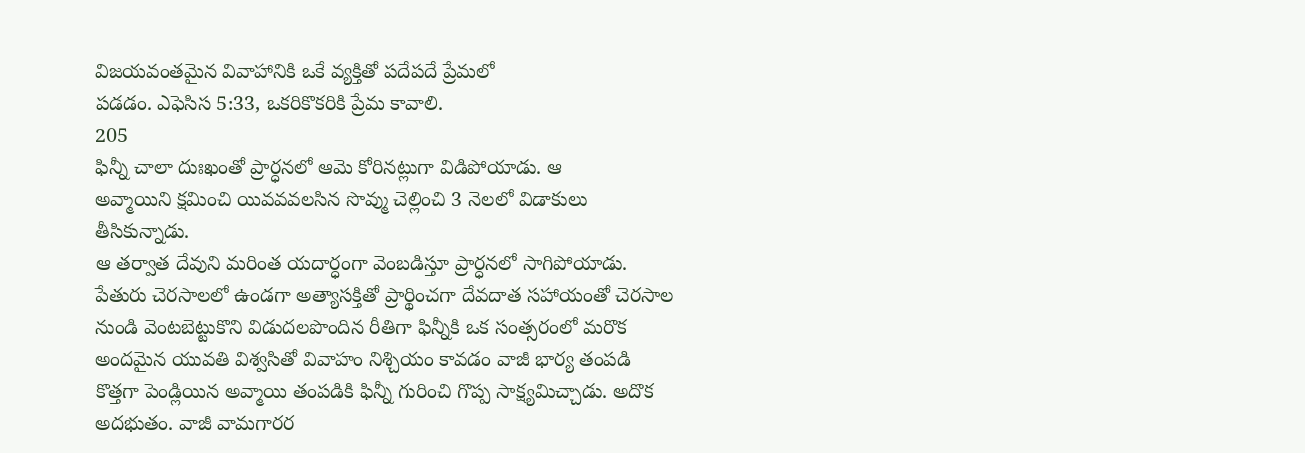విజయవంతమైన వివాహానికి ఒకే వ్యక్తితో పదేపదే ప్రేమలో
పడడం. ఎఫెసిస 5:33, ఒకరికొకరికి ప్రేమ కావాలి.
205
ఫిన్నీ చాలా దుఃఖంతో ప్రార్ధనలో ఆమె కోరినట్లుగా విడిపోయాడు. ఆ
అవ్మాయిని క్షమించి యివవవలసిన సొవ్ము చెల్లించి 3 నెలలో విడాకులు తీసికున్నాడు.
ఆ తర్వాత దేవుని మరింత యదార్ధంగా వెంబడిస్తూ ప్రార్ధనలో సాగిపోయాడు.
పేతురు చెరసాలలో ఉండగా అత్యాసక్తితో ప్రార్థించగా దేవదాత సహాయంతో చెరసాల
నుండి వెంటబెట్టుకొని విడుదలపొందిన రీతిగా ఫిన్నీకి ఒక సంత్సరంలో మరొక
అందమైన యువతి విశ్వసితో వివాహం నిశ్చియం కావడం వాజీ భార్య తంపడి
కొత్తగా పెండ్లియిన అవ్మాయి తంపడికి ఫిన్నీ గురించి గొప్ప సాక్ష్యమిచ్చాడు. అదొక
అదభుతం. వాజీ వామగారర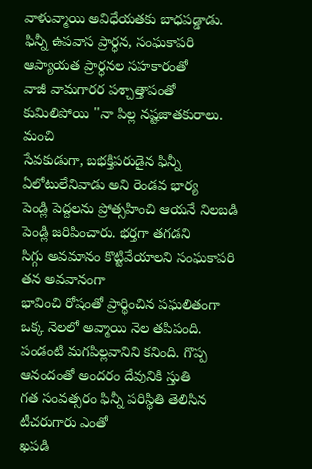వాళువ్మాయి అవిధేయతకు బాధపడ్డాడు.
ఫిన్నీ ఉపవాస ప్రార్ధన, సంఘకాపరి ఆప్యాయత ప్రార్ధనల సహకారంతో
వాజీ వామగారర పశ్చాత్తాపంతో కుమిలిపోయి ''నా పిల్ల నష్టజాతకురాలు. మంచి
సేవకుడుగా, బభక్తిపరుడైన ఫిన్నీ ఏలోటులేనివాడు అని రెండవ భార్య
పెండ్లి పెద్దలను ప్రోత్సహించి ఆయనే నిలబడి పెండ్లి జరిపించారు. భర్తగా తగడని
సిగ్గు అవమానం కొట్టివేయాలని సంఘకాపరి తన అవవానంగా
భావించి రోషంతో ప్రార్థించిన పఘలితంగా ఒక్క నెలలో అవ్మాయి నెల తపిపంది.
పండంటి మగపిల్లవానిని కనింది. గొప్ప ఆనందంతో అందరం దేవునికి స్తుతి
గత సంవత్సరం ఫిన్నీ పరిస్థితి తెలిసిన టీచరుగారు ఎంతో
ఖపడి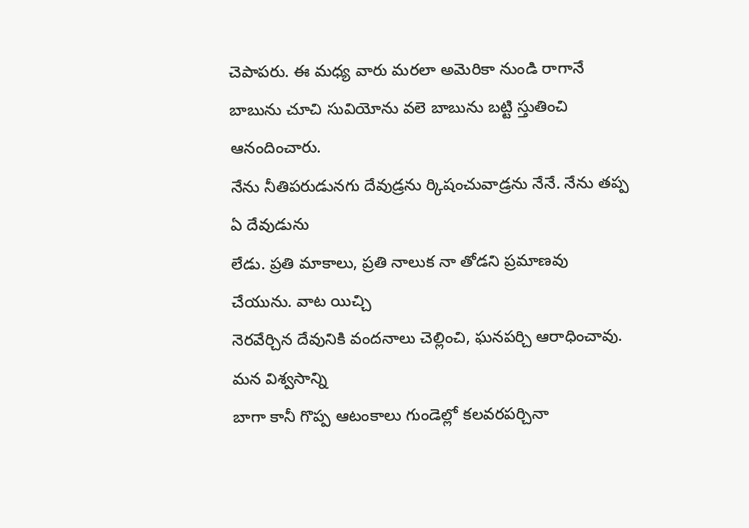చెపాపరు. ఈ మధ్య వారు మరలా అమెరికా నుండి రాగానే
బాబును చూచి సువియోను వలె బాబును బట్టి స్తుతించి ఆనందించారు.
నేను నీతిపరుడునగు దేవుడ్రను ర్కిషంచువాడ్రను నేనే. నేను తప్ప ఏ దేవుడును
లేడు. ప్రతి మాకాలు, ప్రతి నాలుక నా తోడని ప్రమాణవు చేయును. వాట యిచ్చి
నెరవేర్చిన దేవునికి వందనాలు చెల్లించి, ఘనపర్చి ఆరాధించావు. మన విశ్వసాన్ని
బాగా కానీ గొప్ప ఆటంకాలు గుండెల్లో కలవరపర్చినా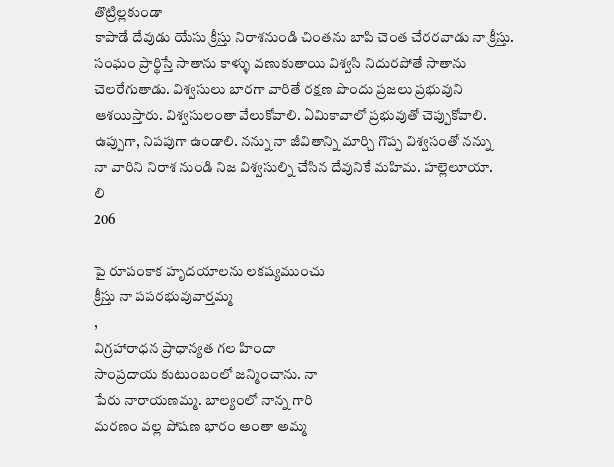తొట్రిల్లకుండా
కాపాడే దేవుడు యేసు క్రీస్తు నిరాశనుండి చింతను బాపి చెంత చేరరవాడు నా క్రీస్తు.
సంఘం ప్రార్థిస్తే సాతాను కాళ్ళు వణుకుతాయి విశ్వసి నిదురపోతే సాతాను
చెలరేగుతాడు. విశ్వసులు బారగా వారితే రక్షణ పొందు ప్రజలు ప్రభువుని
ఆశయిస్తారు. విశ్వసులంతా వేలుకోవాలి. ఏమికావాలో ప్రభువుతో చెప్పుకోవాలి.
ఉప్పుగా, నిపపుగా ఉండాలి. నన్ను నా జీవితాన్ని మార్చి గొప్ప విశ్వసంతో నన్ను
నా వారిని నిరాశ నుండి నిజ విశ్వసుల్ని చేసిన దేవునికే మహిమ. హల్లెలూయా.
లి
206

పై రూపంకాక హృదయాలను లకష్యముంచు
క్రీస్తు నా పపరభువువార్తమ్మ
,
విగ్రహారాధన ప్రాధాన్యత గల హిందా
సాంప్రదాయ కుటుంబంలో జన్మించాను. నా
పేరు నారాయణమ్మ. బాల్యంలో నాన్న గారి
మరణం వల్ల పోషణ భారం అంతా అమ్మ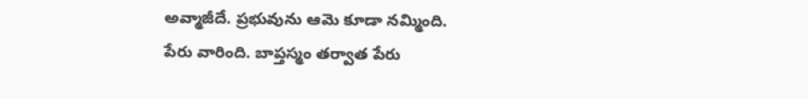అవ్మాజీదే. ప్రభువును ఆమె కూడా నమ్మింది.
పేరు వారింది. బాప్తస్మం తర్వాత పేరు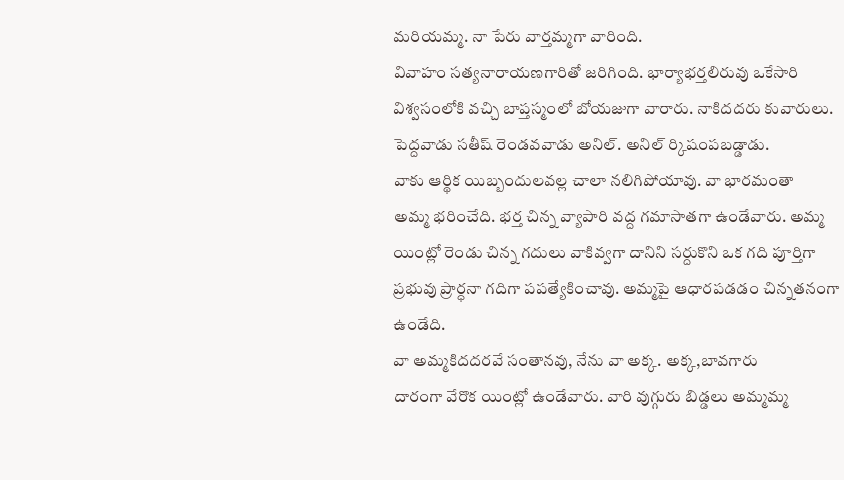మరియమ్మ. నా పేరు వార్తమ్మగా వారింది.
వివాహం సత్యనారాయణగారితో జరిగింది. భార్యాభర్తలిరువు ఒకేసారి
విశ్వసంలోకి వచ్చి బాప్తస్మంలో బోయజుగా వారారు. నాకిదదరు కువారులు.
పెద్దవాడు సతీష్ రెండవవాడు అనిల్. అనిల్ ర్కిషంపబడ్డాడు.
వాకు ఆర్థిక యిబ్బందులవల్ల చాలా నలిగిపోయావు. వా భారమంతా
అమ్మ భరించేది. భర్త చిన్న వ్యాపారి వద్ద గమాసాతగా ఉండేవారు. అమ్మ
యింట్లో రెండు చిన్న గదులు వాకివ్వగా దానిని సర్దుకొని ఒక గది పూర్తిగా
ప్రభువు ప్రార్ధనా గదిగా పపత్యేకించావు. అమ్మపై ఆధారపడడం చిన్నతనంగా
ఉండేది.
వా అమ్మకిదదరవే సంతానవు, నేను వా అక్క. అక్క,బావగారు
దారంగా వేరొక యింట్లో ఉండేవారు. వారి వుగ్గురు బిడ్డలు అమ్మమ్మ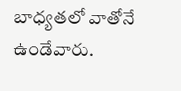బాధ్యతలో వాతోనే ఉండేవారు.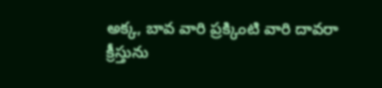అక్క, బావ వారి ప్రక్కింటి వారి దావరా
క్రీస్తును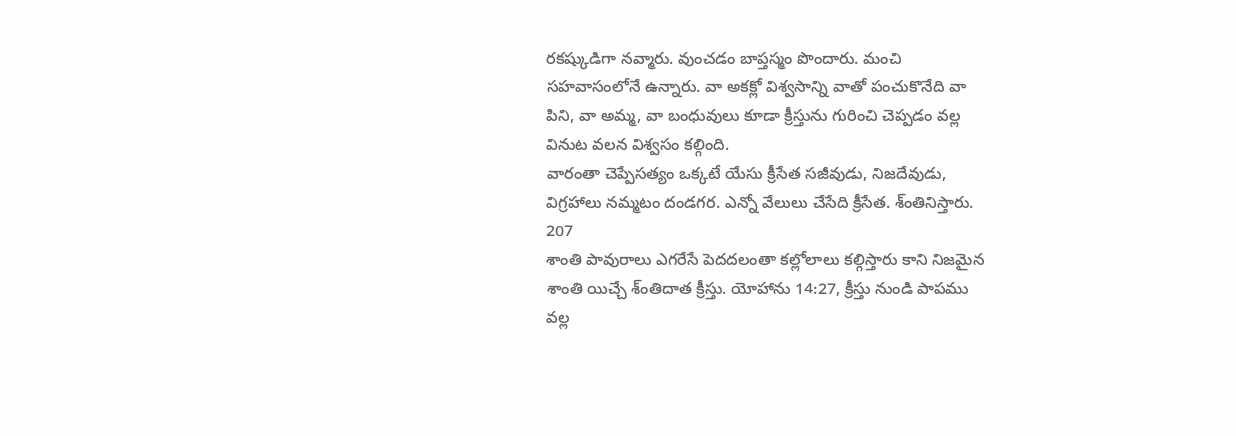రకష్కుడిగా నవ్మారు. వుంచడం బాప్తస్మం పొందారు. మంచి
సహవాసంలోనే ఉన్నారు. వా అకక్లో విశ్వసాన్ని వాతో పంచుకొనేది వా
పిని, వా అమ్మ, వా బంధువులు కూడా క్రీస్తును గురించి చెప్పడం వల్ల
వినుట వలన విశ్వసం కల్గింది.
వారంతా చెప్పేసత్యం ఒక్కటే యేసు క్రీసేత సజీవుడు, నిజదేవుడు,
విగ్రహాలు నమ్మటం దండగర. ఎన్నో వేలులు చేసేది క్రీసేత. శ్ంతినిస్తారు.
207
శాంతి పావురాలు ఎగరేసే పెదదలంతా కల్లోలాలు కల్గిస్తారు కాని నిజమైన
శాంతి యిచ్చే శ్ంతిదాత క్రీస్తు. యోహాను 14:27, క్రీస్తు నుండి పాపము
వల్ల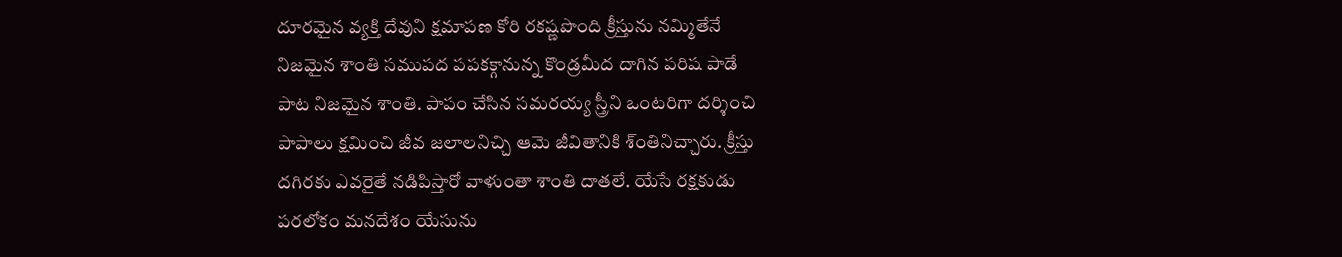దూరమైన వ్యక్తి దేవుని క్షమాపణ కోరి రకష్ణపొంది క్రీస్తును నమ్మితేనే
నిజమైన శాంతి సముపద పపకక్గానున్న కొండ్రమీద దాగిన పరిష పాడే
పాట నిజమైన శాంతి. పాపం చేసిన సమరయ్య స్త్రీని ఒంటరిగా దర్శించి
పాపాలు క్షమించి జీవ జలాలనిచ్చి ఆమె జీవితానికి శ్ంతినిచ్చారు. క్రీస్తు
దగిరకు ఎవరైతే నడిపిస్తారో వాళుంతా శాంతి దాతలే. యేసే రక్షకుడు
పరలోకం మనదేశం యేసును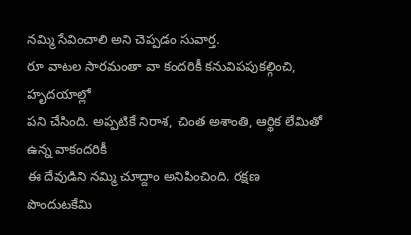నమ్మి సేవించాలి అని చెప్పడం సువార్త.
రూ వాటల సారమంతా వా కందరికీ కనువిపపుకల్గించి, హృదయాల్లో
పని చేసింది. అప్పటికే నిరాశ, చింత అశాంతి, ఆర్థిక లేమితో ఉన్న వాకందరికీ
ఈ దేవుడిని నమ్మి చూద్దాం అనిపించింది. రక్షణ పొందుటకేమి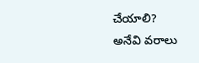చేయాలి?
అనేవి వరాలు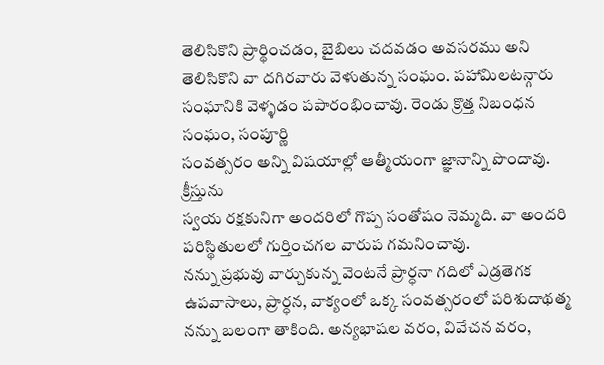తెలిసికొని ప్రార్థించడం, బైబిలు చదవడం అవసరము అని
తెలిసికొని వా దగిరవారు వెళుతున్న సంఘం. పహామిలటన్గారు
సంఘానికి వెళ్ళడం పపారంభించావు. రెండు క్రొత్త నిబంధన సంఘం, సంపూర్ణి
సంవత్సరం అన్ని విషయాల్లో ఆత్మీయంగా జ్ఞానాన్ని పొందావు. క్రీస్తును
స్వయ రక్షకునిగా అందరిలో గొప్ప సంతోషం నెమ్మది. వా అందరి
పరిస్థితులలో గుర్తించగల వారుప గమనించావు.
నన్ను ప్రభువు వార్చుకున్న వెంటనే ప్రార్ధనా గదిలో ఎడ్రతెగక
ఉపవాసాలు, ప్రార్ధన, వాక్యంలో ఒక్క సంవత్సరంలో పరిశుదాథత్మ
నన్ను బలంగా తాకింది. అన్యభాషల వరం, వివేచన వరం,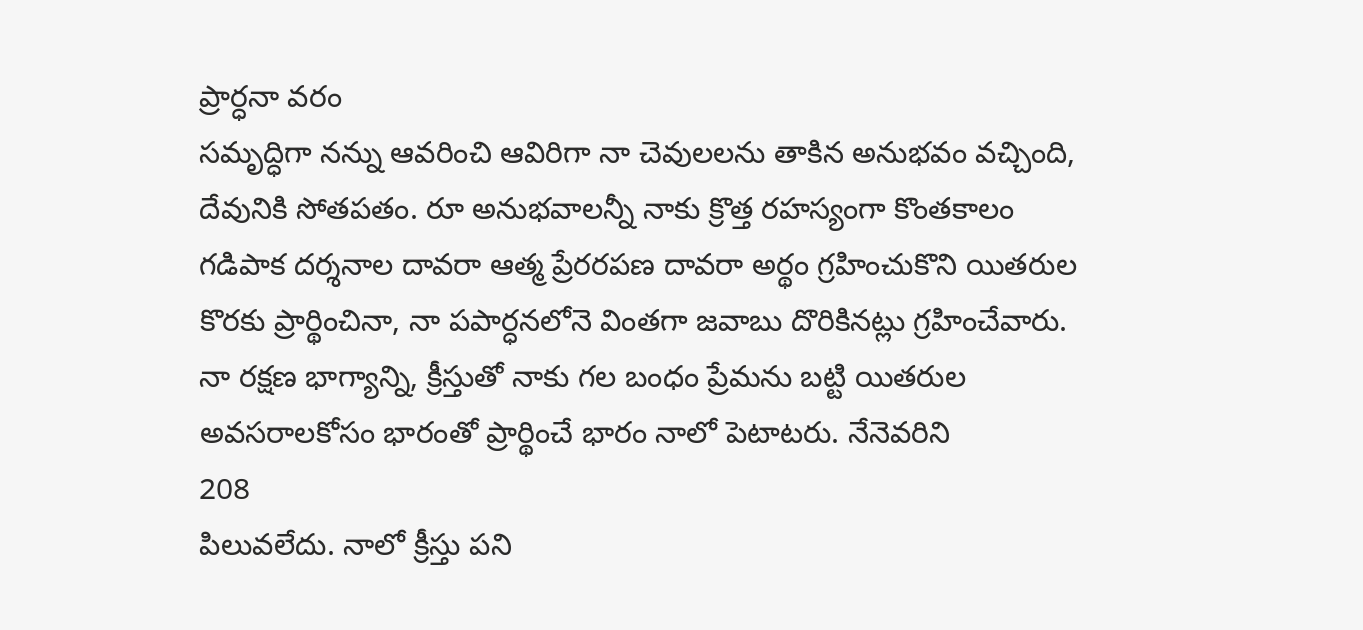ప్రార్ధనా వరం
సమృద్ధిగా నన్ను ఆవరించి ఆవిరిగా నా చెవులలను తాకిన అనుభవం వచ్చింది,
దేవునికి సోతపతం. రూ అనుభవాలన్నీ నాకు క్రొత్త రహస్యంగా కొంతకాలం
గడిపాక దర్శనాల దావరా ఆత్మ ప్రేరరపణ దావరా అర్థం గ్రహించుకొని యితరుల
కొరకు ప్రార్థించినా, నా పపార్ధనలోనె వింతగా జవాబు దొరికినట్లు గ్రహించేవారు.
నా రక్షణ భాగ్యాన్ని, క్రీస్తుతో నాకు గల బంధం ప్రేమను బట్టి యితరుల
అవసరాలకోసం భారంతో ప్రార్థించే భారం నాలో పెటాటరు. నేనెవరిని
208
పిలువలేదు. నాలో క్రీస్తు పని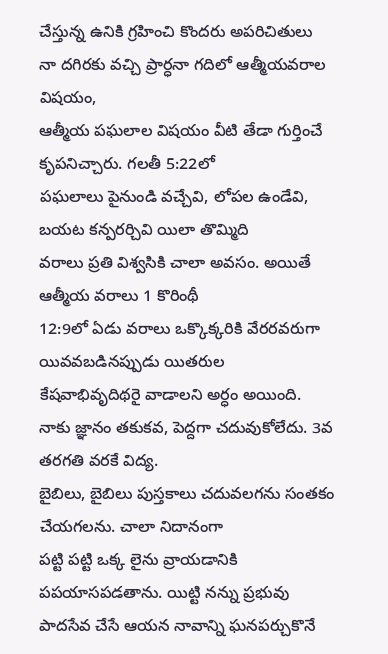చేస్తున్న ఉనికి గ్రహించి కొందరు అపరిచితులు
నా దగిరకు వచ్చి ప్రార్ధనా గదిలో ఆత్మీయవరాల విషయం,
ఆత్మీయ పఘలాల విషయం వీటి తేడా గుర్తించే కృపనిచ్చారు. గలతీ 5:22లో
పఘలాలు పైనుండి వచ్చేవి, లోపల ఉండేవి, బయట కన్పరర్చివి యిలా తొమ్మిది
వరాలు ప్రతి విశ్వసికి చాలా అవసం. అయితే ఆత్మీయ వరాలు 1 కొరింథీ
12:9లో ఏడు వరాలు ఒక్కొక్కరికి వేరరవరుగా యివవబడినప్పుడు యితరుల
కేషవాభివృదిథరై వాడాలని అర్ధం అయింది.
నాకు జ్ఞానం తకుకవ, పెద్దగా చదువుకోలేదు. 3వ తరగతి వరకే విద్య.
బైబిలు, బైబిలు పుస్తకాలు చదువలగను సంతకం చేయగలను. చాలా నిదానంగా
పట్టి పట్టి ఒక్క లైను వ్రాయడానికి పపయాసపడతాను. యిట్టి నన్ను ప్రభువు
పాదసేవ చేసే ఆయన నావాన్ని ఘనపర్చుకొనే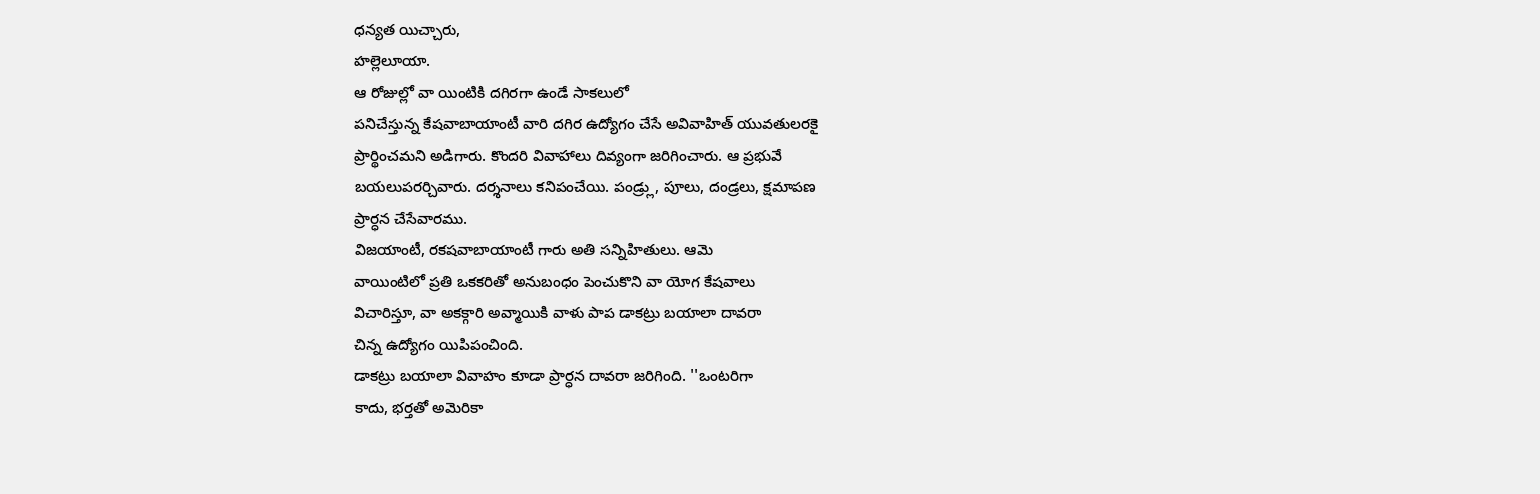ధన్యత యిచ్చారు,
హల్లెలూయా.
ఆ రోజుల్లో వా యింటికి దగిరగా ఉండే సాకలులో
పనిచేస్తున్న కేషవాబాయాంటీ వారి దగిర ఉద్యోగం చేసే అవివాహిత్ యువతులరకై
ప్రార్థించమని అడిగారు. కొందరి వివాహాలు దివ్యంగా జరిగించారు. ఆ ప్రభువే
బయలుపరర్చివారు. దర్శనాలు కనిపంచేయి. పండ్ర్లు, పూలు, దండ్రలు, క్షమాపణ
ప్రార్ధన చేసేవారము.
విజయాంటీ, రకషవాబాయాంటీ గారు అతి సన్నిహితులు. ఆమె
వాయింటిలో ప్రతి ఒకకరితో అనుబంధం పెంచుకొని వా యోగ కేషవాలు
విచారిస్తూ, వా అకక్గారి అవ్మాయికి వాళు పాప డాకట్రు బయాలా దావరా
చిన్న ఉద్యోగం యిపిపంచింది.
డాకట్రు బయాలా వివాహం కూడా ప్రార్ధన దావరా జరిగింది. ''ఒంటరిగా
కాదు, భర్తతో అమెరికా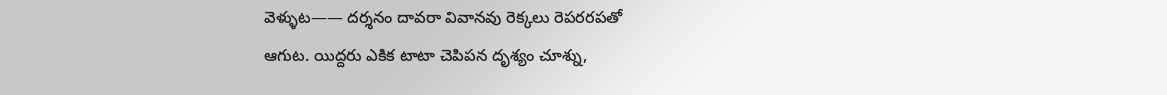వెళ్ళుట—— దర్శనం దావరా వివానవు రెక్కలు రెపరరపతో
ఆగుట. యిద్దరు ఎకిక టాటా చెపిపన దృశ్యం చూశ్ను,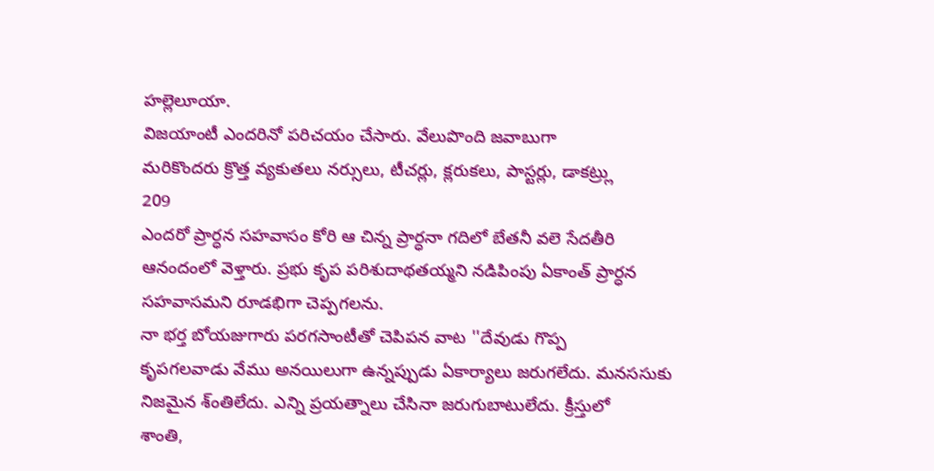హల్లెలూయా.
విజయాంటీ ఎందరినో పరిచయం చేసారు. వేలుపొంది జవాబుగా
మరికొందరు క్రొత్త వ్యకుతలు నర్సులు, టీచర్లు, క్లరుకలు, పాస్టర్లు, డాకట్ర్లు
209
ఎందరో ప్రార్ధన సహవాసం కోరి ఆ చిన్న ప్రార్ధనా గదిలో బేతనీ వలె సేదతీరి
ఆనందంలో వెళ్తారు. ప్రభు కృప పరిశుదాథతయ్మని నడిపింపు ఏకాంత్ ప్రార్ధన
సహవాసమని రూడభిగా చెప్పగలను.
నా భర్త బోయజుగారు పరగసాంటీతో చెపిపన వాట ''దేవుడు గొప్ప
కృపగలవాడు వేము అనయిలుగా ఉన్నప్పుడు ఏకార్యాలు జరుగలేదు. మనససుకు
నిజమైన శ్ంతిలేదు. ఎన్ని ప్రయత్నాలు చేసినా జరుగుబాటులేదు. క్రీస్తులో
శాంతి,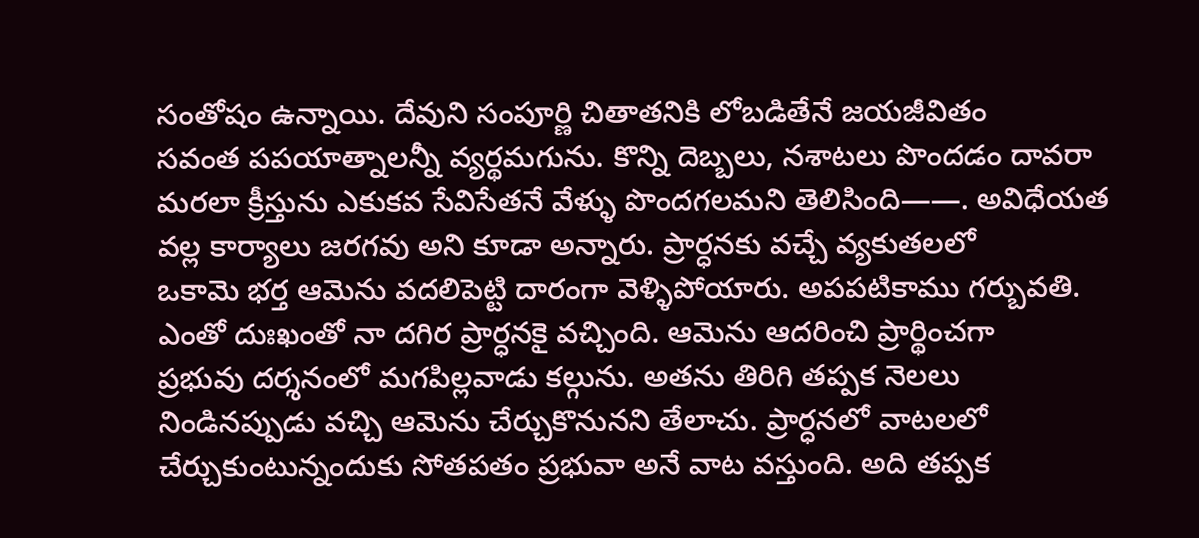సంతోషం ఉన్నాయి. దేవుని సంపూర్ణి చితాతనికి లోబడితేనే జయజీవితం
సవంత పపయాత్నాలన్నీ వ్యర్థమగును. కొన్ని దెబ్బలు, నశాటలు పొందడం దావరా
మరలా క్రీస్తును ఎకుకవ సేవిసేతనే వేళ్ళు పొందగలమని తెలిసింది——. అవిధేయత
వల్ల కార్యాలు జరగవు అని కూడా అన్నారు. ప్రార్ధనకు వచ్చే వ్యకుతలలో
ఒకామె భర్త ఆమెను వదలిపెట్టి దారంగా వెళ్ళిపోయారు. అపపటికాము గర్బువతి.
ఎంతో దుఃఖంతో నా దగిర ప్రార్ధనకై వచ్చింది. ఆమెను ఆదరించి ప్రార్థించగా
ప్రభువు దర్శనంలో మగపిల్లవాడు కల్గును. అతను తిరిగి తప్పక నెలలు
నిండినప్పుడు వచ్చి ఆమెను చేర్చుకొనునని తేలాచు. ప్రార్ధనలో వాటలలో
చేర్చుకుంటున్నందుకు సోతపతం ప్రభువా అనే వాట వస్తుంది. అది తప్పక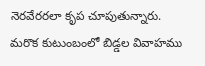నెరవేరరలా కృప చూపుతున్నారు. మరొక కుటుంబంలో బిడ్డల వివాహము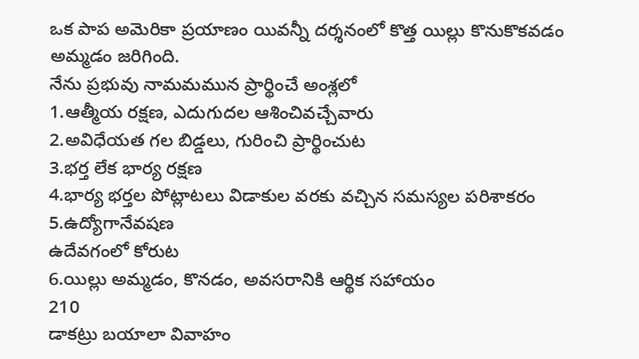ఒక పాప అమెరికా ప్రయాణం యివన్నీ దర్శనంలో కొత్త యిల్లు కొనుకొకవడం
అమ్మడం జరిగింది.
నేను ప్రభువు నామమమున ప్రార్థించే అంశ్లలో
1.ఆత్మీయ రక్షణ, ఎదుగుదల ఆశించివచ్చేవారు
2.అవిధేయత గల బిడ్డలు, గురించి ప్రార్థించుట
3.భర్త లేక భార్య రక్షణ
4.భార్య భర్తల పోట్లాటలు విడాకుల వరకు వచ్చిన సమస్యల పరిశాకరం
5.ఉద్యోగానేవషణ
ఉదేవగంలో కోరుట
6.యిల్లు అమ్మడం, కొనడం, అవసరానికి ఆర్థిక సహాయం
210
డాకట్రు బయాలా వివాహం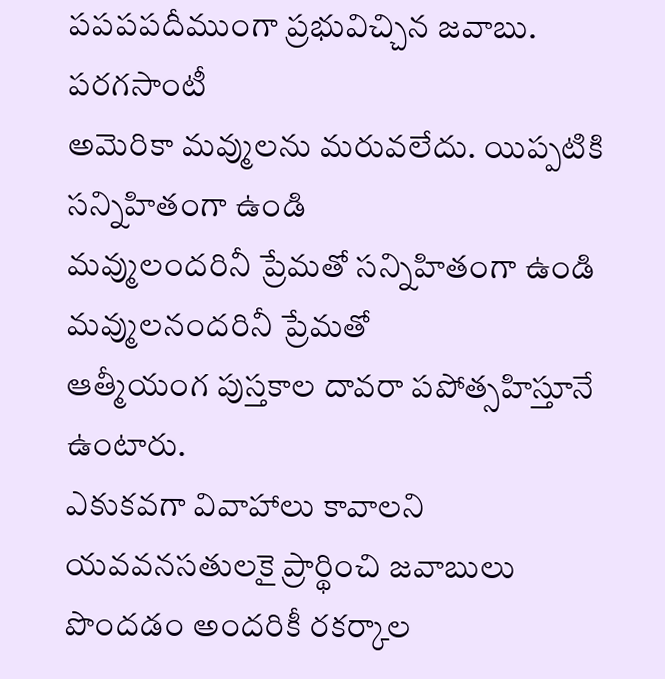పపపపదీముంగా ప్రభువిచ్చిన జవాబు. పరగసాంటీ
అమెరికా మవ్ములను మరువలేదు. యిప్పటికి సన్నిహితంగా ఉండి
మవ్ములందరినీ ప్రేమతో సన్నిహితంగా ఉండి మవ్ములనందరినీ ప్రేమతో
ఆత్మీయంగ పుస్తకాల దావరా పపోత్సహిస్తూనే ఉంటారు.
ఎకుకవగా వివాహాలు కావాలని యవవనసతులకై ప్రార్థించి జవాబులు
పొందడం అందరికీ రకర్కాల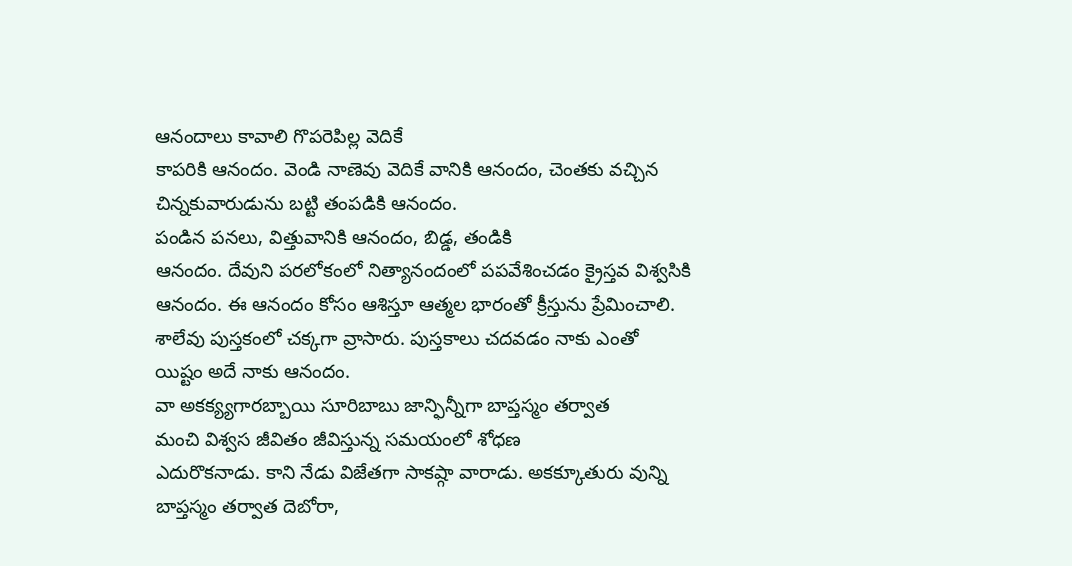ఆనందాలు కావాలి గొపరెపిల్ల వెదికే
కాపరికి ఆనందం. వెండి నాణెవు వెదికే వానికి ఆనందం, చెంతకు వచ్చిన
చిన్నకువారుడును బట్టి తంపడికి ఆనందం.
పండిన పనలు, విత్తువానికి ఆనందం, బిడ్డ, తండికి
ఆనందం. దేవుని పరలోకంలో నిత్యానందంలో పపవేశించడం క్రైస్తవ విశ్వసికి
ఆనందం. ఈ ఆనందం కోసం ఆశిస్తూ ఆత్మల భారంతో క్రీస్తును ప్రేమించాలి.
శాలేవు పుస్తకంలో చక్కగా వ్రాసారు. పుస్తకాలు చదవడం నాకు ఎంతో
యిష్టం అదే నాకు ఆనందం.
వా అకక్య్యగారబ్బాయి సూరిబాబు జాన్ఫిన్నీగా బాప్తస్మం తర్వాత
మంచి విశ్వస జీవితం జీవిస్తున్న సమయంలో శోధణ
ఎదురొకనాడు. కాని నేడు విజేతగా సాకష్గా వారాడు. అకక్కూతురు వున్ని
బాప్తస్మం తర్వాత దెబోరా,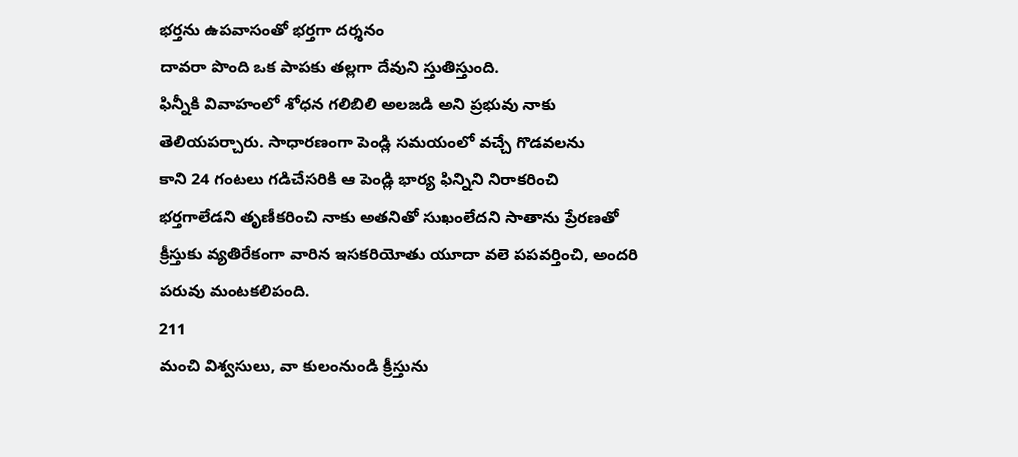భర్తను ఉపవాసంతో భర్తగా దర్శనం
దావరా పొంది ఒక పాపకు తల్లగా దేవుని స్తుతిస్తుంది.
ఫిన్నీకి వివాహంలో శోధన గలిబిలి అలజడి అని ప్రభువు నాకు
తెలియపర్చారు. సాధారణంగా పెండ్లి సమయంలో వచ్చే గొడవలను
కాని 24 గంటలు గడిచేసరికి ఆ పెండ్లి భార్య ఫిన్నిని నిరాకరించి
భర్తగాలేడని తృణీకరించి నాకు అతనితో సుఖంలేదని సాతాను ప్రేరణతో
క్రీస్తుకు వ్యతిరేకంగా వారిన ఇసకరియోతు యూదా వలె పపవర్తించి, అందరి
పరువు మంటకలిపంది.
211
మంచి విశ్వసులు, వా కులంనుండి క్రీస్తును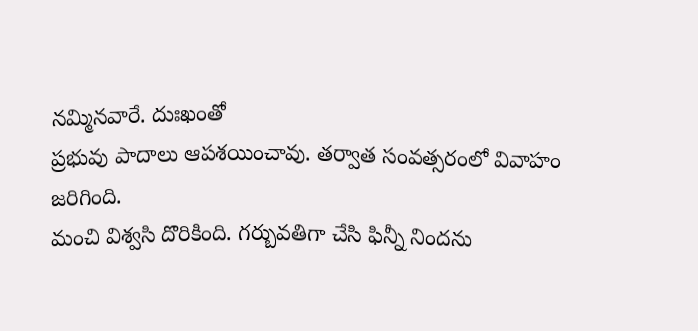నమ్మినవారే. దుఃఖంతో
ప్రభువు పాదాలు ఆపశయించావు. తర్వాత సంవత్సరంలో వివాహం జరిగింది.
మంచి విశ్వసి దొరికింది. గర్బువతిగా చేసి ఫిన్నీ నిందను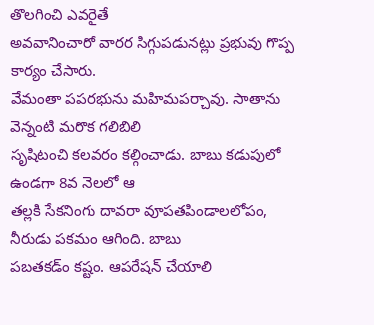తొలగించి ఎవరైతే
అవవానించారో వారర సిగ్గుపడునట్లు ప్రభువు గొప్ప కార్యం చేసారు.
వేమంతా పపరభును మహిమపర్చావు. సాతాను వెన్నంటి మరొక గలిబిలి
సృషిటంచి కలవరం కల్గించాడు. బాబు కడుపులో ఉండగా 8వ నెలలో ఆ
తల్లకి సేకనింగు దావరా వూపతపిండాలలోపం, నీరుడు పకమం ఆగింది. బాబు
పబతకడ్ం కష్టం. ఆపరేషన్ చేయాలి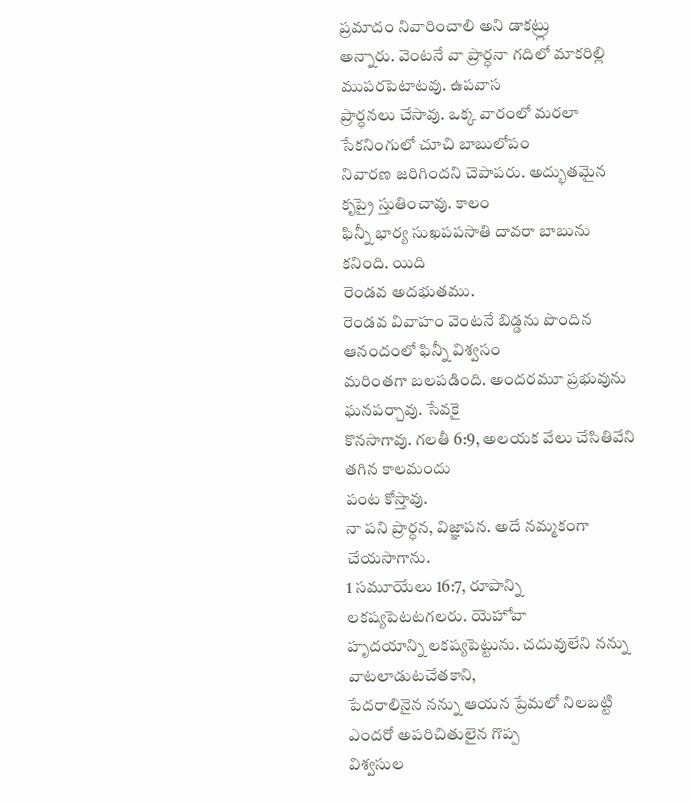ప్రమాదం నివారించాలి అని డాకట్ర్లు
అన్నారు. వెంటనే వా ప్రార్ధనా గదిలో మాకరిల్లి ముపరపెటాటవు. ఉపవాస
ప్రార్ధనలు చేసావు. ఒక్క వారంలో మరలా సేకనింగులో చూచి బాబులోపం
నివారణ జరిగిందని చెపాపరు. అద్భుతమైన కృప్రై స్తుతించావు. కాలం
ఫిన్నీ భార్య సుఖపపసాతి దావరా బాబును కనింది. యిది
రెండవ అదభుతము.
రెండవ వివాహం వెంటనే బిడ్డను పొందిన ఆనందంలో ఫిన్నీ విశ్వసం
మరింతగా బలపడింది. అందరమూ ప్రభువును ఘనపర్చావు. సేవకై
కొనసాగావు. గలతీ 6:9, అలయక వేలు చేసితివేని తగిన కాలమందు
పంట కోస్తావు.
నా పని ప్రార్ధన, విజ్ఞాపన. అదే నమ్మకంగా చేయసాగాను.
1 సమూయేలు 16:7, రూపాన్ని లకష్యపెటటగలరు. యెహోవా
హృదయాన్ని లకష్యపెట్టును. చదువులేని నన్ను వాటలాడుటచేతకాని,
పేదరాలినైన నన్ను ఆయన ప్రేమలో నిలబట్టి ఎందరో అపరిచితులైన గొప్ప
విశ్వసుల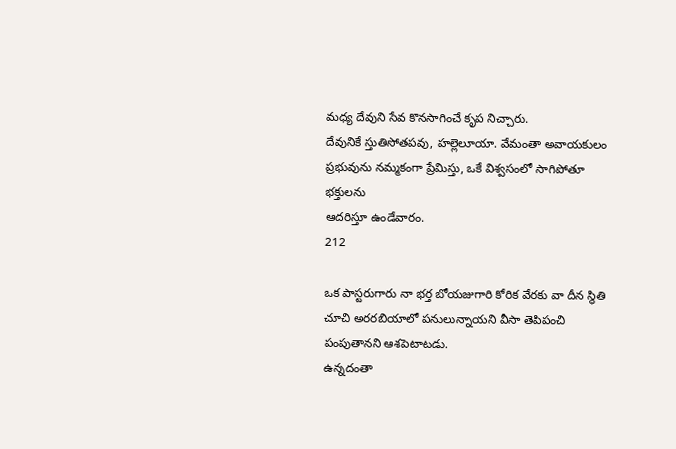మధ్య దేవుని సేవ కొనసాగించే కృప నిచ్చారు.
దేవునికే స్తుతిసోతపవు, హల్లెలూయా. వేమంతా అవాయకులం
ప్రభువును నమ్మకంగా ప్రేమిస్తు, ఒకే విశ్వసంలో సాగిపోతూ భక్తులను
ఆదరిస్తూ ఉండేవారం.
212

ఒక పాస్టరుగారు నా భర్త బోయజుగారి కోరిక వేరకు వా దీన స్థితి
చూచి అరరబియాలో పనులున్నాయని వీసా తెపిపంచి పంపుతానని ఆశపెటాటడు.
ఉన్నదంతా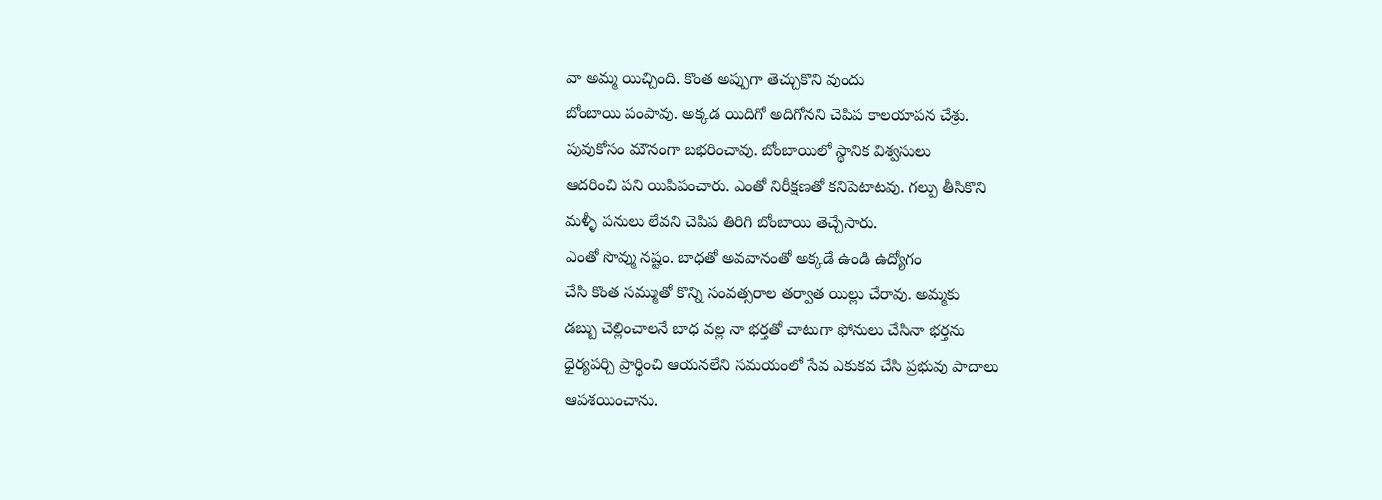వా అమ్మ యిచ్చింది. కొంత అప్పుగా తెచ్చుకొని వుందు
బోంబాయి పంపావు. అక్కడ యిదిగో అదిగోనని చెపిప కాలయాపన చేశ్రు.
పువుకోసం మౌనంగా బభరించావు. బోంబాయిలో స్థానిక విశ్వసులు
ఆదరించి పని యిపిపంచారు. ఎంతో నిరీక్షణతో కనిపెటాటవు. గల్పు తీసికొని
మళ్ళీ పనులు లేవని చెపిప తిరిగి బోంబాయి తెచ్చేసారు.
ఎంతో సొవ్ము నష్టం. బాధతో అవవానంతో అక్కడే ఉండి ఉద్యోగం
చేసి కొంత సమ్ముతో కొన్ని సంవత్సరాల తర్వాత యిల్లు చేరావు. అమ్మకు
డబ్బు చెల్లించాలనే బాధ వల్ల నా భర్తతో చాటుగా ఫోనులు చేసినా భర్తను
ధైర్యపర్చి ప్రార్థించి ఆయనలేని సమయంలో సేవ ఎకుకవ చేసి ప్రభువు పాదాలు
ఆపశయించాను.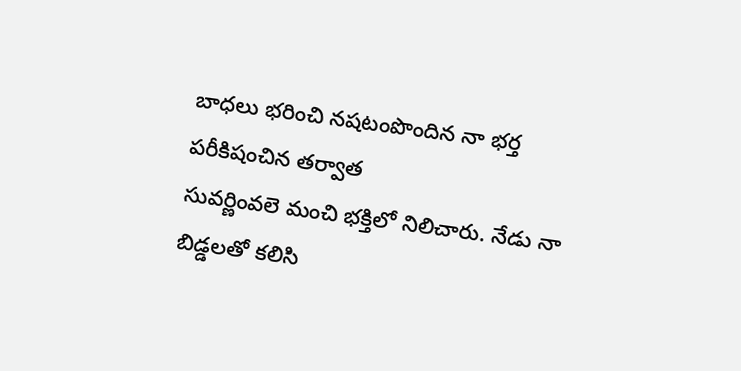బాధలు భరించి నషటంపొందిన నా భర్త పరీకిషంచిన తర్వాత
సువర్ణింవలె మంచి భక్తిలో నిలిచారు. నేడు నా బిడ్డలతో కలిసి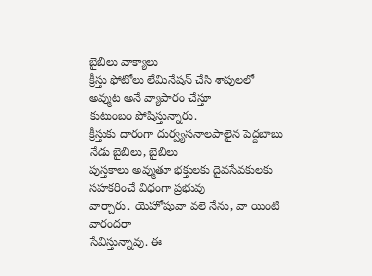బైబిలు వాక్యాలు
క్రీస్తు ఫోటోలు లేమినేషన్ చేసి శాపులలో అవ్ముట అనే వ్యాపారం చేస్తూ
కుటుంబం పోషిస్తున్నారు.
క్రీస్తుకు దారంగా దుర్వ్యసనాలపాలైన పెద్దబాబు నేడు బైబిలు, బైబిలు
పుస్తకాలు అవ్ముతూ భక్తులకు దైవసేవకులకు సహకరించే విధంగా ప్రభువు
వార్చారు. యెహోషువా వలె నేను, వా యింటి వారందరా
సేవిస్తున్నావు. ఈ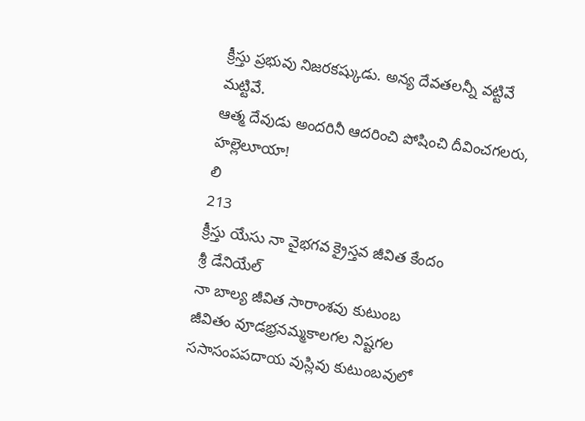క్రీస్తు ప్రభువు నిజరకష్కుడు. అన్య దేవతలన్నీ వట్టివే మట్టివే.
ఆత్మ దేవుడు అందరినీ ఆదరించి పోషించి దీవించగలరు,
హల్లెలూయా!
లి
213
క్రీస్తు యేసు నా వైభగవ క్రైస్తవ జీవిత కేందం
శ్రీ డేనియేల్
నా బాల్య జీవిత సారాంశవు కుటుంబ
జీవితం వూడభ్రనమ్మకాలగల నిష్టగల
ససాసంపపదాయ వుస్లివు కుటుంబవులో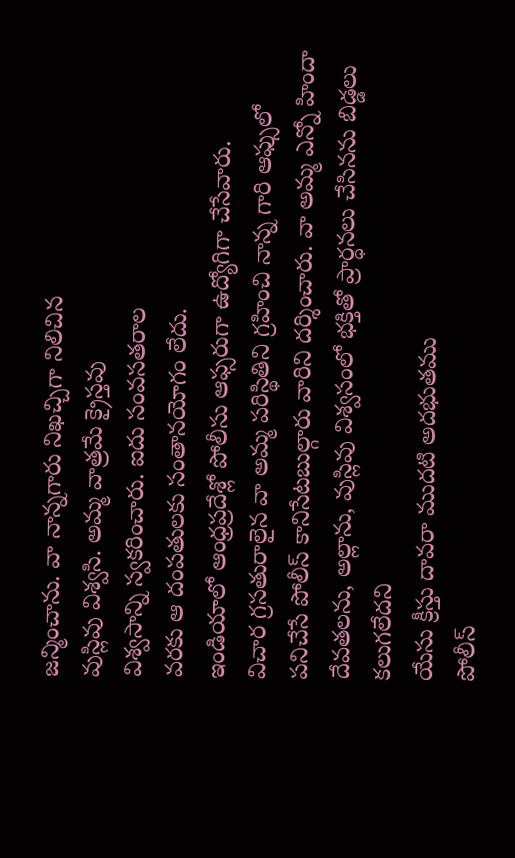జన్మించాను. వా నాన్నగారు నిఖచ్చిగా నిలిచిన
వుస్లివు విశ్వసి. అమ్మ వాత్రమే క్రైస్తవు
విశ్వసాన్ని స్వకరించారు. ఐదు సంవసతరాల
వరకు ఆ దంపతులకు సంతానయోగం లేదు.
ఇండియాలో ఆంధ్రప్రదేశ్లో పోలీసు ఆఫ్సరుగా ఉద్యోగిగా చేసేవారు.
విచార గ్రసతురాలైన వా అమ్మ పరిస్థితిని గ్రహించి నాన్న గారి ఆఫ్సులో
పనిచేసే పోలీస్ కానిసేటబుల్గారు వారిని దర్శించారు. వా అమ్మ ఎన్నో హిందా
దేవతలను, అల్లాను, వుస్లివు విశ్వసంలో భక్తితో ప్రార్ధనలు చేసినను బిడ్డలు
కలుగలేదని
యేసు క్రీస్తు దావరా ముదటి అదభుతము
పోలీస్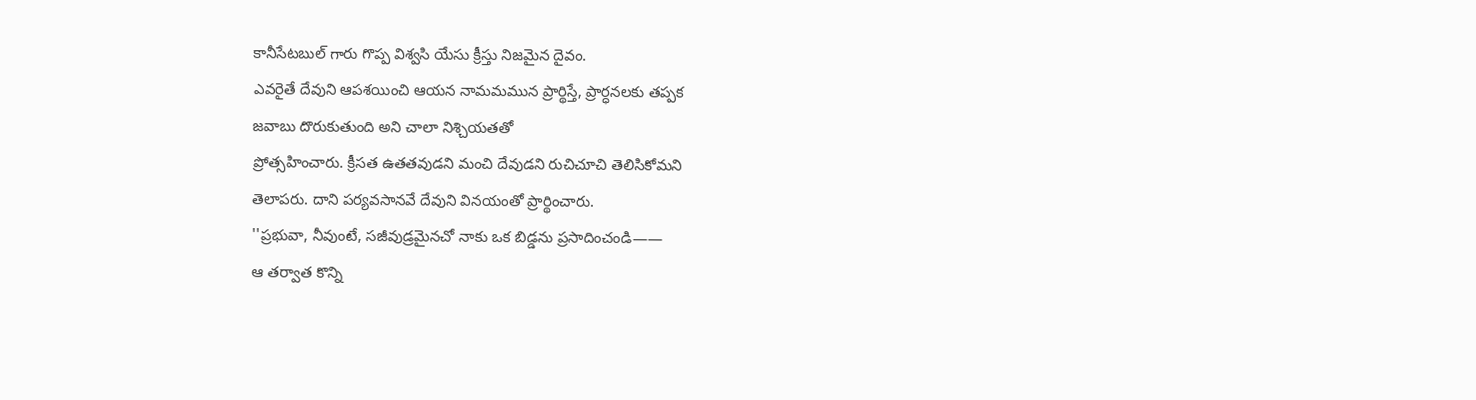కానీసేటబుల్ గారు గొప్ప విశ్వసి యేసు క్రీస్తు నిజమైన దైవం.
ఎవరైతే దేవుని ఆపశయించి ఆయన నామమమున ప్రార్థిస్తే, ప్రార్ధనలకు తప్పక
జవాబు దొరుకుతుంది అని చాలా నిశ్చియతతో
ప్రోత్సహించారు. క్రీసత ఉతతవుడని మంచి దేవుడని రుచిచూచి తెలిసికోమని
తెలాపరు. దాని పర్యవసానవే దేవుని వినయంతో ప్రార్థించారు.
''ప్రభువా, నీవుంటే, సజీవుడ్రమైనచో నాకు ఒక బిడ్డను ప్రసాదించండి——
ఆ తర్వాత కొన్ని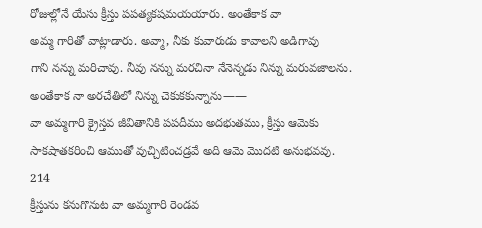రోజుల్లోనే యేసు క్రీస్తు పపత్యకషమయయారు. అంతేకాక వా
అమ్మ గారితో వాట్లాడారు. అవ్మా, నీకు కువారుడు కావాలని అడిగావు
గాని నన్ను మరిచావు. నీవు నన్ను మరచినా నేనెన్నడు నిన్ను మరువజాలను.
అంతేకాక నా అరచేతిలో నిన్ను చెకుకకున్నాను——
వా అమ్మగారి క్రైస్తవ జీవితానికి పపదీము అదభుతము, క్రీస్తు ఆమెకు
సాకషాతకరించి ఆముతో వుచ్చిటించడ్రవే అది ఆమె మొదటి అనుభవవు.
214
క్రీస్తును కనుగొనుట వా అమ్మగారి రెండవ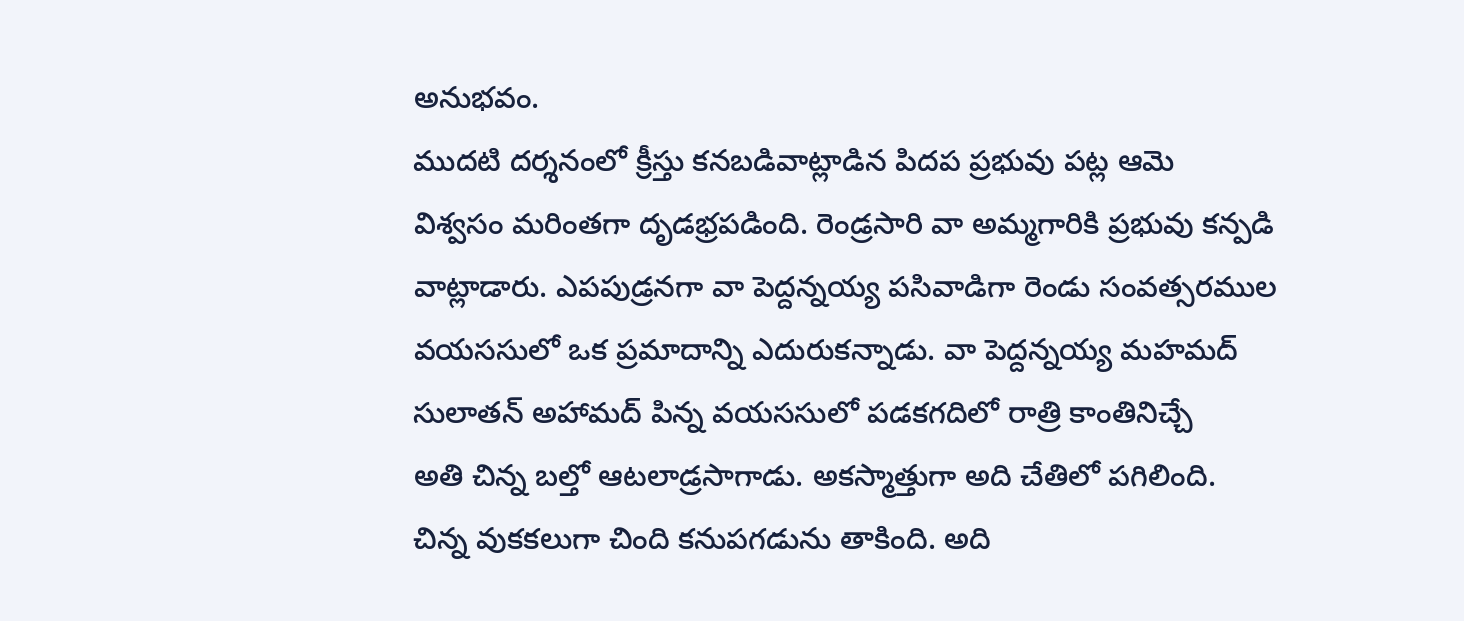అనుభవం.
ముదటి దర్శనంలో క్రీస్తు కనబడివాట్లాడిన పిదప ప్రభువు పట్ల ఆమె
విశ్వసం మరింతగా దృడభ్రపడింది. రెండ్రసారి వా అమ్మగారికి ప్రభువు కన్పడి
వాట్లాడారు. ఎపపుడ్రనగా వా పెద్దన్నయ్య పసివాడిగా రెండు సంవత్సరముల
వయససులో ఒక ప్రమాదాన్ని ఎదురుకన్నాడు. వా పెద్దన్నయ్య మహమద్
సులాతన్ అహామద్ పిన్న వయససులో పడకగదిలో రాత్రి కాంతినిచ్చే
అతి చిన్న బల్తో ఆటలాడ్రసాగాడు. అకస్మాత్తుగా అది చేతిలో పగిలింది.
చిన్న వుకకలుగా చింది కనుపగడును తాకింది. అది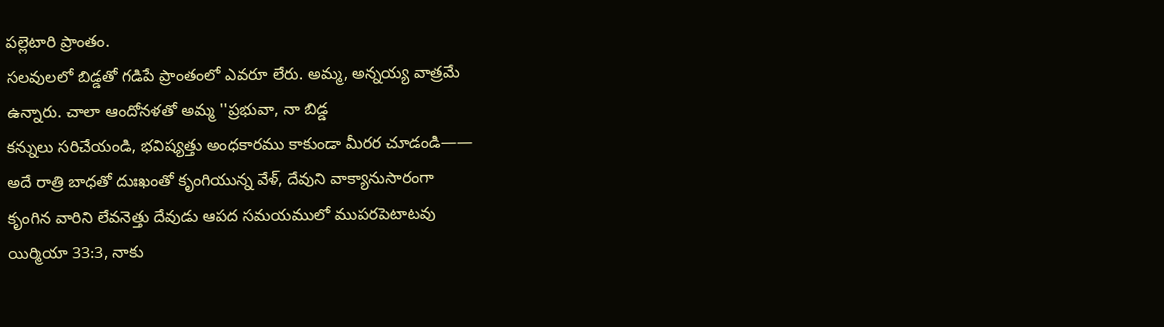పల్లెటారి ప్రాంతం.
సలవులలో బిడ్డతో గడిపే ప్రాంతంలో ఎవరూ లేరు. అమ్మ, అన్నయ్య వాత్రమే
ఉన్నారు. చాలా ఆందోనళతో అమ్మ ''ప్రభువా, నా బిడ్డ
కన్నులు సరిచేయండి, భవిష్యత్తు అంధకారము కాకుండా మీరర చూడండి——
అదే రాత్రి బాధతో దుఃఖంతో కృంగియున్న వేళ్, దేవుని వాక్యానుసారంగా
కృంగిన వారిని లేవనెత్తు దేవుడు ఆపద సమయములో ముపరపెటాటవు
యిర్మియా 33:3, నాకు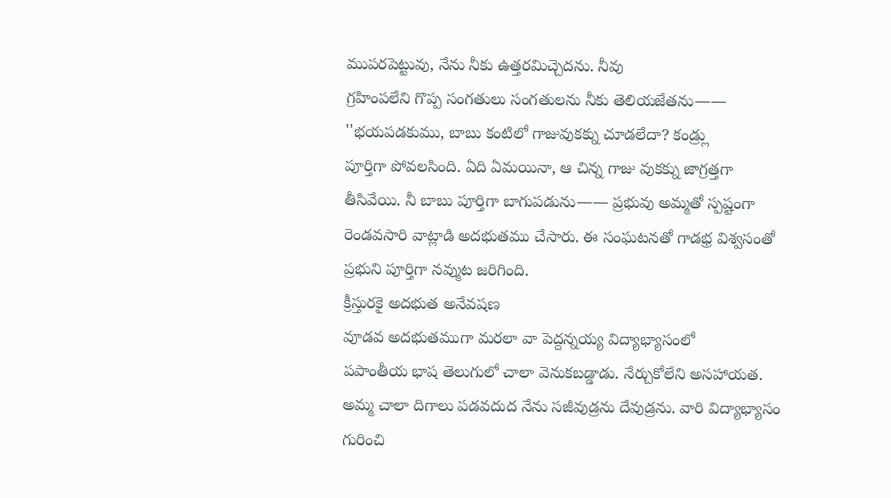ముపరపెట్టువు, నేను నీకు ఉత్తరమిచ్చెదను. నీవు
గ్రహింపలేని గొప్ప సంగతులు సంగతులను నీకు తెలియజేతను——
''భయపడకుము, బాబు కంటిలో గాజువుకక్ను చూడలేదా? కండ్ర్లు
పూర్తిగా పోవలసింది. ఏది ఏమయినా, ఆ చిన్న గాజు వుకక్ను జాగ్రత్తగా
తీసివేయి. నీ బాబు పూర్తిగా బాగుపడును—— ప్రభువు అమ్మతో స్పష్టంగా
రెండవసారి వాట్లాడి అదభుతము చేసారు. ఈ సంఘటనతో గాడభ్ర విశ్వసంతో
ప్రభుని పూర్తిగా నవ్ముట జరిగింది.
క్రీస్తురకై అదభుత అనేవషణ
వూడవ అదభుతముగా మరలా వా పెద్దన్నయ్య విద్యాభ్యాసంలో
పపాంతీయ భాష తెలుగులో చాలా వెనుకబడ్డాడు. నేర్చుకోలేని అసహాయత.
అమ్మ చాలా దిగాలు పడవదుద నేను సజీవుడ్రను దేవుడ్రను. వారి విద్యాభ్యాసం
గురించి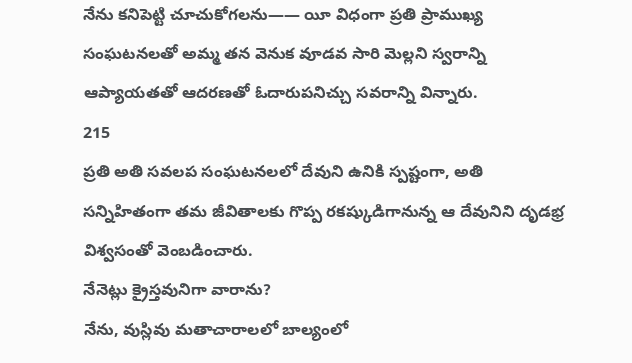నేను కనిపెట్టి చూచుకోగలను—— యీ విధంగా ప్రతి ప్రాముఖ్య
సంఘటనలతో అమ్మ తన వెనుక వూడవ సారి మెల్లని స్వరాన్ని
ఆప్యాయతతో ఆదరణతో ఓదారుపనిచ్చు సవరాన్ని విన్నారు.
215
ప్రతి అతి సవలప సంఘటనలలో దేవుని ఉనికి స్పష్టంగా, అతి
సన్నిహితంగా తమ జీవితాలకు గొప్ప రకష్కుడిగానున్న ఆ దేవునిని దృడభ్ర
విశ్వసంతో వెంబడించారు.
నేనెట్లు క్రైస్తవునిగా వారాను?
నేను, వుస్లివు మతాచారాలలో బాల్యంలో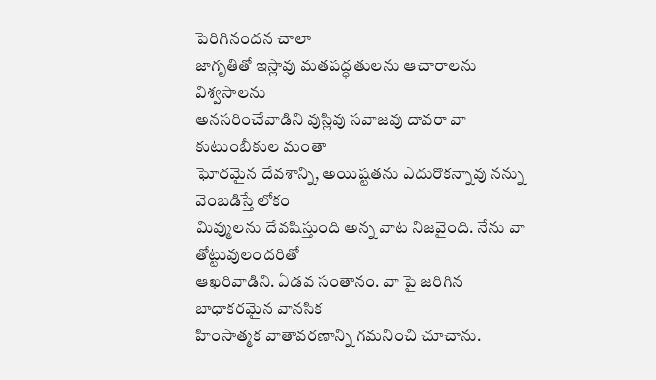పెరిగినందన చాలా
జాగృతితో ఇస్లావు మతపద్ధతులను ఆచారాలను విశ్వసాలను
అనసరించేవాడిని వుస్లివు సవాజవు దావరా వా కుటుంబీకుల మంతా
ఘోరమైన దేవశాన్ని, అయిష్టతను ఎదురొకన్నావు నన్ను వెంబడిస్తే లోకం
మివ్ములను దేవషిస్తుంది అన్న వాట నిజవైంది. నేను వా తోట్టువులందరితో
ఆఖరివాడిని. ఏడవ సంతానం. వా పై జరిగిన బాధాకరమైన వానసిక
హింసాత్మక వాతావరణాన్ని గమనించి చూచాను.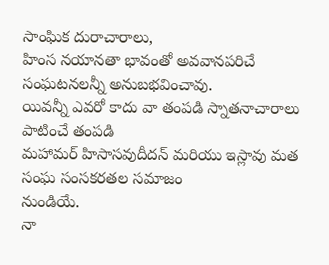సాంఫిుక దురాచారాలు,
హింస నయానతా భావంతో అవవానపరిచే సంఘటనలన్నీ అనుబభవించావు.
యివన్నీ ఎవరో కాదు వా తంపడి స్నాతనాచారాలు పాటించే తంపడి
మహామర్ హిసాసవుదీదన్ మరియు ఇస్లావు మత సంఘ సంసకరతల సమాజం
నుండియే.
నా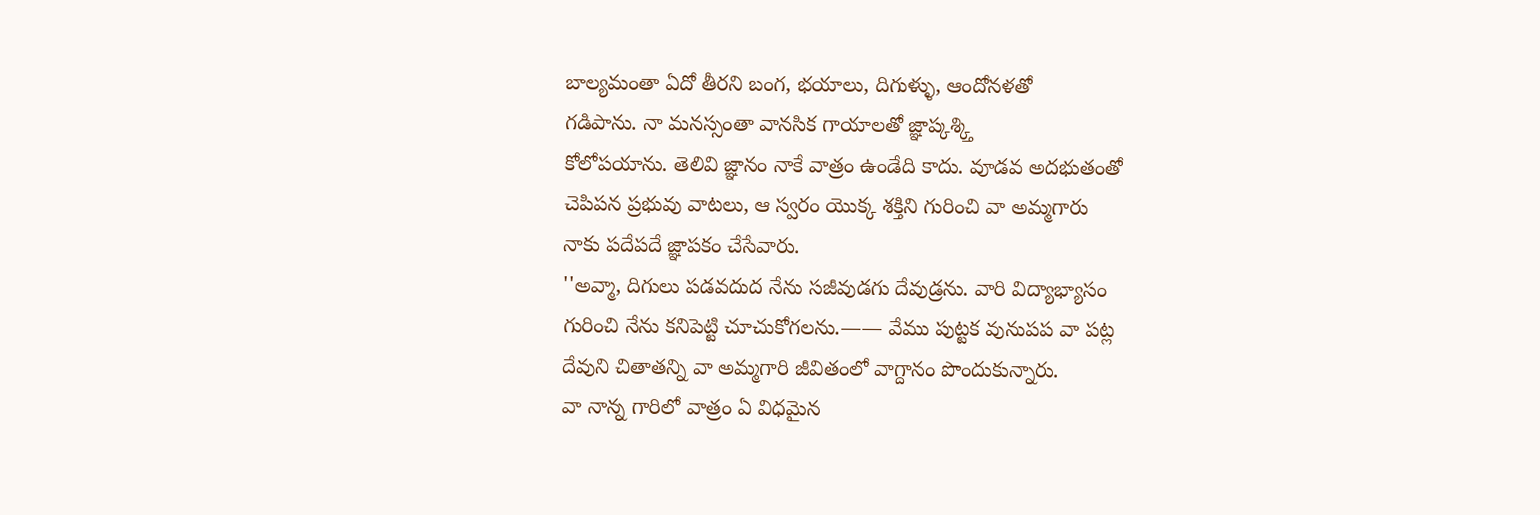బాల్యమంతా ఏదో తీరని బంగ, భయాలు, దిగుళ్ళు, ఆందోనళతో
గడిపాను. నా మనస్సంతా వానసిక గాయాలతో జ్ఞాప్కశ్క్తి
కోలోపయాను. తెలివి జ్ఞానం నాకే వాత్రం ఉండేది కాదు. వూడవ అదభుతంతో
చెపిపన ప్రభువు వాటలు, ఆ స్వరం యొక్క శక్తిని గురించి వా అమ్మగారు
నాకు పదేపదే జ్ఞాపకం చేసేవారు.
''అవ్మా, దిగులు పడవదుద నేను సజీవుడగు దేవుడ్రను. వారి విద్యాభ్యాసం
గురించి నేను కనిపెట్టి చూచుకోగలను.—— వేము పుట్టక వునుపప వా పట్ల
దేవుని చితాతన్ని వా అమ్మగారి జీవితంలో వాగ్దానం పొందుకున్నారు.
వా నాన్న గారిలో వాత్రం ఏ విధమైన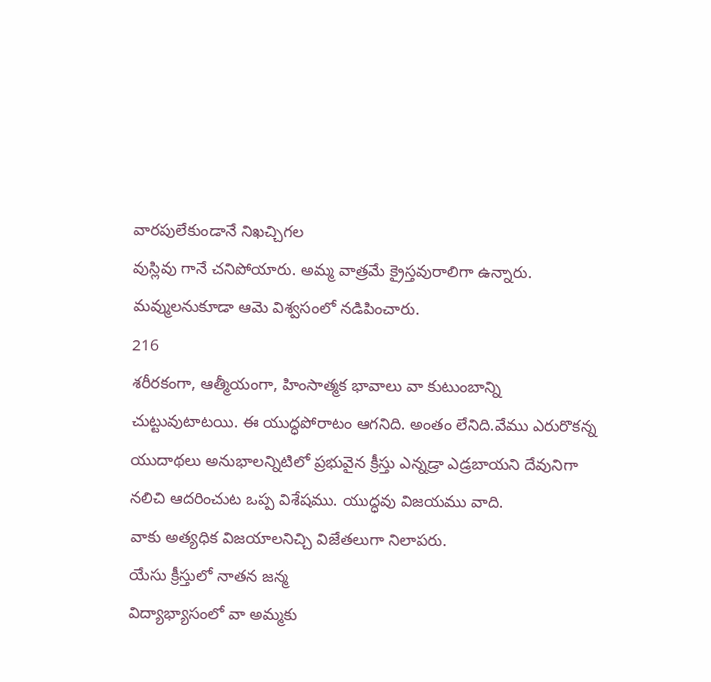వారపులేకుండానే నిఖచ్చిగల
వుస్లివు గానే చనిపోయారు. అమ్మ వాత్రమే క్రైస్తవురాలిగా ఉన్నారు.
మవ్ములనుకూడా ఆమె విశ్వసంలో నడిపించారు.
216
శరీరకంగా, ఆత్మీయంగా, హింసాత్మక భావాలు వా కుటుంబాన్ని
చుట్టువుటాటయి. ఈ యుద్ధపోరాటం ఆగనిది. అంతం లేనిది.వేము ఎరురొకన్న
యుదాథలు అనుభాలన్నిటిలో ప్రభువైన క్రీస్తు ఎన్నడ్రా ఎడ్రబాయని దేవునిగా
నలిచి ఆదరించుట ఒప్ప విశేషము. యుద్ధవు విజయము వాది.
వాకు అత్యధిక విజయాలనిచ్చి విజేతలుగా నిలాపరు.
యేసు క్రీస్తులో నాతన జన్మ
విద్యాభ్యాసంలో వా అమ్మకు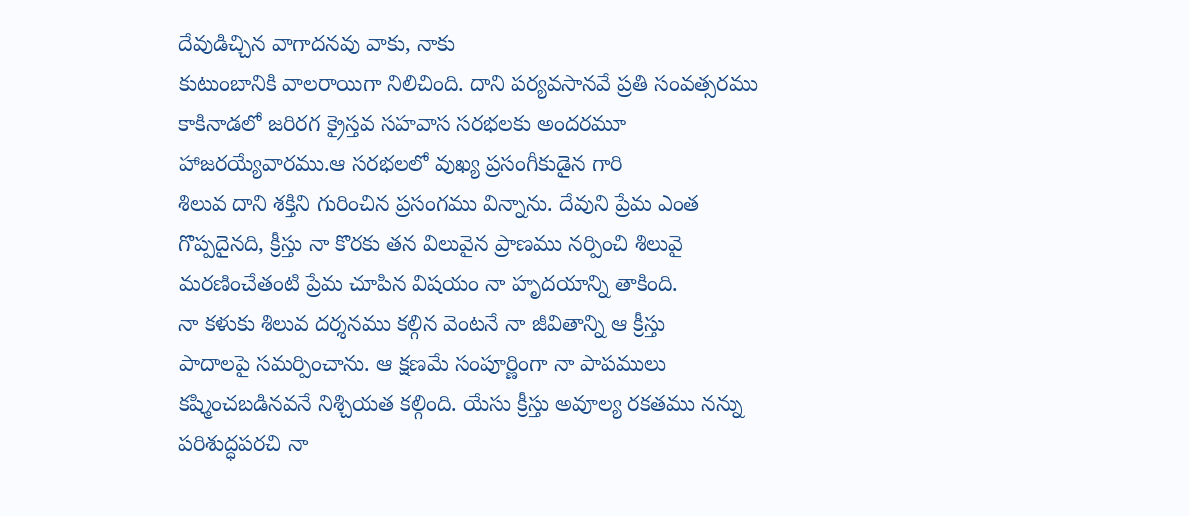దేవుడిచ్చిన వాగాదనవు వాకు, నాకు
కుటుంబానికి వాలరాయిగా నిలిచింది. దాని పర్యవసానవే ప్రతి సంవత్సరము
కాకినాడలో జరిరగ క్రైస్తవ సహవాస సరభలకు అందరమూ
హాజరయ్యేవారము.ఆ సరభలలో వుఖ్య ప్రసంగీకుడైన గారి
శిలువ దాని శక్తిని గురించిన ప్రసంగము విన్నాను. దేవుని ప్రేమ ఎంత
గొప్పదైనది, క్రీస్తు నా కొరకు తన విలువైన ప్రాణము నర్పించి శిలువై
మరణించేతంటి ప్రేమ చూపిన విషయం నా హృదయాన్ని తాకింది.
నా కళుకు శిలువ దర్శనము కల్గిన వెంటనే నా జీవితాన్ని ఆ క్రీస్తు
పాదాలపై సమర్పించాను. ఆ క్షణమే సంపూర్ణింగా నా పాపములు
కష్మించబడినవనే నిశ్చియత కల్గింది. యేసు క్రీస్తు అవూల్య రకతము నన్ను
పరిశుద్ధపరచి నా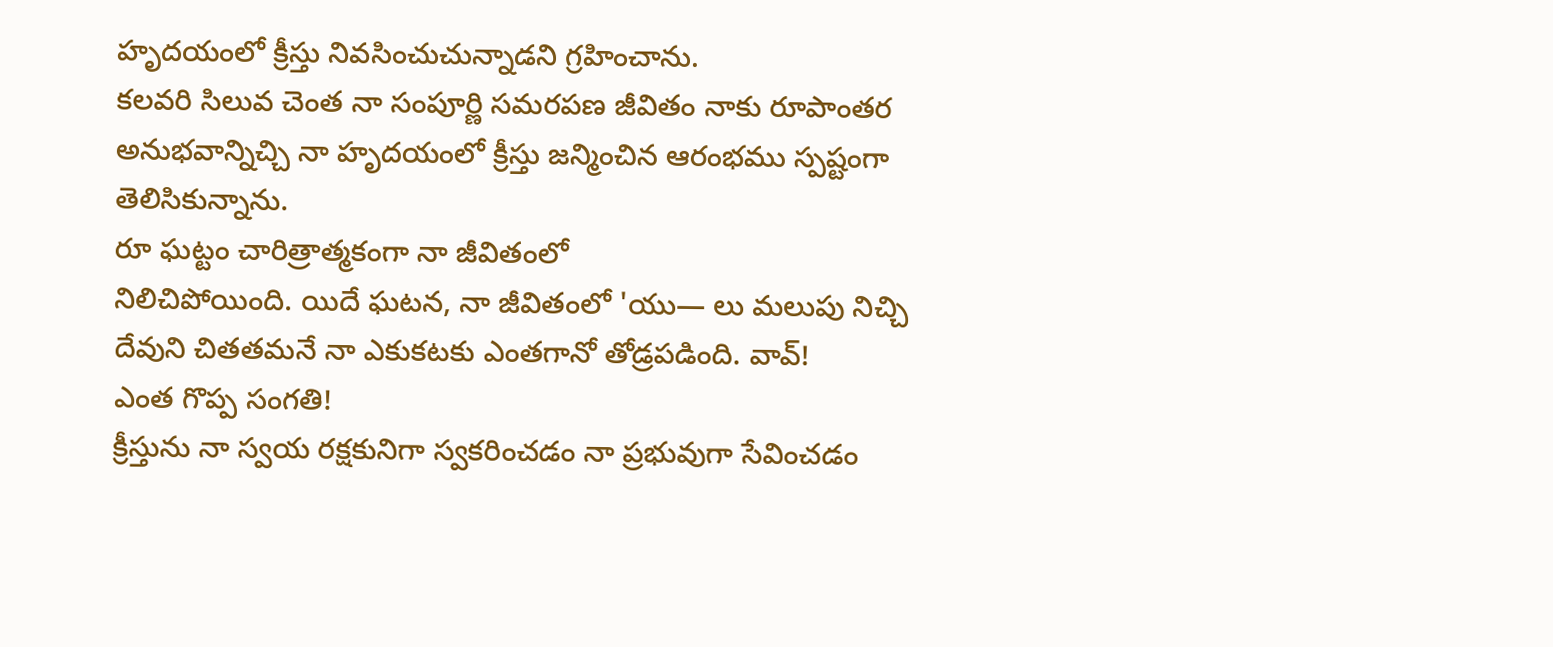హృదయంలో క్రీస్తు నివసించుచున్నాడని గ్రహించాను.
కలవరి సిలువ చెంత నా సంపూర్ణి సమరపణ జీవితం నాకు రూపాంతర
అనుభవాన్నిచ్చి నా హృదయంలో క్రీస్తు జన్మించిన ఆరంభము స్పష్టంగా
తెలిసికున్నాను.
రూ ఘట్టం చారిత్రాత్మకంగా నా జీవితంలో
నిలిచిపోయింది. యిదే ఘటన, నా జీవితంలో 'యు— లు మలుపు నిచ్చి
దేవుని చితతమనే నా ఎకుకటకు ఎంతగానో తోడ్రపడింది. వావ్!
ఎంత గొప్ప సంగతి!
క్రీస్తును నా స్వయ రక్షకునిగా స్వకరించడం నా ప్రభువుగా సేవించడం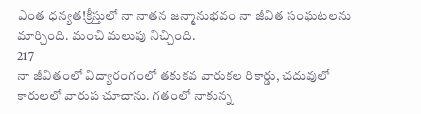ఎంత ధన్యత!క్రీస్తులో నా నాతన జన్మానుభవం నా జీవిత సంఘటలను
మార్చింది. మంచి మలుపు నిచ్చింది.
217
నా జీవితంలో విద్యారంగంలో తకుకవ వారుకల రికార్డు, చదువులో
కారులలో వారుప చూచాను. గతంలో నాకున్న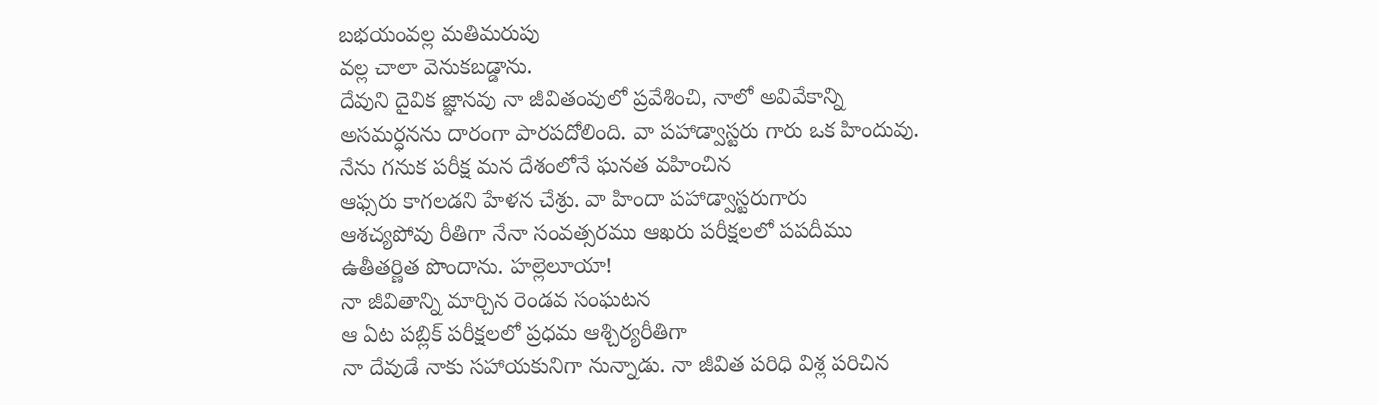బభయంవల్ల మతిమరుపు
వల్ల చాలా వెనుకబడ్డాను.
దేవుని దైవిక జ్ఞానవు నా జీవితంవులో ప్రవేశించి, నాలో అవివేకాన్ని
అసమర్ధనను దారంగా పారపదోలింది. వా పహాడ్వాస్టరు గారు ఒక హిందువు.
నేను గనుక పరీక్ష మన దేశంలోనే ఘనత వహించిన
ఆఫ్సరు కాగలడని హేళన చేశ్రు. వా హిందా పహాడ్వాస్టరుగారు
ఆశచ్యపోవు రీతిగా నేనా సంవత్సరము ఆఖరు పరీక్షలలో పపదీము
ఉతీతర్ణిత పొందాను. హల్లెలూయా!
నా జీవితాన్ని మార్చిన రెండవ సంఘటన
ఆ ఏట పబ్లిక్ పరీక్షలలో ప్రధమ ఆశ్చిర్యరీతిగా
నా దేవుడే నాకు సహాయకునిగా నున్నాడు. నా జీవిత పరిధి విశ్ల పరిచిన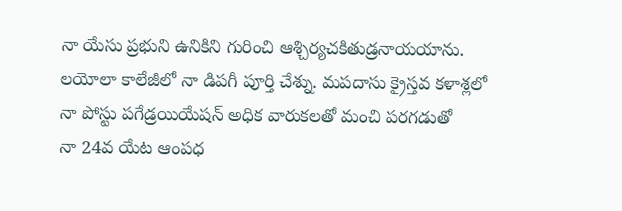నా యేసు ప్రభుని ఉనికిని గురించి ఆశ్చిర్యచకితుడ్రనాయయాను.
లయోలా కాలేజీలో నా డిపగీ పూర్తి చేశ్ను. మపదాసు క్రైస్తవ కళాశ్లలో
నా పోస్టు పగేడ్రయియేషన్ అధిక వారుకలతో మంచి పరగడుతో
నా 24వ యేట ఆంపధ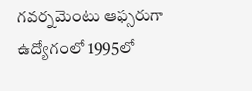గవర్నమెంటు ఆఫ్సరుగా ఉద్యోగంలో 1995లో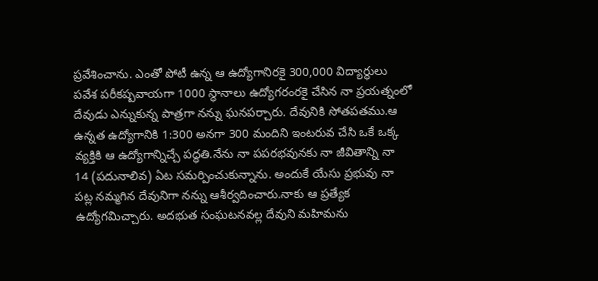ప్రవేశించాను. ఎంతో పోటీ ఉన్న ఆ ఉద్యోగానిరకై 300,000 విద్యార్థులు
పవేశ పరీకష్పవాయగా 1000 స్థానాలు ఉద్యోగరంరకై చేసిన నా ప్రయత్నంలో
దేవుడు ఎన్నుకున్న పాత్రగా నన్ను ఘనపర్చారు. దేవునికి సోతపతము.ఆ
ఉన్నత ఉద్యోగానికి 1:300 అనగా 300 మందిని ఇంటరువ చేసి ఒకే ఒక్క
వ్యక్తికి ఆ ఉద్యోగాన్నిచ్చే పద్ధతి.నేను నా పపరభవునకు నా జీవితాన్ని నా
14 (పదునాలివ) ఏట సమర్పించుకున్నాను. అందుకే యేసు ప్రభువు నా
పట్ల నమ్మగిన దేవునిగా నన్ను ఆశీర్వదించారు.నాకు ఆ ప్రత్యేక
ఉద్యోగమిచ్చారు. అదభుత సంఘటనవల్ల దేవుని మహిమను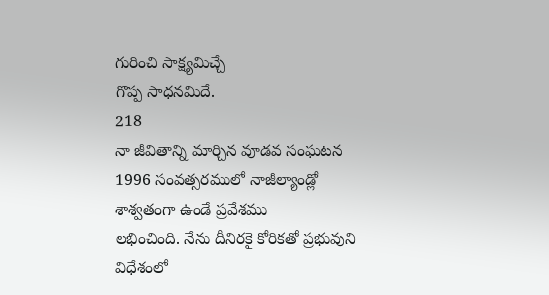గురించి సాక్ష్యమిచ్చే
గొప్ప సాధనమిదే.
218
నా జీవితాన్ని మార్చిన వూడవ సంఘటన
1996 సంవత్సరములో నాజీల్యాండ్లో శాశ్వతంగా ఉండే ప్రవేశము
లభించింది. నేను దీనిరకై కోరికతో ప్రభువుని విధేశంలో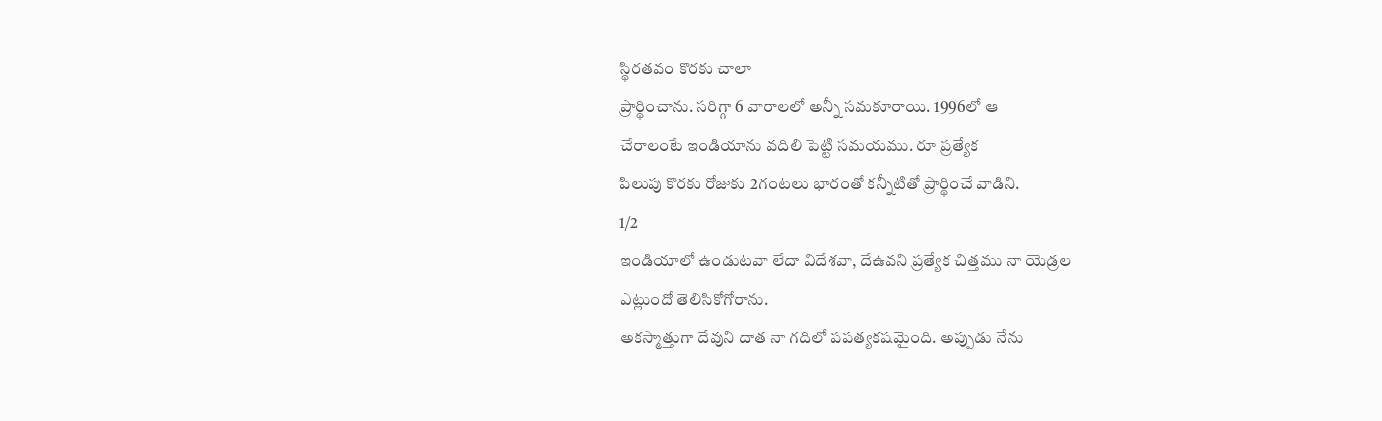స్థిరతవం కొరకు చాలా
ప్రార్థించాను. సరిగ్గా 6 వారాలలో అన్నీ సమకూరాయి. 1996లో ఆ
చేరాలంటే ఇండియాను వదిలి పెట్టి సమయము. రూ ప్రత్యేక
పిలుపు కొరకు రోజుకు 2గంటలు భారంతో కన్నీటితో ప్రార్థించే వాడిని.
1/2
ఇండియాలో ఉండుటవా లేదా విదేశవా, దేఉవని ప్రత్యేక చిత్తము నా యెడ్రల
ఎట్లుందో తెలిసికోగోరాను.
అకస్మాత్తుగా దేవుని దాత నా గదిలో పపత్యకషమైంది. అప్పుడు నేను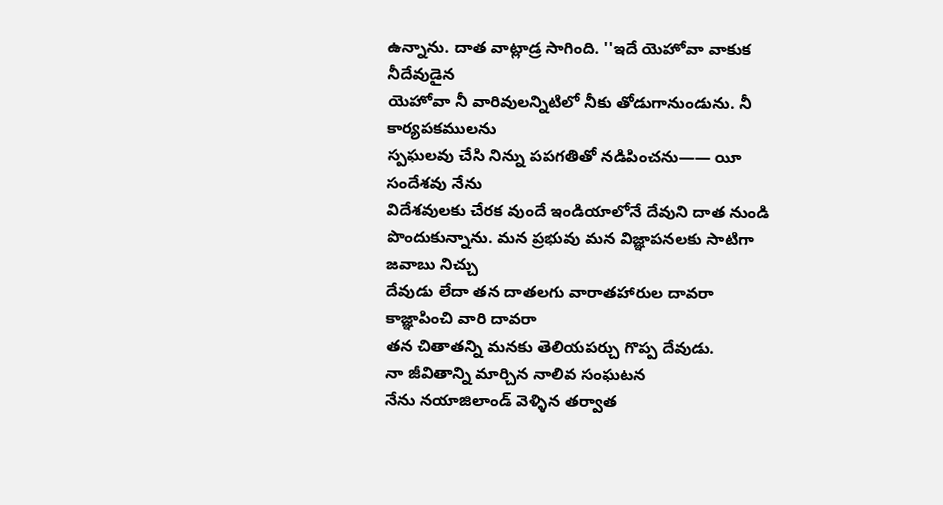ఉన్నాను. దాత వాట్లాడ్ర సాగింది. ''ఇదే యెహోవా వాకుక నీదేవుడైన
యెహోవా నీ వారివులన్నిటిలో నీకు తోడుగానుండును. నీ కార్యపకములను
స్పఘలవు చేసి నిన్ను పపగతితో నడిపించను—— యీ సందేశవు నేను
విదేశవులకు చేరక వుందే ఇండియాలోనే దేవుని దాత నుండి
పొందుకున్నాను. మన ప్రభువు మన విజ్ఞాపనలకు సాటిగా జవాబు నిచ్చు
దేవుడు లేదా తన దాతలగు వారాతహారుల దావరా కాజ్ఞాపించి వారి దావరా
తన చితాతన్ని మనకు తెలియపర్చు గొప్ప దేవుడు.
నా జీవితాన్ని మార్చిన నాలివ సంఘటన
నేను నయాజిలాండ్ వెళ్ళిన తర్వాత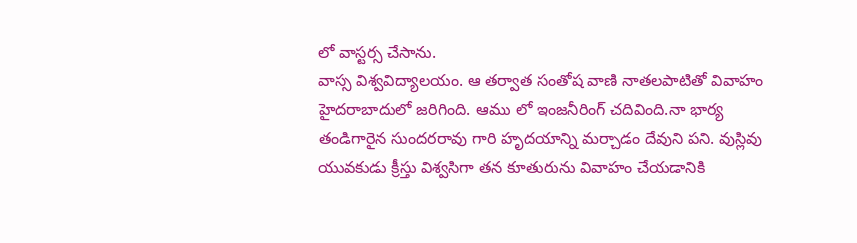లో వాస్టర్స చేసాను.
వాస్స విశ్వవిద్యాలయం. ఆ తర్వాత సంతోష వాణి నాతలపాటితో వివాహం
హైదరాబాదులో జరిగింది. ఆము లో ఇంజనీరింగ్ చదివింది.నా భార్య
తండిగారైన సుందరరావు గారి హృదయాన్ని మర్చాడం దేవుని పని. వుస్లివు
యువకుడు క్రీస్తు విశ్వసిగా తన కూతురును వివాహం చేయడానికి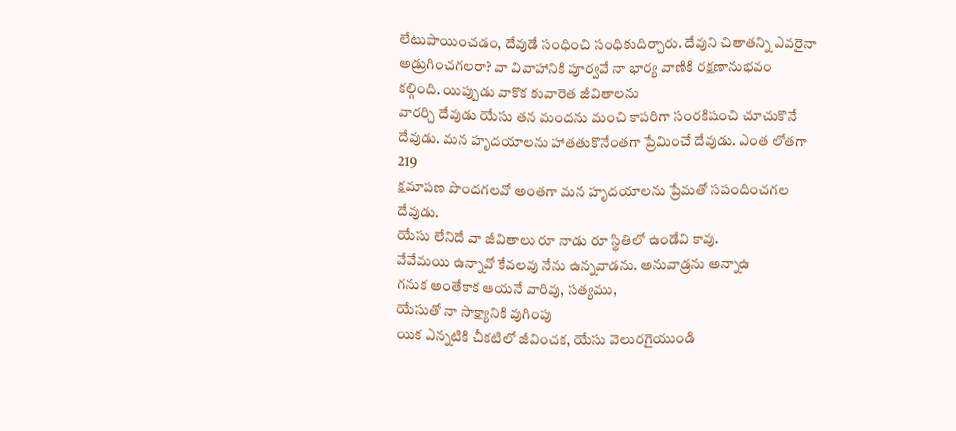లేటుపాయించడం, దేవుడే సంధించి సంధికుదిర్చారు. దేవుని చితాతన్ని ఎవరైనా
అడ్రుగించగలరా? వా వివాహానికి పూర్వవే నా భార్య వాణికి రక్షణానుభవం
కల్గింది. యిప్పుడు వాకొక కువారెత జీవితాలను
వారర్చి దేవుడు యేసు తన మందను మంచి కాపరిగా సంరకిషంచి చూచుకొనే
దేవుడు. మన హృదయాలను హాతతుకొనేంతగా ప్రేమించే దేవుడు. ఎంత లోతగా
219
క్షమాపణ పొందగలవో అంతగా మన హృదయాలను ప్రేమతో సపందించగల
దేవుడు.
యేసు లేనిదే వా జీవితాలు రూ నాడు రూ స్థితిలో ఉండేవి కావు.
వేవేమయి ఉన్నావో కేవలవు నేను ఉన్నవాడను. అనువాడ్రను అన్నాఉ
గనుక అంతేకాక ఆయనే వారివు, సత్యము,
యేసుతో నా సాక్ష్యానికి వుగింపు
యిక ఎన్నటికి చీకటిలో జీవించక, యేసు వెలురగైయుండి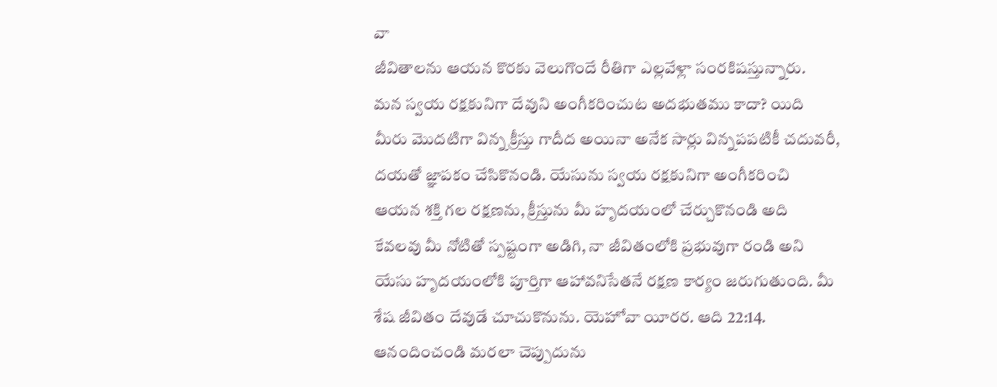వా
జీవితాలను ఆయన కొరకు వెలుగొందే రీతిగా ఎల్లవేళ్లా సంరకిషస్తున్నారు.
మన స్వయ రక్షకునిగా దేవుని అంగీకరించుట అదభుతము కాదా? యిది
మీరు మొదటిగా విన్న క్రీస్తు గాదీద అయినా అనేక సార్లు విన్నపపటికీ చదువరీ,
దయతో జ్ఞాపకం చేసికొనండి. యేసును స్వయ రక్షకునిగా అంగీకరించి
ఆయన శక్తి గల రక్షణను, క్రీస్తును మీ హృదయంలో చేర్చుకొనండి అది
కేవలవు మీ నోటితో స్పష్టంగా అడిగి, నా జీవితంలోకి ప్రభువుగా రండి అని
యేసు హృదయంలోకి పూర్తిగా ఆహావనిసేతనే రక్షణ కార్యం జరుగుతుంది. మీ
శేష జీవితం దేవుడే చూచుకొనును. యెహోవా యీరర. ఆది 22:14.
ఆనందించండి మరలా చెప్పుదును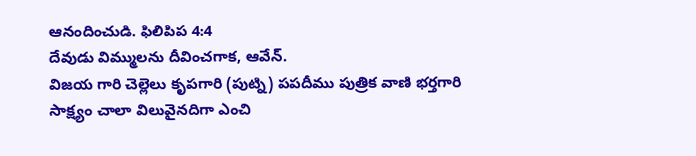ఆనందించుడి. ఫిలిపిప 4:4
దేవుడు విమ్ములను దీవించగాక, ఆవేన్.
విజయ గారి చెల్లెలు కృపగారి (పుట్ని) పపదీము పుత్రిక వాణి భర్తగారి
సాక్ష్యం చాలా విలువైనదిగా ఎంచి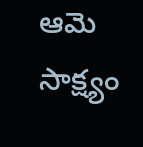ఆమె సాక్ష్యం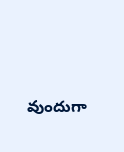వుందుగా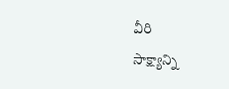వీరి
సాక్ష్యాన్ని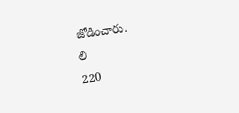జోడించారు.
లి
220